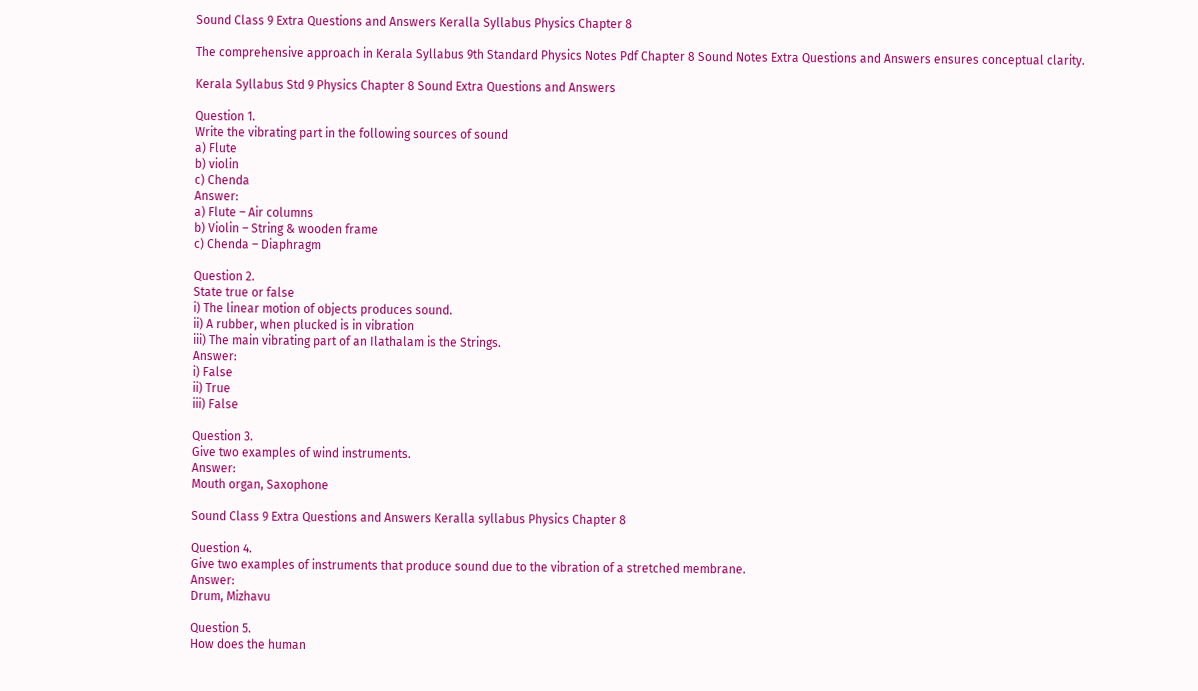Sound Class 9 Extra Questions and Answers Keralla Syllabus Physics Chapter 8

The comprehensive approach in Kerala Syllabus 9th Standard Physics Notes Pdf Chapter 8 Sound Notes Extra Questions and Answers ensures conceptual clarity.

Kerala Syllabus Std 9 Physics Chapter 8 Sound Extra Questions and Answers

Question 1.
Write the vibrating part in the following sources of sound
a) Flute
b) violin
c) Chenda
Answer:
a) Flute – Air columns
b) Violin – String & wooden frame
c) Chenda – Diaphragm

Question 2.
State true or false
i) The linear motion of objects produces sound.
ii) A rubber, when plucked is in vibration
iii) The main vibrating part of an Ilathalam is the Strings.
Answer:
i) False
ii) True
iii) False

Question 3.
Give two examples of wind instruments.
Answer:
Mouth organ, Saxophone

Sound Class 9 Extra Questions and Answers Keralla syllabus Physics Chapter 8

Question 4.
Give two examples of instruments that produce sound due to the vibration of a stretched membrane.
Answer:
Drum, Mizhavu

Question 5.
How does the human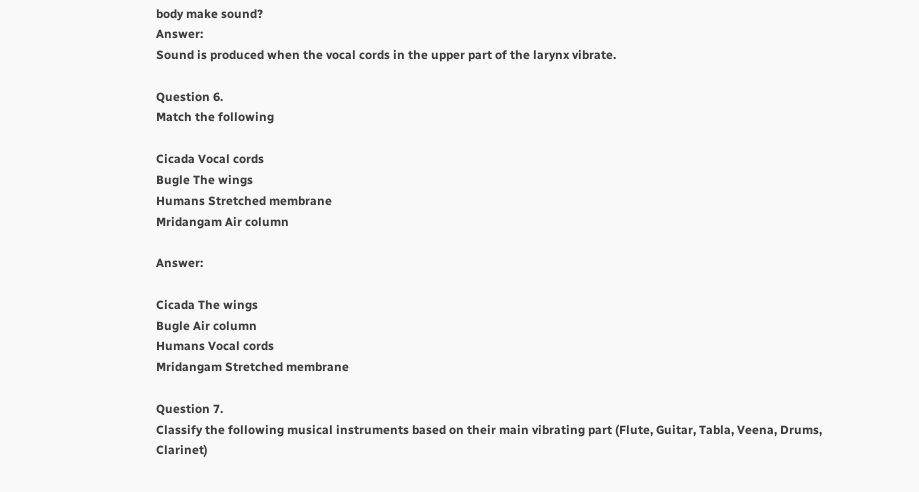body make sound?
Answer:
Sound is produced when the vocal cords in the upper part of the larynx vibrate.

Question 6.
Match the following

Cicada Vocal cords
Bugle The wings
Humans Stretched membrane
Mridangam Air column

Answer:

Cicada The wings
Bugle Air column
Humans Vocal cords
Mridangam Stretched membrane

Question 7.
Classify the following musical instruments based on their main vibrating part (Flute, Guitar, Tabla, Veena, Drums, Clarinet)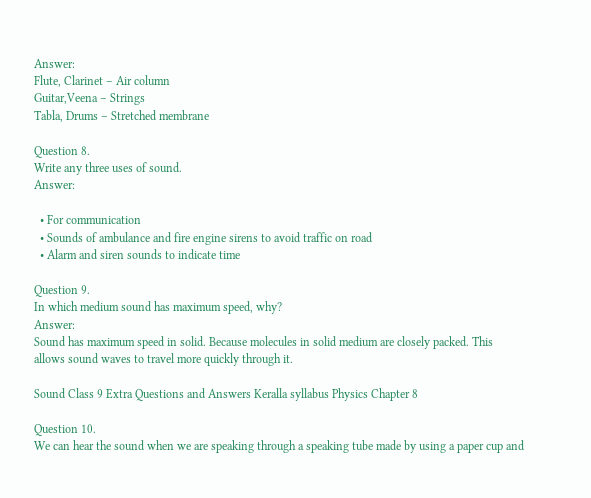Answer:
Flute, Clarinet – Air column
Guitar,Veena – Strings
Tabla, Drums – Stretched membrane

Question 8.
Write any three uses of sound.
Answer:

  • For communication
  • Sounds of ambulance and fire engine sirens to avoid traffic on road
  • Alarm and siren sounds to indicate time

Question 9.
In which medium sound has maximum speed, why?
Answer:
Sound has maximum speed in solid. Because molecules in solid medium are closely packed. This allows sound waves to travel more quickly through it.

Sound Class 9 Extra Questions and Answers Keralla syllabus Physics Chapter 8

Question 10.
We can hear the sound when we are speaking through a speaking tube made by using a paper cup and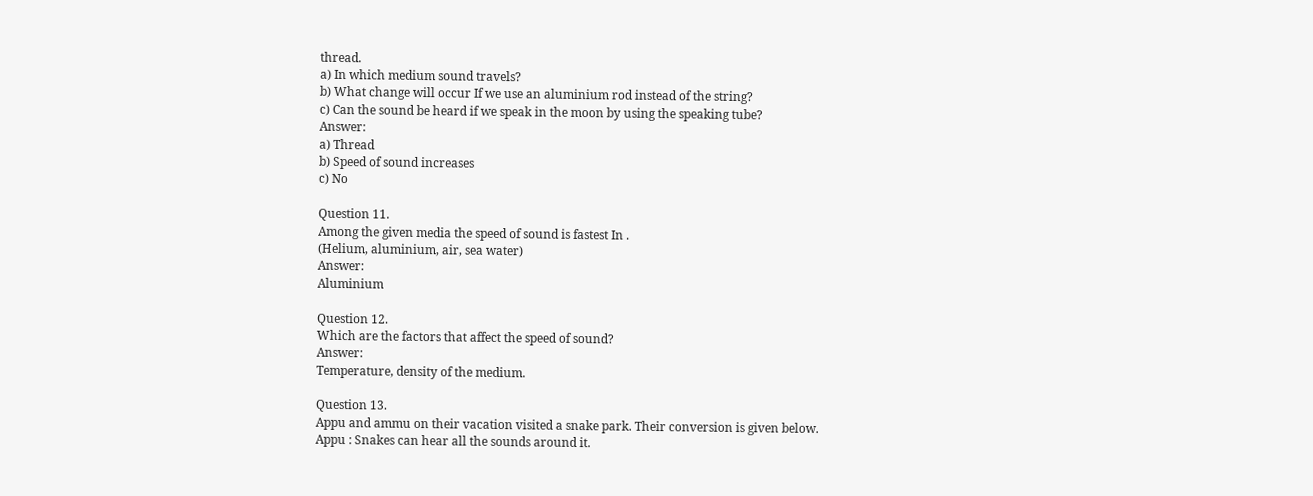thread.
a) In which medium sound travels?
b) What change will occur If we use an aluminium rod instead of the string?
c) Can the sound be heard if we speak in the moon by using the speaking tube?
Answer:
a) Thread
b) Speed of sound increases
c) No

Question 11.
Among the given media the speed of sound is fastest In .
(Helium, aluminium, air, sea water)
Answer:
Aluminium

Question 12.
Which are the factors that affect the speed of sound?
Answer:
Temperature, density of the medium.

Question 13.
Appu and ammu on their vacation visited a snake park. Their conversion is given below.
Appu : Snakes can hear all the sounds around it.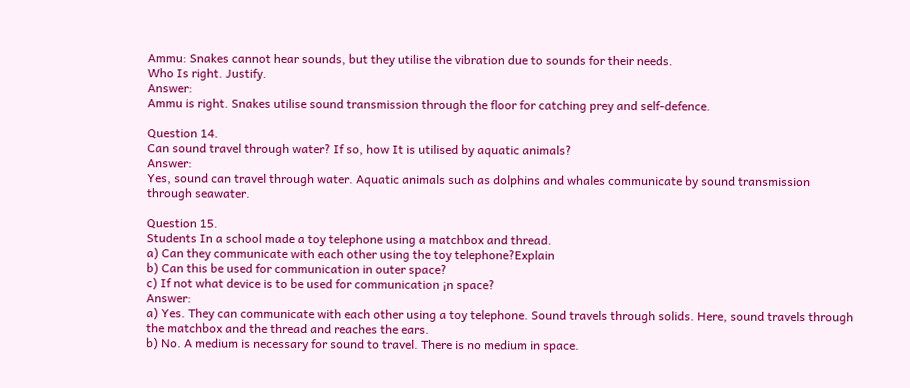Ammu: Snakes cannot hear sounds, but they utilise the vibration due to sounds for their needs.
Who Is right. Justify.
Answer:
Ammu is right. Snakes utilise sound transmission through the floor for catching prey and self-defence.

Question 14.
Can sound travel through water? If so, how It is utilised by aquatic animals?
Answer:
Yes, sound can travel through water. Aquatic animals such as dolphins and whales communicate by sound transmission through seawater.

Question 15.
Students In a school made a toy telephone using a matchbox and thread.
a) Can they communicate with each other using the toy telephone?Explain
b) Can this be used for communication in outer space?
c) If not what device is to be used for communication ¡n space?
Answer:
a) Yes. They can communicate with each other using a toy telephone. Sound travels through solids. Here, sound travels through the matchbox and the thread and reaches the ears.
b) No. A medium is necessary for sound to travel. There is no medium in space.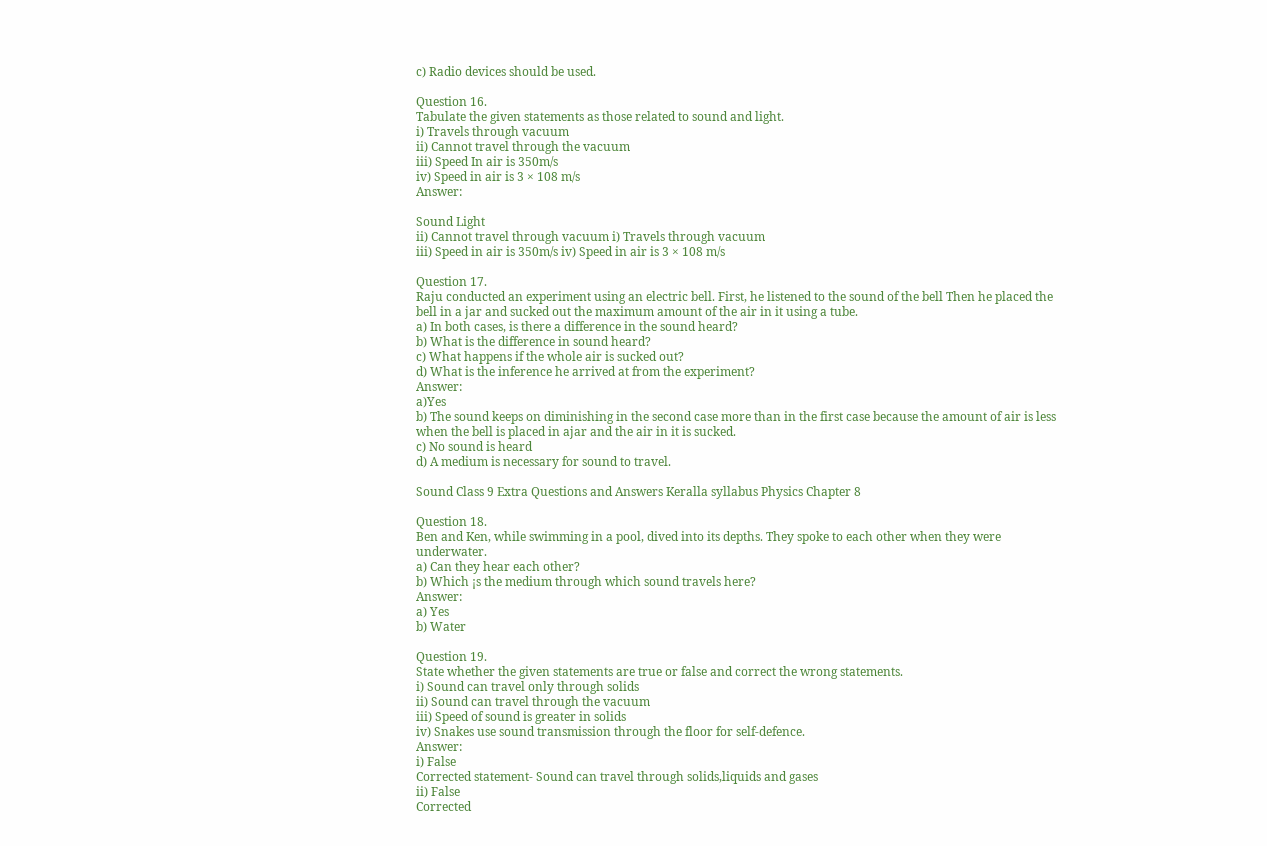c) Radio devices should be used.

Question 16.
Tabulate the given statements as those related to sound and light.
i) Travels through vacuum
ii) Cannot travel through the vacuum
iii) Speed In air is 350m/s
iv) Speed in air is 3 × 108 m/s
Answer:

Sound Light
ii) Cannot travel through vacuum i) Travels through vacuum
iii) Speed in air is 350m/s iv) Speed in air is 3 × 108 m/s

Question 17.
Raju conducted an experiment using an electric bell. First, he listened to the sound of the bell Then he placed the bell in a jar and sucked out the maximum amount of the air in it using a tube.
a) In both cases, is there a difference in the sound heard?
b) What is the difference in sound heard?
c) What happens if the whole air is sucked out?
d) What is the inference he arrived at from the experiment?
Answer:
a)Yes
b) The sound keeps on diminishing in the second case more than in the first case because the amount of air is less when the bell is placed in ajar and the air in it is sucked.
c) No sound is heard
d) A medium is necessary for sound to travel.

Sound Class 9 Extra Questions and Answers Keralla syllabus Physics Chapter 8

Question 18.
Ben and Ken, while swimming in a pool, dived into its depths. They spoke to each other when they were underwater.
a) Can they hear each other?
b) Which ¡s the medium through which sound travels here?
Answer:
a) Yes
b) Water

Question 19.
State whether the given statements are true or false and correct the wrong statements.
i) Sound can travel only through solids
ii) Sound can travel through the vacuum
iii) Speed of sound is greater in solids
iv) Snakes use sound transmission through the floor for self-defence.
Answer:
i) False
Corrected statement- Sound can travel through solids,liquids and gases
ii) False
Corrected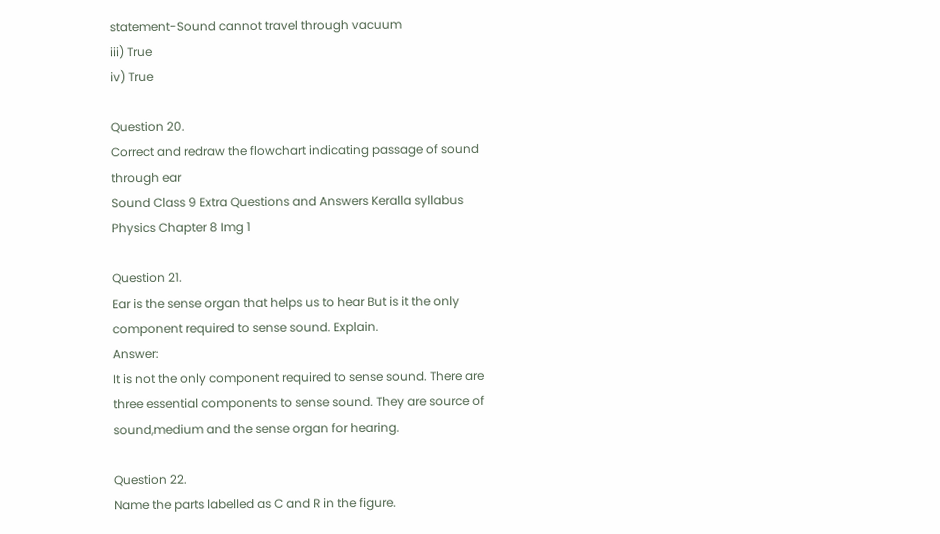statement-Sound cannot travel through vacuum
iii) True
iv) True

Question 20.
Correct and redraw the flowchart indicating passage of sound through ear
Sound Class 9 Extra Questions and Answers Keralla syllabus Physics Chapter 8 Img 1

Question 21.
Ear is the sense organ that helps us to hear But is it the only component required to sense sound. Explain.
Answer:
It is not the only component required to sense sound. There are three essential components to sense sound. They are source of sound,medium and the sense organ for hearing.

Question 22.
Name the parts labelled as C and R in the figure.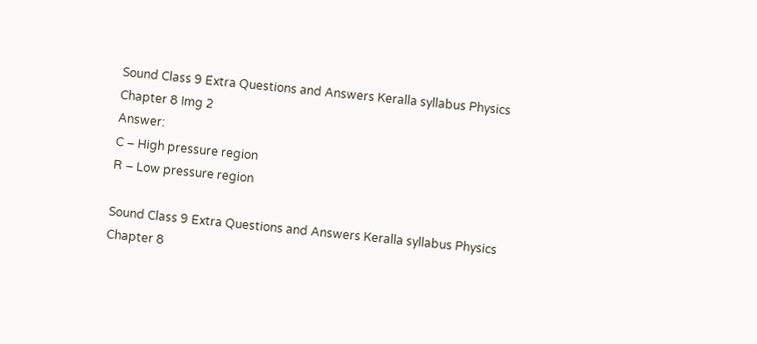Sound Class 9 Extra Questions and Answers Keralla syllabus Physics Chapter 8 Img 2
Answer:
C – High pressure region
R – Low pressure region

Sound Class 9 Extra Questions and Answers Keralla syllabus Physics Chapter 8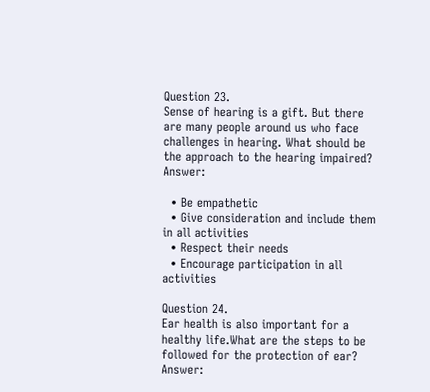Question 23.
Sense of hearing is a gift. But there are many people around us who face challenges in hearing. What should be the approach to the hearing impaired?
Answer:

  • Be empathetic
  • Give consideration and include them in all activities
  • Respect their needs
  • Encourage participation in all activities

Question 24.
Ear health is also important for a healthy life.What are the steps to be followed for the protection of ear?
Answer: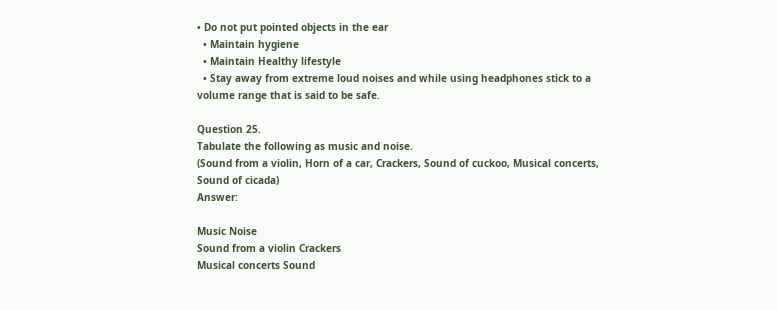• Do not put pointed objects in the ear
  • Maintain hygiene
  • Maintain Healthy lifestyle
  • Stay away from extreme loud noises and while using headphones stick to a volume range that is said to be safe.

Question 25.
Tabulate the following as music and noise.
(Sound from a violin, Horn of a car, Crackers, Sound of cuckoo, Musical concerts, Sound of cicada)
Answer:

Music Noise
Sound from a violin Crackers
Musical concerts Sound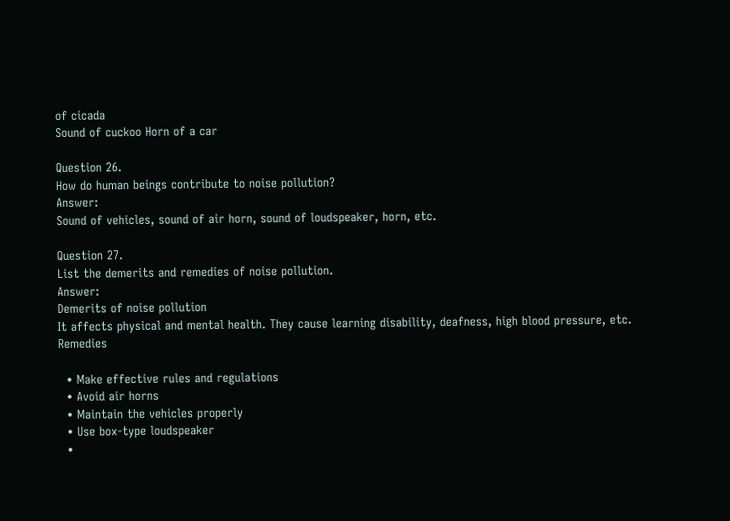of cicada
Sound of cuckoo Horn of a car

Question 26.
How do human beings contribute to noise pollution?
Answer:
Sound of vehicles, sound of air horn, sound of loudspeaker, horn, etc.

Question 27.
List the demerits and remedies of noise pollution.
Answer:
Demerits of noise pollution
It affects physical and mental health. They cause learning disability, deafness, high blood pressure, etc.
Remedies

  • Make effective rules and regulations
  • Avoid air horns
  • Maintain the vehicles properly
  • Use box-type loudspeaker
  •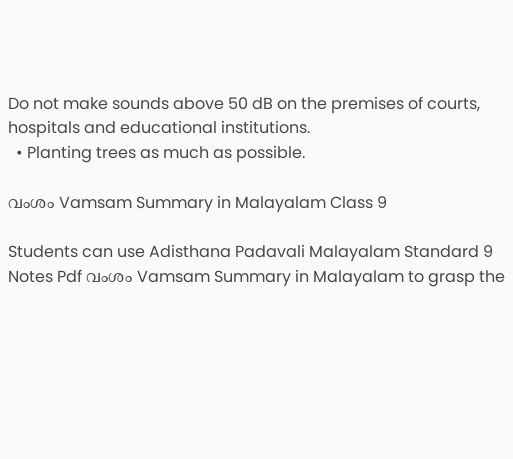Do not make sounds above 50 dB on the premises of courts, hospitals and educational institutions.
  • Planting trees as much as possible.

വംശം Vamsam Summary in Malayalam Class 9

Students can use Adisthana Padavali Malayalam Standard 9 Notes Pdf വംശം Vamsam Summary in Malayalam to grasp the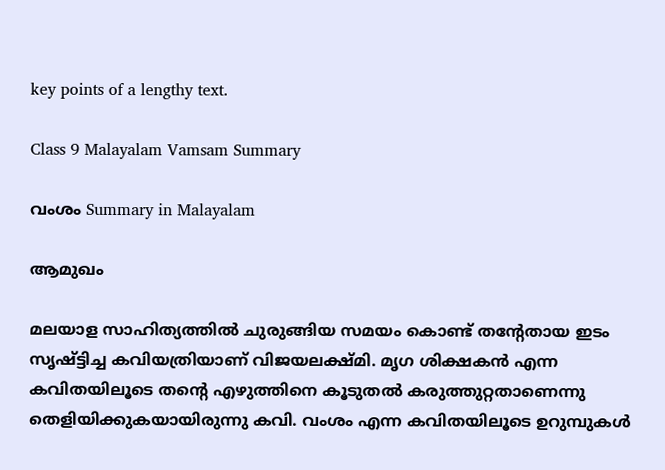key points of a lengthy text.

Class 9 Malayalam Vamsam Summary

വംശം Summary in Malayalam

ആമുഖം

മലയാള സാഹിത്യത്തിൽ ചുരുങ്ങിയ സമയം കൊണ്ട് തന്റേതായ ഇടം സൃഷ്ട്ടിച്ച കവിയത്രിയാണ് വിജയലക്ഷ്മി. മൃഗ ശിക്ഷകൻ എന്ന കവിതയിലൂടെ തന്റെ എഴുത്തിനെ കൂടുതൽ കരുത്തുറ്റതാണെന്നു തെളിയിക്കുകയായിരുന്നു കവി. വംശം എന്ന കവിതയിലൂടെ ഉറുമ്പുകൾ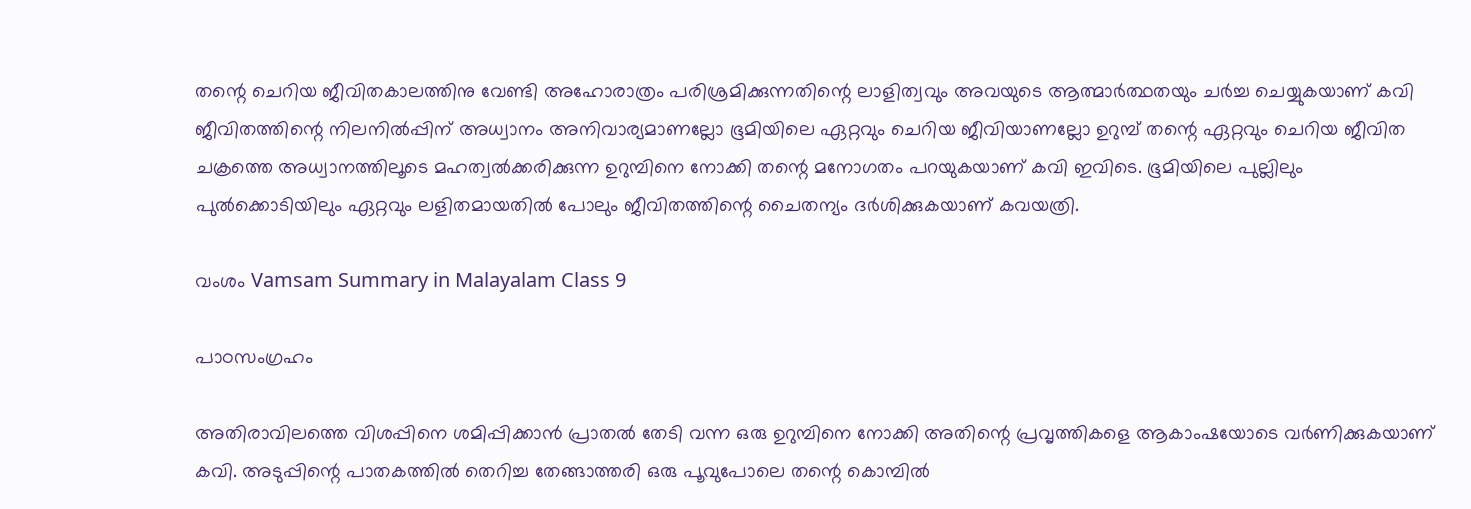തന്റെ ചെറിയ ജീവിതകാലത്തിനു വേണ്ടി അഹോരാത്രം പരിശ്രമിക്കുന്നതിന്റെ ലാളിത്വവും അവയുടെ ആത്മാർത്ഥതയും ചർച്ച ചെയ്യുകയാണ് കവി ജീവിതത്തിന്റെ നിലനിൽപ്പിന് അധ്വാനം അനിവാര്യമാണല്ലോ ഭൂമിയിലെ ഏറ്റവും ചെറിയ ജീവിയാണല്ലോ ഉറുമ്പ് തന്റെ ഏറ്റവും ചെറിയ ജീവിത ചക്രത്തെ അധ്വാനത്തിലൂടെ മഹത്വൽക്കരിക്കുന്ന ഉറുമ്പിനെ നോക്കി തന്റെ മനോഗതം പറയുകയാണ് കവി ഇവിടെ. ഭൂമിയിലെ പുല്ലിലും പുൽക്കൊടിയിലും ഏറ്റവും ലളിതമായതിൽ പോലും ജീവിതത്തിന്റെ ചൈതന്യം ദർശിക്കുകയാണ് കവയത്രി.

വംശം Vamsam Summary in Malayalam Class 9

പാഠസംഗ്രഹം

അതിരാവിലത്തെ വിശപ്പിനെ ശമിപ്പിക്കാൻ പ്രാതൽ തേടി വന്ന ഒരു ഉറുമ്പിനെ നോക്കി അതിന്റെ പ്രവൃത്തികളെ ആകാംഷയോടെ വർണിക്കുകയാണ് കവി. അടുപ്പിന്റെ പാതകത്തിൽ തെറിച്ച തേങ്ങാത്തരി ഒരു പൂവുപോലെ തന്റെ കൊമ്പിൽ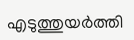എടുത്തുയർത്തി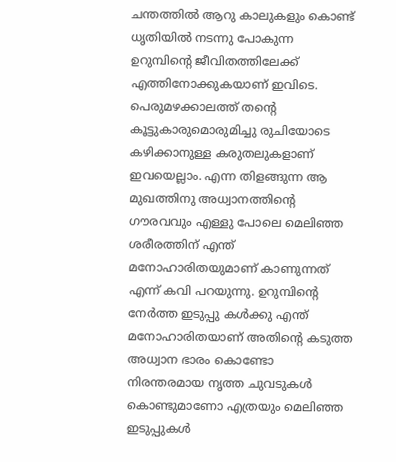ചന്തത്തിൽ ആറു കാലുകളും കൊണ്ട് ധൃതിയിൽ നടന്നു പോകുന്ന ഉറുമ്പിന്റെ ജീവിതത്തിലേക്ക് എത്തിനോക്കുകയാണ് ഇവിടെ. പെരുമഴക്കാലത്ത് തന്റെ കൂട്ടുകാരുമൊരുമിച്ചു രുചിയോടെ കഴിക്കാനുള്ള കരുതലുകളാണ് ഇവയെല്ലാം. എന്ന തിളങ്ങുന്ന ആ മുഖത്തിനു അധ്വാനത്തിന്റെ ഗൗരവവും എള്ളു പോലെ മെലിഞ്ഞ ശരീരത്തിന് എന്ത് മനോഹാരിതയുമാണ് കാണുന്നത് എന്ന് കവി പറയുന്നു. ഉറുമ്പിന്റെ നേർത്ത ഇടുപ്പു കൾക്കു എന്ത് മനോഹാരിതയാണ് അതിന്റെ കടുത്ത അധ്വാന ഭാരം കൊണ്ടോ നിരന്തരമായ നൃത്ത ചുവടുകൾ കൊണ്ടുമാണോ എത്രയും മെലിഞ്ഞ ഇടുപ്പുകൾ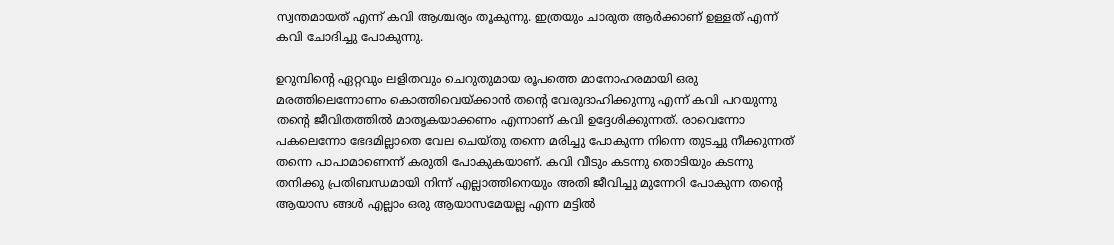സ്വന്തമായത് എന്ന് കവി ആശ്ചര്യം തൂകുന്നു. ഇത്രയും ചാരുത ആർക്കാണ് ഉള്ളത് എന്ന് കവി ചോദിച്ചു പോകുന്നു.

ഉറുമ്പിന്റെ ഏറ്റവും ലളിതവും ചെറുതുമായ രൂപത്തെ മാനോഹരമായി ഒരു മരത്തിലെന്നോണം കൊത്തിവെയ്ക്കാൻ തന്റെ വേരുദാഹിക്കുന്നു എന്ന് കവി പറയുന്നു തന്റെ ജീവിതത്തിൽ മാതൃകയാക്കണം എന്നാണ് കവി ഉദ്ദേശിക്കുന്നത്. രാവെന്നോ പകലെന്നോ ഭേദമില്ലാതെ വേല ചെയ്തു തന്നെ മരിച്ചു പോകുന്ന നിന്നെ തുടച്ചു നീക്കുന്നത് തന്നെ പാപാമാണെന്ന് കരുതി പോകുകയാണ്. കവി വീടും കടന്നു തൊടിയും കടന്നു തനിക്കു പ്രതിബന്ധമായി നിന്ന് എല്ലാത്തിനെയും അതി ജീവിച്ചു മുന്നേറി പോകുന്ന തന്റെ ആയാസ ങ്ങൾ എല്ലാം ഒരു ആയാസമേയല്ല എന്ന മട്ടിൽ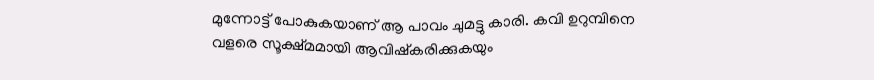മുന്നോട്ട് പോകുകയാണ് ആ പാവം ചുമട്ടു കാരി. കവി ഉറുമ്പിനെ വളരെ സൂക്ഷ്മമായി ആവിഷ്കരിക്കുകയും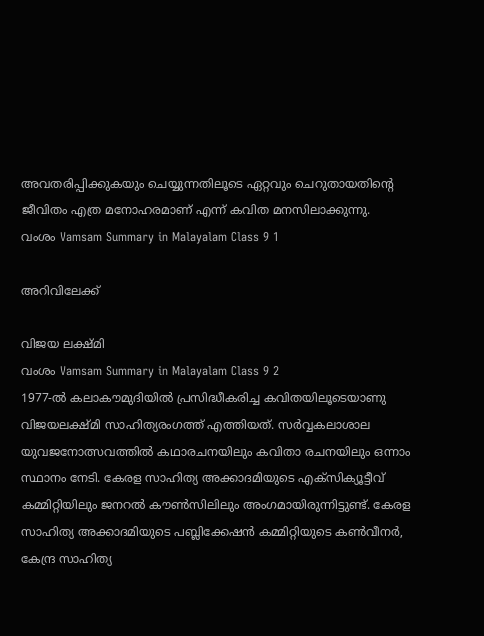അവതരിപ്പിക്കുകയും ചെയ്യുന്നതിലൂടെ ഏറ്റവും ചെറുതായതിന്റെ ജീവിതം എത്ര മനോഹരമാണ് എന്ന് കവിത മനസിലാക്കുന്നു.
വംശം Vamsam Summary in Malayalam Class 9 1

അറിവിലേക്ക്

വിജയ ലക്ഷ്മി
വംശം Vamsam Summary in Malayalam Class 9 2
1977-ൽ കലാകൗമുദിയിൽ പ്രസിദ്ധീകരിച്ച കവിതയിലൂടെയാണു വിജയലക്ഷ്മി സാഹിത്യരംഗത്ത് എത്തിയത്. സർവ്വകലാശാല യുവജനോത്സവത്തിൽ കഥാരചനയിലും കവിതാ രചനയിലും ഒന്നാം സ്ഥാനം നേടി. കേരള സാഹിത്യ അക്കാദമിയുടെ എക്സിക്യൂട്ടീവ് കമ്മിറ്റിയിലും ജനറൽ കൗൺസിലിലും അംഗമായിരുന്നിട്ടുണ്ട്. കേരള സാഹിത്യ അക്കാദമിയുടെ പബ്ലിക്കേഷൻ കമ്മിറ്റിയുടെ കൺവീനർ, കേന്ദ്ര സാഹിത്യ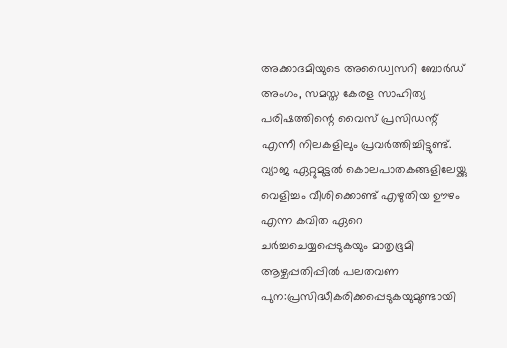അക്കാദമിയുടെ അഡ്വൈസറി ബോർഡ് അംഗം, സമസ്ത കേരള സാഹിത്യ പരിഷത്തിന്റെ വൈസ് പ്രസിഡന്റ് എന്നീ നിലകളിലും പ്രവർത്തിച്ചിട്ടുണ്ട്. വ്യാജ ഏറ്റുമുട്ടൽ കൊലപാതകങ്ങളിലേയ്ക്കു വെളിച്ചം വീശിക്കൊണ്ട് എഴുതിയ ഊഴം എന്ന കവിത ഏറെ ചർച്ചചെയ്യപ്പെടുകയും മാതൃഭൂമി ആഴ്ചപ്പതിപ്പിൽ പലതവണ പുന:പ്രസിദ്ധീകരിക്കപ്പെടുകയുമുണ്ടായി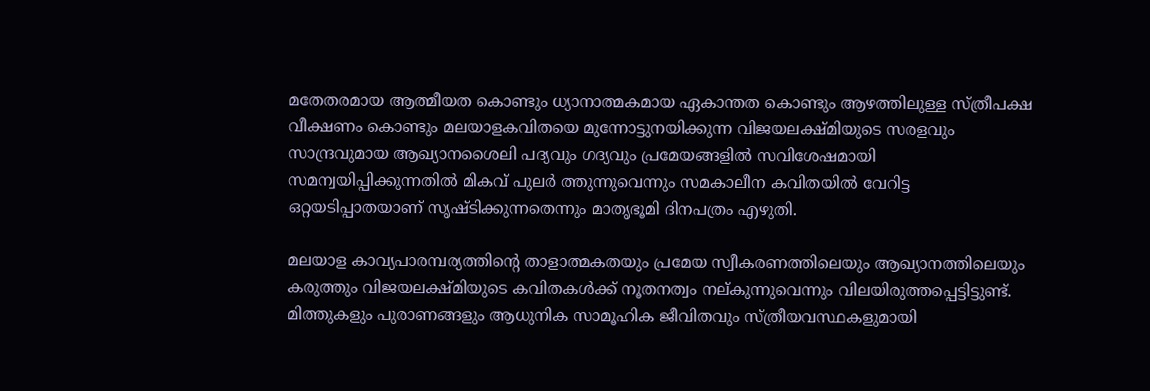മതേതരമായ ആത്മീയത കൊണ്ടും ധ്യാനാത്മകമായ ഏകാന്തത കൊണ്ടും ആഴത്തിലുള്ള സ്ത്രീപക്ഷ വീക്ഷണം കൊണ്ടും മലയാളകവിതയെ മുന്നോട്ടുനയിക്കുന്ന വിജയലക്ഷ്മിയുടെ സരളവും സാന്ദ്രവുമായ ആഖ്യാനശൈലി പദ്യവും ഗദ്യവും പ്രമേയങ്ങളിൽ സവിശേഷമായി സമന്വയിപ്പിക്കുന്നതിൽ മികവ് പുലർ ത്തുന്നുവെന്നും സമകാലീന കവിതയിൽ വേറിട്ട ഒറ്റയടിപ്പാതയാണ് സൃഷ്ടിക്കുന്നതെന്നും മാതൃഭൂമി ദിനപത്രം എഴുതി.

മലയാള കാവ്യപാരമ്പര്യത്തിന്റെ താളാത്മകതയും പ്രമേയ സ്വീകരണത്തിലെയും ആഖ്യാനത്തിലെയും കരുത്തും വിജയലക്ഷ്മിയുടെ കവിതകൾക്ക് നൂതനത്വം നല്കുന്നുവെന്നും വിലയിരുത്തപ്പെട്ടിട്ടുണ്ട്. മിത്തുകളും പുരാണങ്ങളും ആധുനിക സാമൂഹിക ജീവിതവും സ്ത്രീയവസ്ഥകളുമായി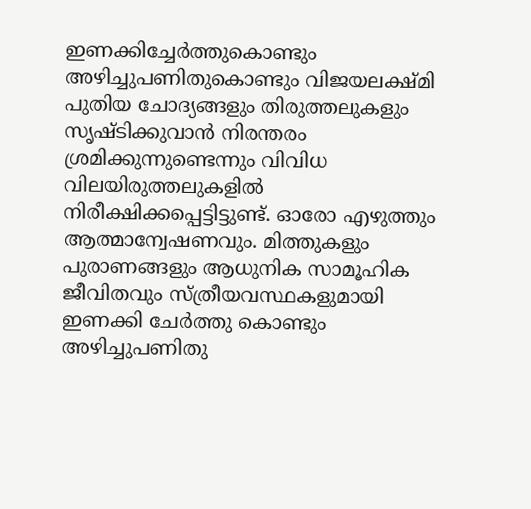ഇണക്കിച്ചേർത്തുകൊണ്ടും അഴിച്ചുപണിതുകൊണ്ടും വിജയലക്ഷ്മി പുതിയ ചോദ്യങ്ങളും തിരുത്തലുകളും സൃഷ്ടിക്കുവാൻ നിരന്തരം ശ്രമിക്കുന്നുണ്ടെന്നും വിവിധ വിലയിരുത്തലുകളിൽ നിരീക്ഷിക്കപ്പെട്ടിട്ടുണ്ട്. ഓരോ എഴുത്തും ആത്മാന്വേഷണവും. മിത്തുകളും പുരാണങ്ങളും ആധുനിക സാമൂഹിക ജീവിതവും സ്ത്രീയവസ്ഥകളുമായി ഇണക്കി ചേർത്തു കൊണ്ടും അഴിച്ചുപണിതു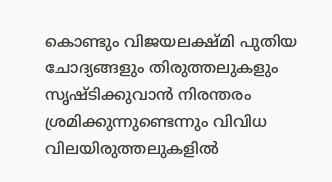കൊണ്ടും വിജയലക്ഷ്മി പുതിയ ചോദ്യങ്ങളും തിരുത്തലുകളും സൃഷ്ടിക്കുവാൻ നിരന്തരം ശ്രമിക്കുന്നുണ്ടെന്നും വിവിധ വിലയിരുത്തലുകളിൽ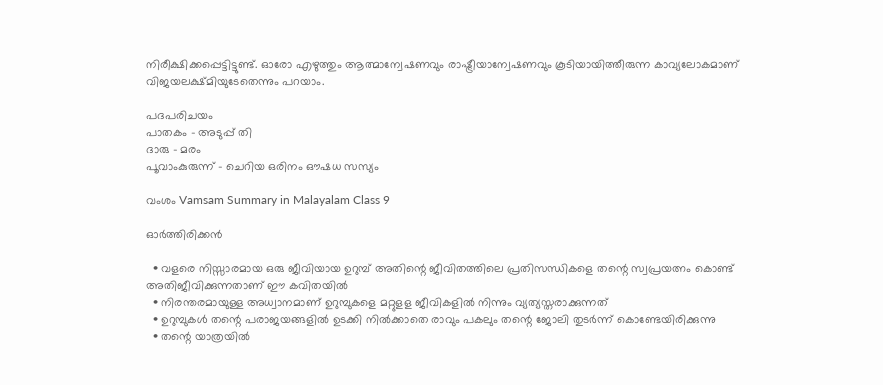നിരീക്ഷിക്കപ്പെട്ടിട്ടുണ്ട്. ഓരോ എഴുത്തും ആത്മാന്വേഷണവും രാഷ്ട്രീയാന്വേഷണവും കൂടിയായിത്തീരുന്ന കാവ്യലോകമാണ് വിജയലക്ഷ്മിയുടേതെന്നും പറയാം.

പദപരിചയം
പാതകം – അടുപ്പ് തി
ദാരു – മരം
പൂവാംകുരുന്ന് – ചെറിയ ഒരിനം ഔഷധ സസ്യം

വംശം Vamsam Summary in Malayalam Class 9

ഓർത്തിരിക്കൻ

  • വളരെ നിസ്സാരമായ ഒരു ജീവിയായ ഉറുമ്പ് അതിന്റെ ജീവിതത്തിലെ പ്രതിസന്ധികളെ തന്റെ സ്വപ്രയത്നം കൊണ്ട് അതിജീവിക്കുന്നതാണ് ഈ കവിതയിൽ
  • നിരന്തരമായുള്ള അധ്വാനമാണ് ഉറുമ്പുകളെ മറ്റുളള ജീവികളിൽ നിന്നും വ്യത്യസ്തരാക്കുന്നത്
  • ഉറുമ്പുകൾ തന്റെ പരാജയങ്ങളിൽ ഉടക്കി നിൽക്കാതെ രാവും പകലും തന്റെ ജോലി തുടർന്ന് കൊണ്ടേയിരിക്കുന്നു
  • തന്റെ യാത്രയിൽ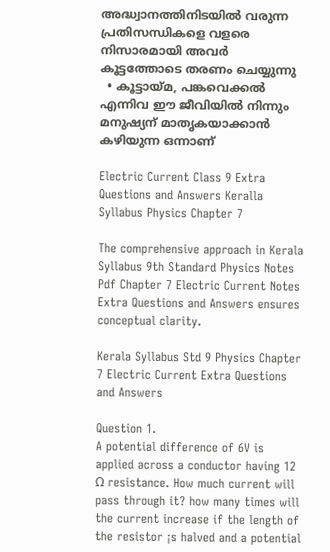അദ്ധ്വാനത്തിനിടയിൽ വരുന്ന പ്രതിസന്ധികളെ വളരെ നിസാരമായി അവർ കൂട്ടത്തോടെ തരണം ചെയ്യുന്നു
  • കൂട്ടായ്മ, പങ്കവെക്കൽ എന്നിവ ഈ ജീവിയിൽ നിന്നും മനുഷ്യന് മാതൃകയാക്കാൻ കഴിയുന്ന ഒന്നാണ്

Electric Current Class 9 Extra Questions and Answers Keralla Syllabus Physics Chapter 7

The comprehensive approach in Kerala Syllabus 9th Standard Physics Notes Pdf Chapter 7 Electric Current Notes Extra Questions and Answers ensures conceptual clarity.

Kerala Syllabus Std 9 Physics Chapter 7 Electric Current Extra Questions and Answers

Question 1.
A potential difference of 6V is applied across a conductor having 12 Ω resistance. How much current will pass through it? how many times will the current increase if the length of the resistor ¡s halved and a potential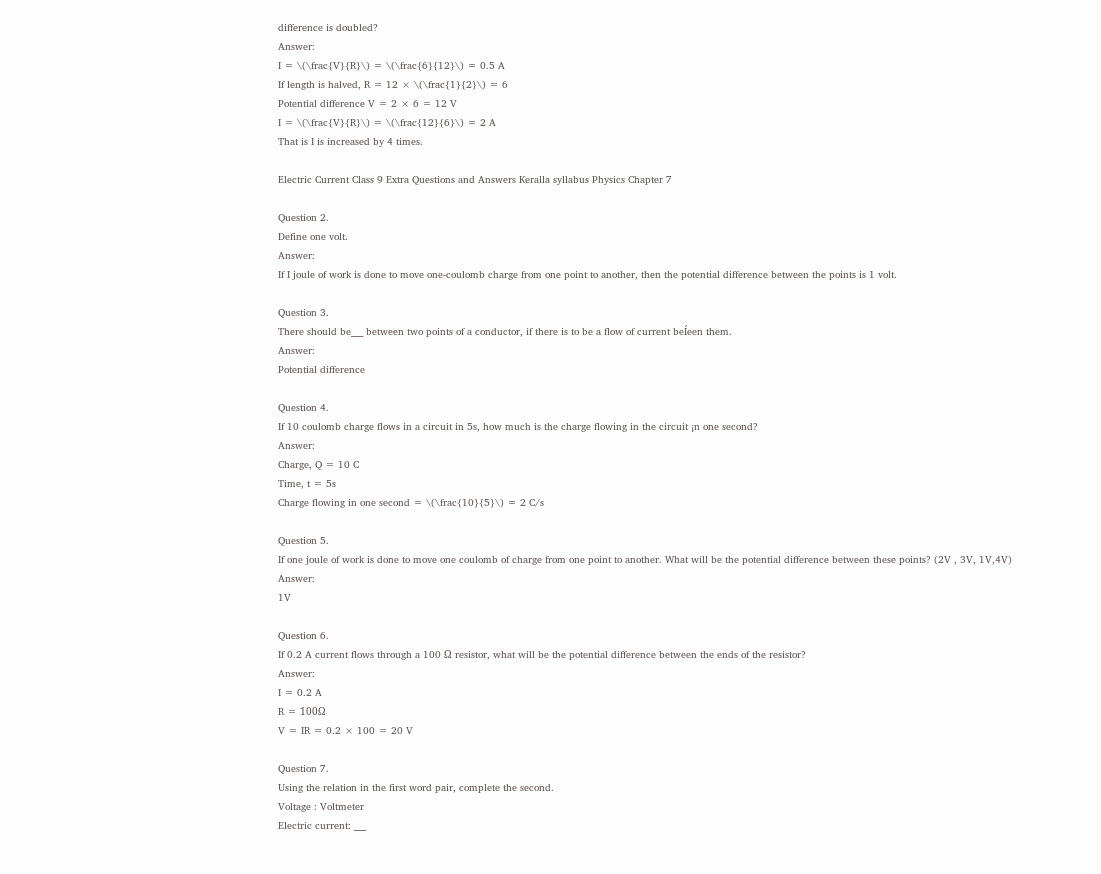difference is doubled?
Answer:
I = \(\frac{V}{R}\) = \(\frac{6}{12}\) = 0.5 A
If length is halved, R = 12 × \(\frac{1}{2}\) = 6
Potential difference V = 2 × 6 = 12 V
I = \(\frac{V}{R}\) = \(\frac{12}{6}\) = 2 A
That is I is increased by 4 times.

Electric Current Class 9 Extra Questions and Answers Keralla syllabus Physics Chapter 7

Question 2.
Define one volt.
Answer:
If I joule of work is done to move one-coulomb charge from one point to another, then the potential difference between the points is 1 volt.

Question 3.
There should be___ between two points of a conductor, if there is to be a flow of current beÍeen them.
Answer:
Potential difference

Question 4.
If 10 coulomb charge flows in a circuit in 5s, how much is the charge flowing in the circuit ¡n one second?
Answer:
Charge, Q = 10 C
Time, t = 5s
Charge flowing in one second = \(\frac{10}{5}\) = 2 C/s

Question 5.
If one joule of work is done to move one coulomb of charge from one point to another. What will be the potential difference between these points? (2V , 3V, 1V,4V)
Answer:
1V

Question 6.
If 0.2 A current flows through a 100 Ω resistor, what will be the potential difference between the ends of the resistor?
Answer:
I = 0.2 A
R = 100Ω
V = IR = 0.2 × 100 = 20 V

Question 7.
Using the relation in the first word pair, complete the second.
Voltage : Voltmeter
Electric current: ___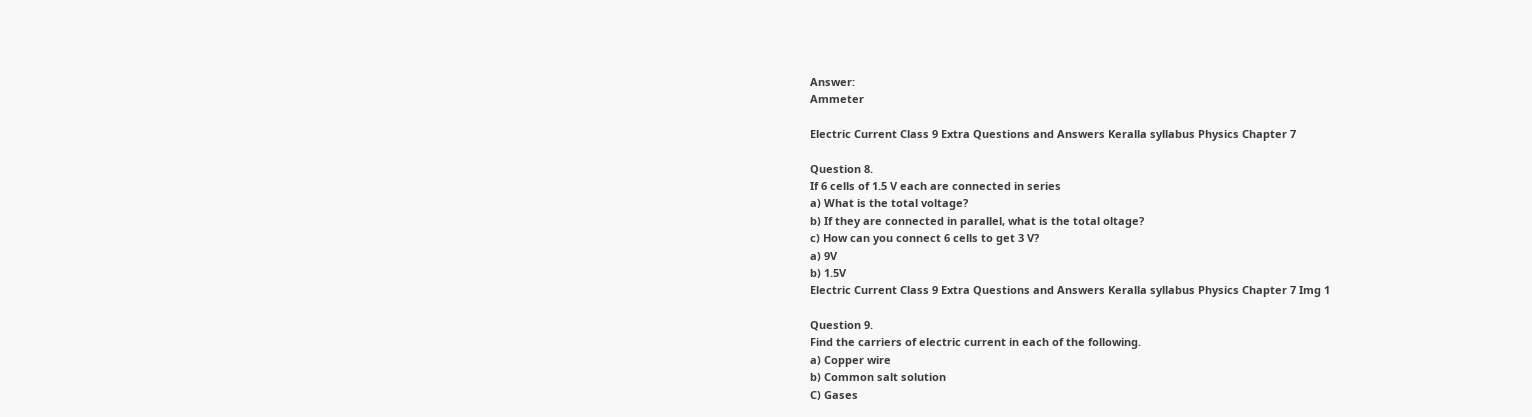Answer:
Ammeter

Electric Current Class 9 Extra Questions and Answers Keralla syllabus Physics Chapter 7

Question 8.
If 6 cells of 1.5 V each are connected in series
a) What is the total voltage?
b) If they are connected in parallel, what is the total oltage?
c) How can you connect 6 cells to get 3 V?
a) 9V
b) 1.5V
Electric Current Class 9 Extra Questions and Answers Keralla syllabus Physics Chapter 7 Img 1

Question 9.
Find the carriers of electric current in each of the following.
a) Copper wire
b) Common salt solution
C) Gases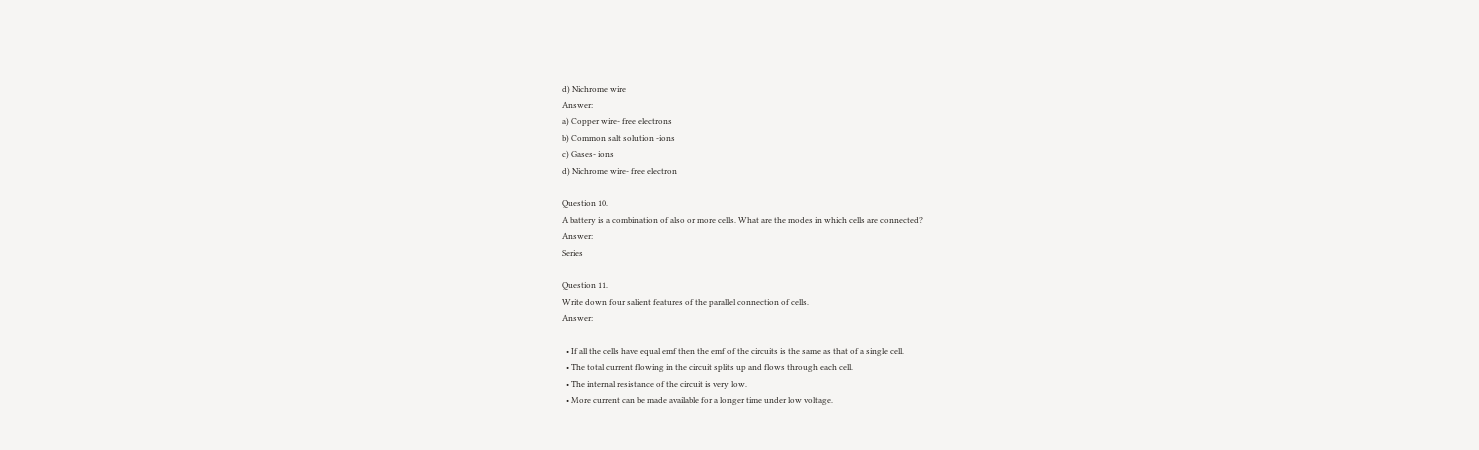d) Nichrome wire
Answer:
a) Copper wire- free electrons
b) Common salt solution -ions
c) Gases- ions
d) Nichrome wire- free electron

Question 10.
A battery is a combination of also or more cells. What are the modes in which cells are connected?
Answer:
Series

Question 11.
Write down four salient features of the parallel connection of cells.
Answer:

  • If all the cells have equal emf then the emf of the circuits is the same as that of a single cell.
  • The total current flowing in the circuit splits up and flows through each cell.
  • The internal resistance of the circuit is very low.
  • More current can be made available for a longer time under low voltage.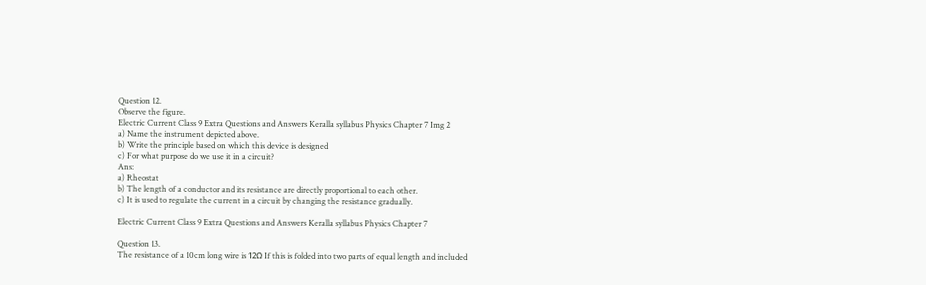Question 12.
Observe the figure.
Electric Current Class 9 Extra Questions and Answers Keralla syllabus Physics Chapter 7 Img 2
a) Name the instrument depicted above.
b) Write the principle based on which this device is designed
c) For what purpose do we use it in a circuit?
Ans:
a) Rheostat
b) The length of a conductor and its resistance are directly proportional to each other.
c) It is used to regulate the current in a circuit by changing the resistance gradually.

Electric Current Class 9 Extra Questions and Answers Keralla syllabus Physics Chapter 7

Question 13.
The resistance of a 10cm long wire is 12Ω If this is folded into two parts of equal length and included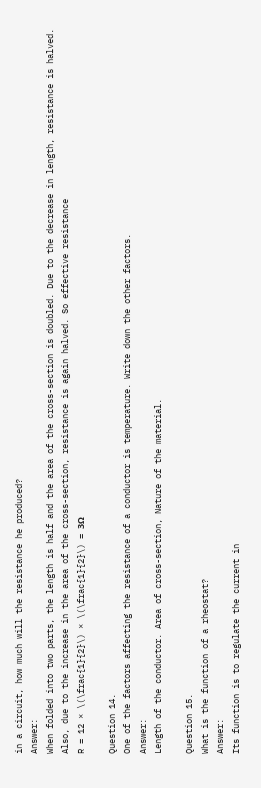in a circuit, how much will the resistance he produced?
Answer:
When folded into two parts, the length is half and the area of the cross-section is doubled. Due to the decrease in length, resistance is halved. Also, due to the increase in the area of the cross-section, resistance is again halved. So effective resistance
R = 12 × \(\frac{1}{2}\) × \(\frac{1}{2}\) = 3Ω

Question 14.
One of the factors affecting the resistance of a conductor is temperature. Write down the other factors.
Answer:
Length of the conductor. Area of cross-section, Nature of the material.

Question 15.
What is the function of a rheostat?
Answer:
Its function is to regulate the current in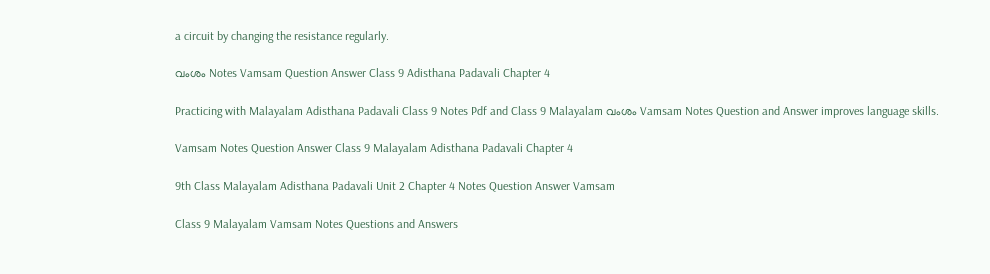a circuit by changing the resistance regularly.

വംശം Notes Vamsam Question Answer Class 9 Adisthana Padavali Chapter 4

Practicing with Malayalam Adisthana Padavali Class 9 Notes Pdf and Class 9 Malayalam വംശം Vamsam Notes Question and Answer improves language skills.

Vamsam Notes Question Answer Class 9 Malayalam Adisthana Padavali Chapter 4

9th Class Malayalam Adisthana Padavali Unit 2 Chapter 4 Notes Question Answer Vamsam

Class 9 Malayalam Vamsam Notes Questions and Answers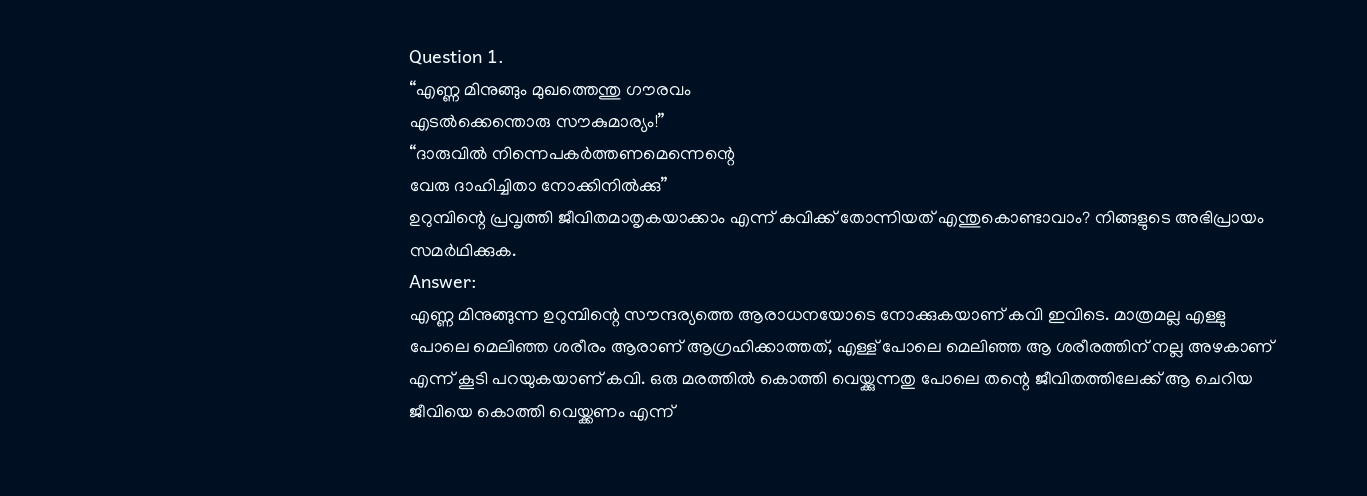Question 1.
“എണ്ണ മിനുങ്ങും മുഖത്തെന്തു ഗൗരവം
എടൽക്കെന്തൊരു സൗകുമാര്യം!”
“ദാരുവിൽ നിന്നെപകർത്തണമെന്നെന്റെ
വേരു ദാഹിച്ചിതാ നോക്കിനിൽക്കു”
ഉറുമ്പിന്റെ പ്രവൃത്തി ജീവിതമാതൃകയാക്കാം എന്ന് കവിക്ക് തോന്നിയത് എന്തുകൊണ്ടാവാം? നിങ്ങളുടെ അഭിപ്രായം സമർഥിക്കുക.
Answer:
എണ്ണ മിനുങ്ങുന്ന ഉറുമ്പിന്റെ സൗന്ദര്യത്തെ ആരാധനയോടെ നോക്കുകയാണ് കവി ഇവിടെ. മാത്രമല്ല എള്ളു പോലെ മെലിഞ്ഞ ശരീരം ആരാണ് ആഗ്രഹിക്കാത്തത്, എള്ള് പോലെ മെലിഞ്ഞ ആ ശരീരത്തിന് നല്ല അഴകാണ് എന്ന് കൂടി പറയുകയാണ് കവി. ഒരു മരത്തിൽ കൊത്തി വെയ്ക്കുന്നതു പോലെ തന്റെ ജീവിതത്തിലേക്ക് ആ ചെറിയ ജീവിയെ കൊത്തി വെയ്ക്കണം എന്ന്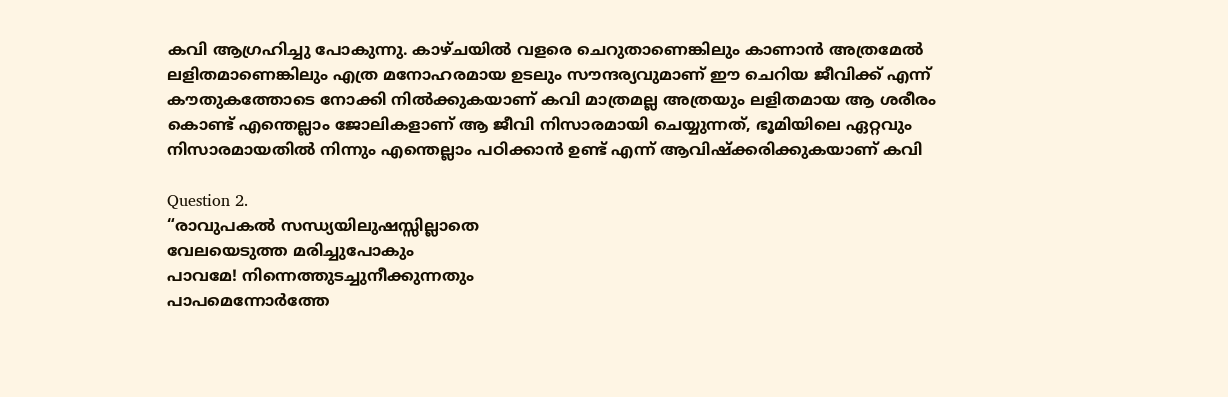കവി ആഗ്രഹിച്ചു പോകുന്നു. കാഴ്ചയിൽ വളരെ ചെറുതാണെങ്കിലും കാണാൻ അത്രമേൽ ലളിതമാണെങ്കിലും എത്ര മനോഹരമായ ഉടലും സൗന്ദര്യവുമാണ് ഈ ചെറിയ ജീവിക്ക് എന്ന് കൗതുകത്തോടെ നോക്കി നിൽക്കുകയാണ് കവി മാത്രമല്ല അത്രയും ലളിതമായ ആ ശരീരം കൊണ്ട് എന്തെല്ലാം ജോലികളാണ് ആ ജീവി നിസാരമായി ചെയ്യുന്നത്, ഭൂമിയിലെ ഏറ്റവും നിസാരമായതിൽ നിന്നും എന്തെല്ലാം പഠിക്കാൻ ഉണ്ട് എന്ന് ആവിഷ്ക്കരിക്കുകയാണ് കവി

Question 2.
“രാവുപകൽ സന്ധ്യയിലുഷസ്സില്ലാതെ
വേലയെടുത്ത മരിച്ചുപോകും
പാവമേ! നിന്നെത്തുടച്ചുനീക്കുന്നതും
പാപമെന്നോർത്തേ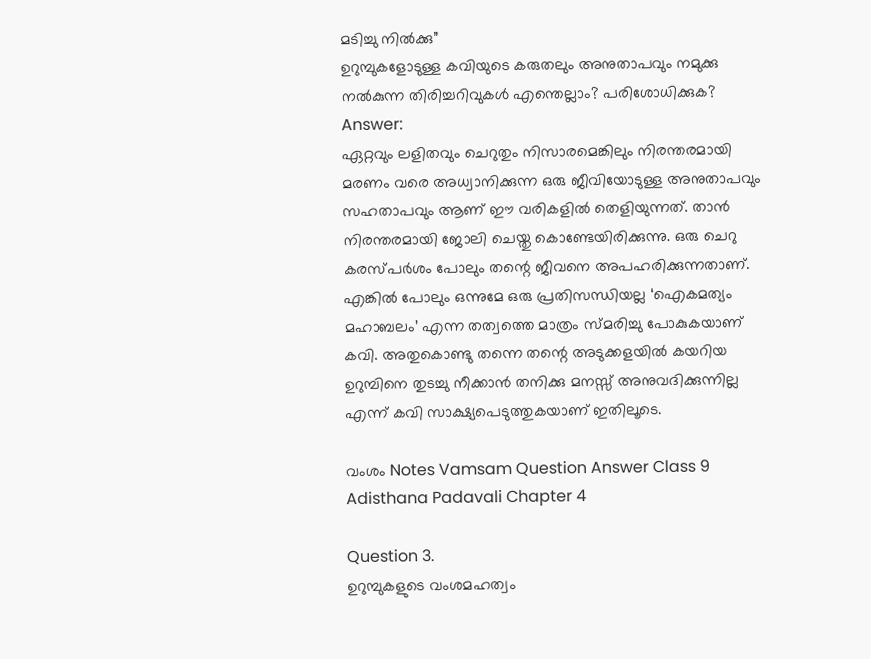മടിച്ചു നിൽക്കു”
ഉറുമ്പുകളോടുള്ള കവിയുടെ കരുതലും അനുതാപവും നമുക്കു നൽകുന്ന തിരിച്ചറിവുകൾ എന്തെല്ലാം? പരിശോധിക്കുക?
Answer:
ഏറ്റവും ലളിതവും ചെറുതും നിസാരമെങ്കിലും നിരന്തരമായി മരണം വരെ അധ്വാനിക്കുന്ന ഒരു ജീവിയോടുള്ള അനുതാപവും സഹതാപവും ആണ് ഈ വരികളിൽ തെളിയുന്നത്. താൻ നിരന്തരമായി ജോലി ചെയ്തു കൊണ്ടേയിരിക്കുന്നു. ഒരു ചെറു കരസ്പർശം പോലും തന്റെ ജീവനെ അപഹരിക്കുന്നതാണ്. എങ്കിൽ പോലും ഒന്നുമേ ഒരു പ്രതിസന്ധിയല്ല ‘ഐകമത്യം മഹാബലം’ എന്ന തത്വത്തെ മാത്രം സ്മരിച്ചു പോകുകയാണ് കവി. അതുകൊണ്ടു തന്നെ തന്റെ അടുക്കളയിൽ കയറിയ ഉറുമ്പിനെ തുടച്ചു നീക്കാൻ തനിക്കു മനസ്സ് അനുവദിക്കുന്നില്ല എന്ന് കവി സാക്ഷ്യപെടുത്തുകയാണ് ഇതിലൂടെ.

വംശം Notes Vamsam Question Answer Class 9 Adisthana Padavali Chapter 4

Question 3.
ഉറുമ്പുകളുടെ വംശമഹത്വം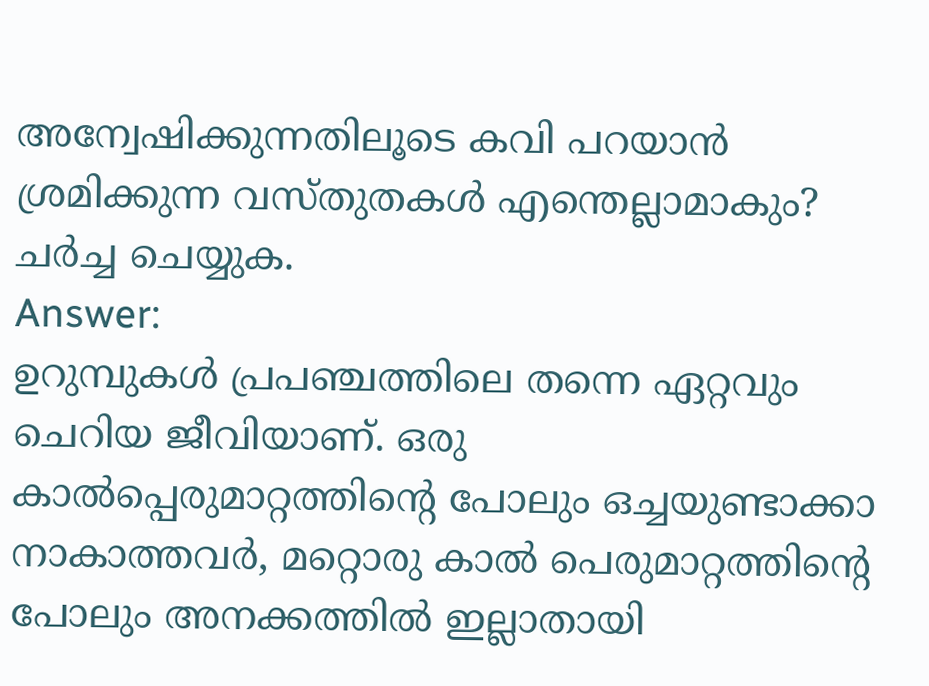അന്വേഷിക്കുന്നതിലൂടെ കവി പറയാൻ ശ്രമിക്കുന്ന വസ്തുതകൾ എന്തെല്ലാമാകും? ചർച്ച ചെയ്യുക.
Answer:
ഉറുമ്പുകൾ പ്രപഞ്ചത്തിലെ തന്നെ ഏറ്റവും ചെറിയ ജീവിയാണ്. ഒരു കാൽപ്പെരുമാറ്റത്തിന്റെ പോലും ഒച്ചയുണ്ടാക്കാ നാകാത്തവർ, മറ്റൊരു കാൽ പെരുമാറ്റത്തിന്റെ പോലും അനക്കത്തിൽ ഇല്ലാതായി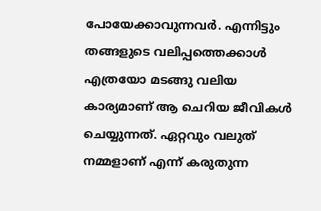പോയേക്കാവുന്നവർ. എന്നിട്ടും തങ്ങളുടെ വലിപ്പത്തെക്കാൾ എത്രയോ മടങ്ങു വലിയ കാര്യമാണ് ആ ചെറിയ ജീവികൾ ചെയ്യുന്നത്. ഏറ്റവും വലുത് നമ്മളാണ് എന്ന് കരുതുന്ന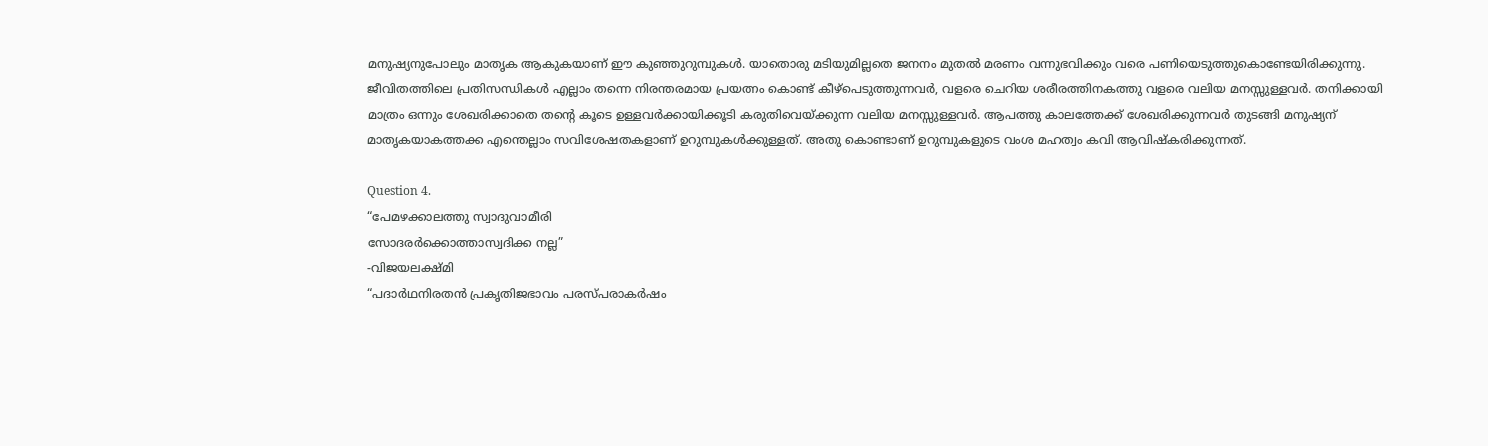മനുഷ്യനുപോലും മാതൃക ആകുകയാണ് ഈ കുഞ്ഞുറുമ്പുകൾ. യാതൊരു മടിയുമില്ലതെ ജനനം മുതൽ മരണം വന്നുഭവിക്കും വരെ പണിയെടുത്തുകൊണ്ടേയിരിക്കുന്നു. ജീവിതത്തിലെ പ്രതിസന്ധികൾ എല്ലാം തന്നെ നിരന്തരമായ പ്രയത്നം കൊണ്ട് കീഴ്പെടുത്തുന്നവർ, വളരെ ചെറിയ ശരീരത്തിനകത്തു വളരെ വലിയ മനസ്സുള്ളവർ. തനിക്കായി മാത്രം ഒന്നും ശേഖരിക്കാതെ തന്റെ കൂടെ ഉള്ളവർക്കായിക്കൂടി കരുതിവെയ്ക്കുന്ന വലിയ മനസ്സുള്ളവർ. ആപത്തു കാലത്തേക്ക് ശേഖരിക്കുന്നവർ തുടങ്ങി മനുഷ്യന് മാതൃകയാകത്തക്ക എന്തെല്ലാം സവിശേഷതകളാണ് ഉറുമ്പുകൾക്കുള്ളത്. അതു കൊണ്ടാണ് ഉറുമ്പുകളുടെ വംശ മഹത്വം കവി ആവിഷ്കരിക്കുന്നത്.

Question 4.
“പേമഴക്കാലത്തു സ്വാദുവാമീരി
സോദരർക്കൊത്താസ്വദിക്ക നല്ല”
-വിജയലക്ഷ്മി
“പദാർഥനിരതൻ പ്രകൃതിജഭാവം പരസ്പരാകർഷം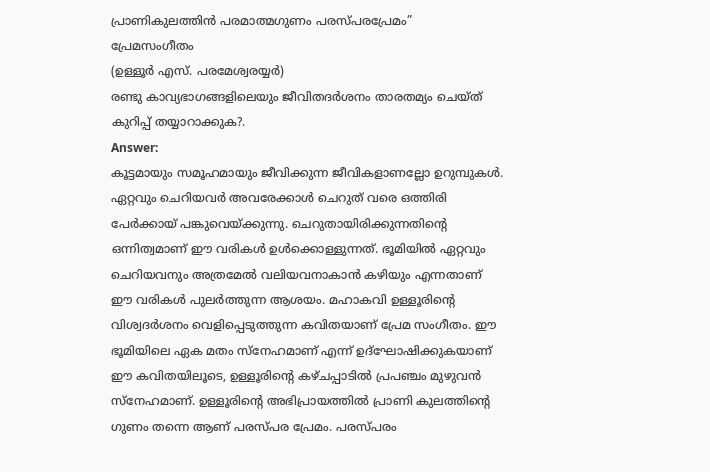പ്രാണികുലത്തിൻ പരമാത്മഗുണം പരസ്പരപ്രേമം”
പ്രേമസംഗീതം
(ഉള്ളൂർ എസ്. പരമേശ്വരയ്യർ)
രണ്ടു കാവ്യഭാഗങ്ങളിലെയും ജീവിതദർശനം താരതമ്യം ചെയ്ത് കുറിപ്പ് തയ്യാറാക്കുക?.
Answer:
കൂട്ടമായും സമൂഹമായും ജീവിക്കുന്ന ജീവികളാണല്ലോ ഉറുമ്പുകൾ. ഏറ്റവും ചെറിയവർ അവരേക്കാൾ ചെറുത് വരെ ഒത്തിരി പേർക്കായ് പങ്കുവെയ്ക്കുന്നു. ചെറുതായിരിക്കുന്നതിന്റെ ഒന്നിത്വമാണ് ഈ വരികൾ ഉൾക്കൊള്ളുന്നത്. ഭൂമിയിൽ ഏറ്റവും ചെറിയവനും അത്രമേൽ വലിയവനാകാൻ കഴിയും എന്നതാണ് ഈ വരികൾ പുലർത്തുന്ന ആശയം. മഹാകവി ഉള്ളൂരിന്റെ വിശ്വദർശനം വെളിപ്പെടുത്തുന്ന കവിതയാണ് പ്രേമ സംഗീതം. ഈ ഭൂമിയിലെ ഏക മതം സ്നേഹമാണ് എന്ന് ഉദ്ഘോഷിക്കുകയാണ് ഈ കവിതയിലൂടെ, ഉള്ളൂരിന്റെ കഴ്ചപ്പാടിൽ പ്രപഞ്ചം മുഴുവൻ സ്നേഹമാണ്. ഉള്ളൂരിന്റെ അഭിപ്രായത്തിൽ പ്രാണി കുലത്തിന്റെ ഗുണം തന്നെ ആണ് പരസ്പര പ്രേമം. പരസ്പരം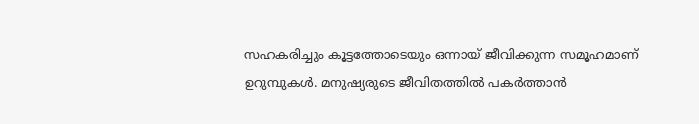സഹകരിച്ചും കൂട്ടത്തോടെയും ഒന്നായ് ജീവിക്കുന്ന സമൂഹമാണ് ഉറുമ്പുകൾ. മനുഷ്യരുടെ ജീവിതത്തിൽ പകർത്താൻ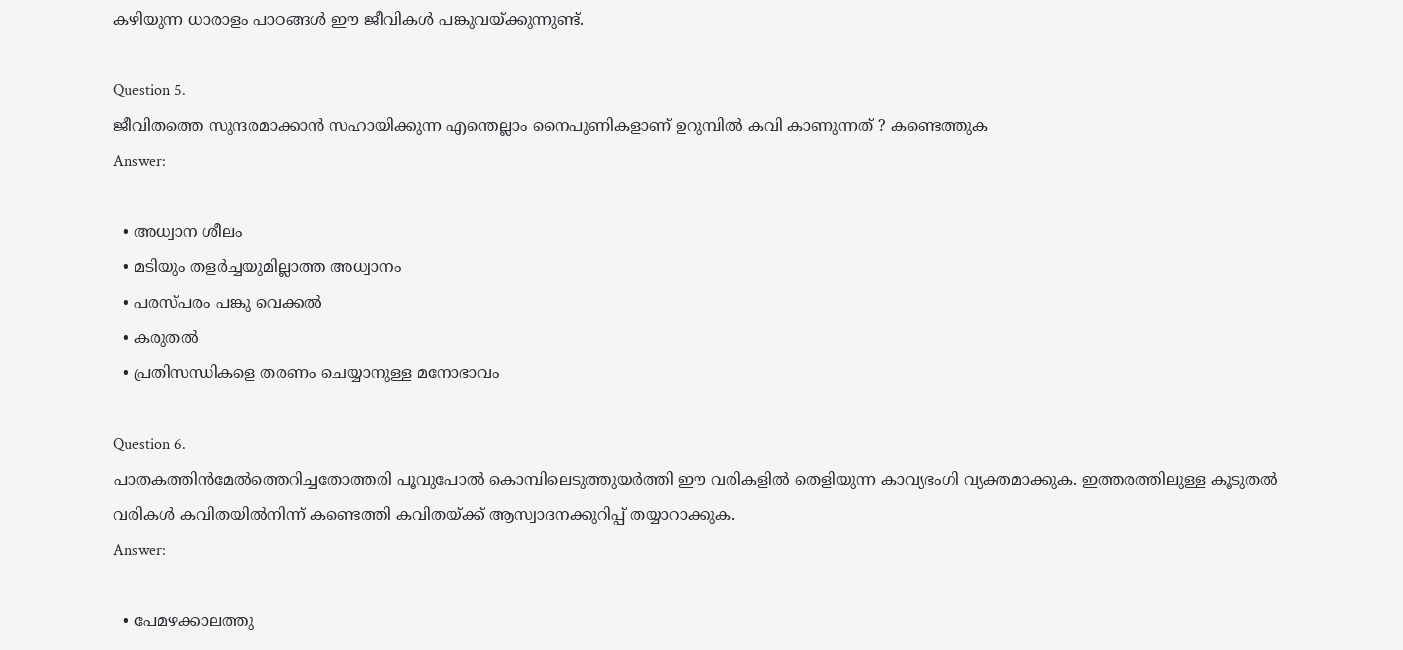കഴിയുന്ന ധാരാളം പാഠങ്ങൾ ഈ ജീവികൾ പങ്കുവയ്ക്കുന്നുണ്ട്.

Question 5.
ജീവിതത്തെ സുന്ദരമാക്കാൻ സഹായിക്കുന്ന എന്തെല്ലാം നൈപുണികളാണ് ഉറുമ്പിൽ കവി കാണുന്നത് ? കണ്ടെത്തുക
Answer:

  • അധ്വാന ശീലം
  • മടിയും തളർച്ചയുമില്ലാത്ത അധ്വാനം
  • പരസ്പരം പങ്കു വെക്കൽ
  • കരുതൽ
  • പ്രതിസന്ധികളെ തരണം ചെയ്യാനുള്ള മനോഭാവം

Question 6.
പാതകത്തിൻമേൽത്തെറിച്ചതോത്തരി പൂവുപോൽ കൊമ്പിലെടുത്തുയർത്തി ഈ വരികളിൽ തെളിയുന്ന കാവ്യഭംഗി വ്യക്തമാക്കുക. ഇത്തരത്തിലുള്ള കൂടുതൽ വരികൾ കവിതയിൽനിന്ന് കണ്ടെത്തി കവിതയ്ക്ക് ആസ്വാദനക്കുറിപ്പ് തയ്യാറാക്കുക.
Answer:

  • പേമഴക്കാലത്തു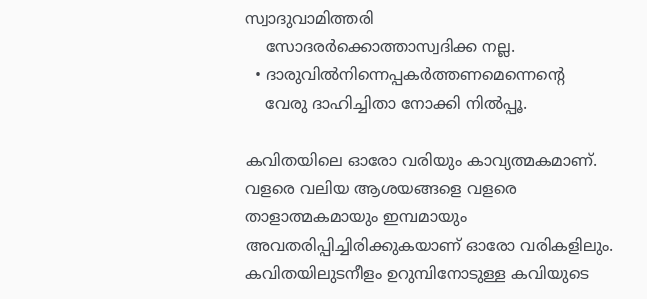സ്വാദുവാമിത്തരി
    സോദരർക്കൊത്താസ്വദിക്ക നല്ല.
  • ദാരുവിൽനിന്നെപ്പകർത്തണമെന്നെന്റെ
    വേരു ദാഹിച്ചിതാ നോക്കി നിൽപ്പൂ.

കവിതയിലെ ഓരോ വരിയും കാവ്യത്മകമാണ്. വളരെ വലിയ ആശയങ്ങളെ വളരെ താളാത്മകമായും ഇമ്പമായും അവതരിപ്പിച്ചിരിക്കുകയാണ് ഓരോ വരികളിലും. കവിതയിലുടനീളം ഉറുമ്പിനോടുള്ള കവിയുടെ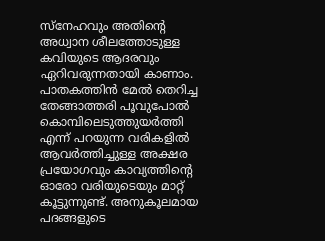സ്നേഹവും അതിന്റെ അധ്വാന ശീലത്തോടുള്ള കവിയുടെ ആദരവും ഏറിവരുന്നതായി കാണാം. പാതകത്തിൻ മേൽ തെറിച്ച തേങ്ങാത്തരി പൂവുപോൽ കൊമ്പിലെടുത്തുയർത്തി എന്ന് പറയുന്ന വരികളിൽ ആവർത്തിച്ചുള്ള അക്ഷര പ്രയോഗവും കാവ്യത്തിന്റെ ഓരോ വരിയുടെയും മാറ്റ് കൂട്ടുന്നുണ്ട്. അനുകൂലമായ പദങ്ങളുടെ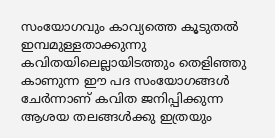സംയോഗവും കാവ്യത്തെ കൂടുതൽ ഇമ്പമുള്ളതാക്കുന്നു കവിതയിലെല്ലായിടത്തും തെളിഞ്ഞു കാണുന്ന ഈ പദ സംയോഗങ്ങൾ ചേർന്നാണ് കവിത ജനിപ്പിക്കുന്ന ആശയ തലങ്ങൾക്കു ഇത്രയും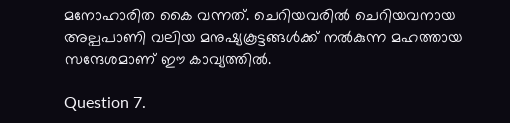മനോഹാരിത കൈ വന്നത്. ചെറിയവരിൽ ചെറിയവനായ അല്പപാണി വലിയ മനുഷ്യകൂട്ടങ്ങൾക്ക് നൽകുന്ന മഹത്തായ സന്ദേശമാണ് ഈ കാവ്യത്തിൽ.

Question 7.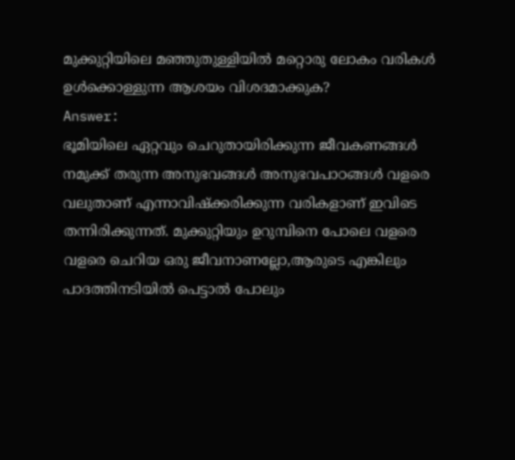മുക്കുറ്റിയിലെ മഞ്ഞുതുള്ളിയിൽ മറ്റൊരു ലോകം വരികൾ ഉൾക്കൊള്ളുന്ന ആശയം വിശദമാക്കുക?
Answer:
ഭൂമിയിലെ ഏറ്റവും ചെറുതായിരിക്കുന്ന ജീവകണങ്ങൾ നമുക്ക് തരുന്ന അനുഭവങ്ങൾ അനുഭവപാഠങ്ങൾ വളരെ വലുതാണ് എന്നാവിഷ്ക്കരിക്കുന്ന വരികളാണ് ഇവിടെ തന്നിരിക്കുന്നത്. മുക്കുറ്റിയും ഉറുമ്പിനെ പോലെ വളരെ വളരെ ചെറിയ ഒരു ജീവനാണല്ലോ,ആരുടെ എങ്കിലും പാദത്തിനടിയിൽ പെട്ടാൽ പോലും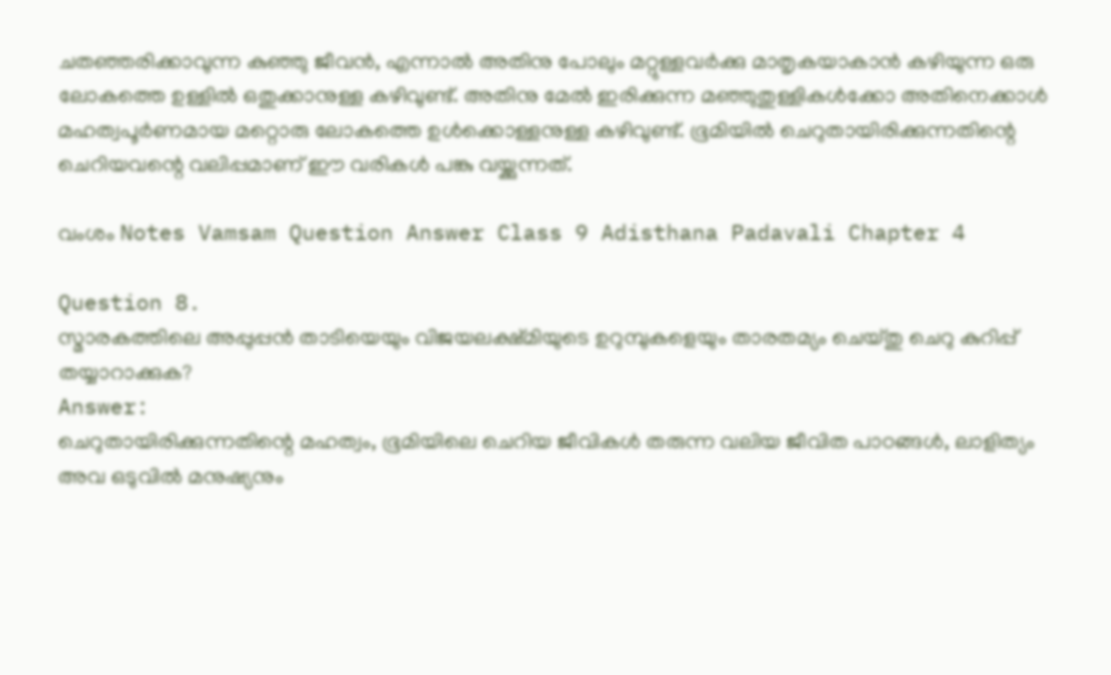ചതഞ്ഞരിക്കാവുന്ന കുഞ്ഞു ജീവൻ, എന്നാൽ അതിനു പോലും മറ്റുള്ളവർക്കു മാതൃകയാകാൻ കഴിയുന്ന ഒരു ലോകത്തെ ഉള്ളിൽ ഒതുക്കാനുള്ള കഴിവുണ്ട്. അതിനു മേൽ ഇരിക്കുന്ന മഞ്ഞുതുള്ളികൾക്കോ അതിനെക്കാൾ മഹത്വപൂർണമായ മറ്റൊരു ലോകത്തെ ഉൾക്കൊള്ളനുള്ള കഴിവുണ്ട്. ഭൂമിയിൽ ചെറുതായിരിക്കുന്നതിന്റെ ചെറിയവന്റെ വലിപ്പമാണ് ഈ വരികൾ പങ്കു വയ്ക്കുന്നത്.

വംശം Notes Vamsam Question Answer Class 9 Adisthana Padavali Chapter 4

Question 8.
സ്മാരകത്തിലെ അപ്പുപ്പൻ താടിയെയും വിജയലക്ഷ്മിയുടെ ഉറുമ്പുകളെയും താരതമ്യം ചെയ്തു ചെറു കുറിപ്പ് തയ്യാറാക്കുക?
Answer:
ചെറുതായിരിക്കുന്നതിന്റെ മഹത്വം, ഭൂമിയിലെ ചെറിയ ജീവികൾ തരുന്ന വലിയ ജീവിത പാഠങ്ങൾ, ലാളിത്യം അവ ഒടുവിൽ മനുഷ്യനും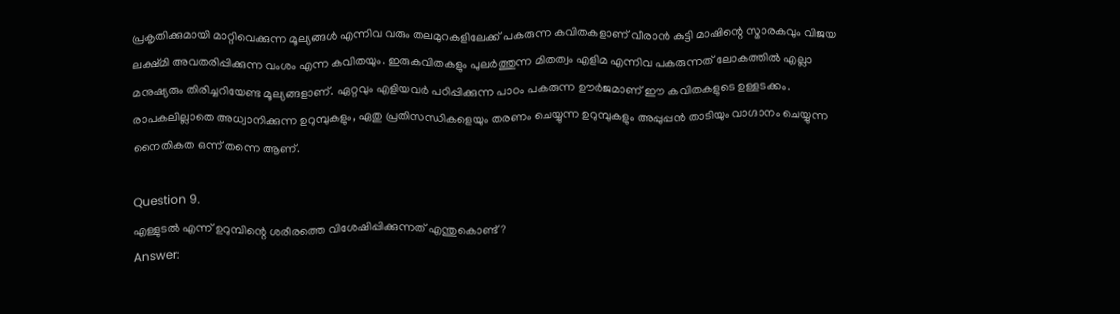പ്രകൃതിക്കുമായി മാറ്റിവെക്കുന്ന മൂല്യങ്ങൾ എന്നിവ വരും തലമുറകളിലേക്ക് പകരുന്ന കവിതകളാണ് വീരാൻ കുട്ടി മാഷിന്റെ സ്മാരകവും വിജയ ലക്ഷ്മി അവതരിപ്പിക്കുന്ന വംശം എന്ന കവിതയും. ഇരുകവിതകളും പുലർത്തുന്ന മിതത്വം എളിമ എന്നിവ പകരുന്നത് ലോകത്തിൽ എല്ലാ മനുഷ്യരും തിരിച്ചറിയേണ്ട മൂല്യങ്ങളാണ്. ഏറ്റവും എളിയവർ പഠിപ്പിക്കുന്ന പാഠം പകരുന്ന ഊർജമാണ് ഈ കവിതകളുടെ ഉള്ളടക്കം. രാപകലില്ലാതെ അധ്വാനിക്കുന്ന ഉറുമ്പുകളും, ഏതു പ്രതിസന്ധികളെയും തരണം ചെയ്യുന്ന ഉറുമ്പുകളും അപ്പുപ്പൻ താടിയും വാഗ്ദാനം ചെയ്യുന്ന നൈതികത ഒന്ന് തന്നെ ആണ്.

Question 9.
എള്ളുടൽ എന്ന് ഉറുമ്പിന്റെ ശരീരത്തെ വിശേഷിപ്പിക്കുന്നത് എന്തുകൊണ്ട് ?
Answer: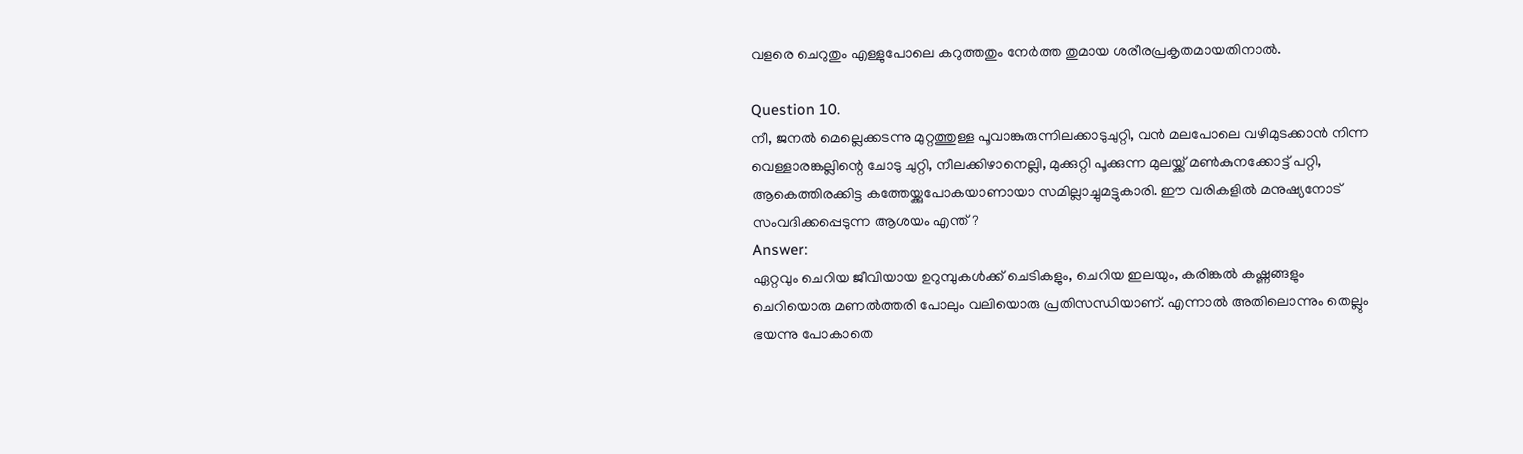വളരെ ചെറുതും എള്ളുപോലെ കറുത്തതും നേർത്ത തുമായ ശരീരപ്രകൃതമായതിനാൽ.

Question 10.
നീ, ജനൽ മെല്ലെക്കടന്നു മുറ്റത്തുള്ള പൂവാങ്കുരുന്നിലക്കാടുചുറ്റി, വൻ മലപോലെ വഴിമുടക്കാൻ നിന്ന വെള്ളാരങ്കല്ലിന്റെ ചോടു ചുറ്റി, നീലക്കിഴാനെല്ലി, മുക്കുറ്റി പൂക്കുന്ന മുലയ്ക്ക് മൺകുനക്കോട്ട് പറ്റി, ആകെത്തിരക്കിട്ട കത്തേയ്ക്കുപോകയാണായാ സമില്ലാച്ചുമട്ടുകാരി. ഈ വരികളിൽ മനുഷ്യനോട് സംവദിക്കപ്പെടുന്ന ആശയം എന്ത്?
Answer:
ഏറ്റവും ചെറിയ ജീവിയായ ഉറുമ്പുകൾക്ക് ചെടികളും, ചെറിയ ഇലയും, കരിങ്കൽ കഷ്ണങ്ങളും ചെറിയൊരു മണൽത്തരി പോലും വലിയൊരു പ്രതിസന്ധിയാണ്. എന്നാൽ അതിലൊന്നും തെല്ലും ഭയന്നു പോകാതെ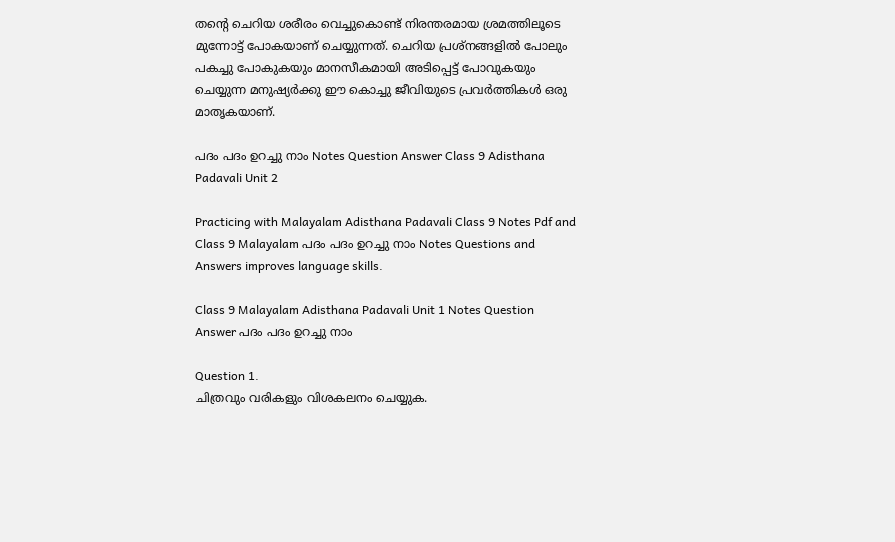തന്റെ ചെറിയ ശരീരം വെച്ചുകൊണ്ട് നിരന്തരമായ ശ്രമത്തിലൂടെ മുന്നോട്ട് പോകയാണ് ചെയ്യുന്നത്. ചെറിയ പ്രശ്നങ്ങളിൽ പോലും പകച്ചു പോകുകയും മാനസീകമായി അടിപ്പെട്ട് പോവുകയും ചെയ്യുന്ന മനുഷ്യർക്കു ഈ കൊച്ചു ജീവിയുടെ പ്രവർത്തികൾ ഒരു മാതൃകയാണ്.

പദം പദം ഉറച്ചു നാം Notes Question Answer Class 9 Adisthana Padavali Unit 2

Practicing with Malayalam Adisthana Padavali Class 9 Notes Pdf and Class 9 Malayalam പദം പദം ഉറച്ചു നാം Notes Questions and Answers improves language skills.

Class 9 Malayalam Adisthana Padavali Unit 1 Notes Question Answer പദം പദം ഉറച്ചു നാം

Question 1.
ചിത്രവും വരികളും വിശകലനം ചെയ്യുക.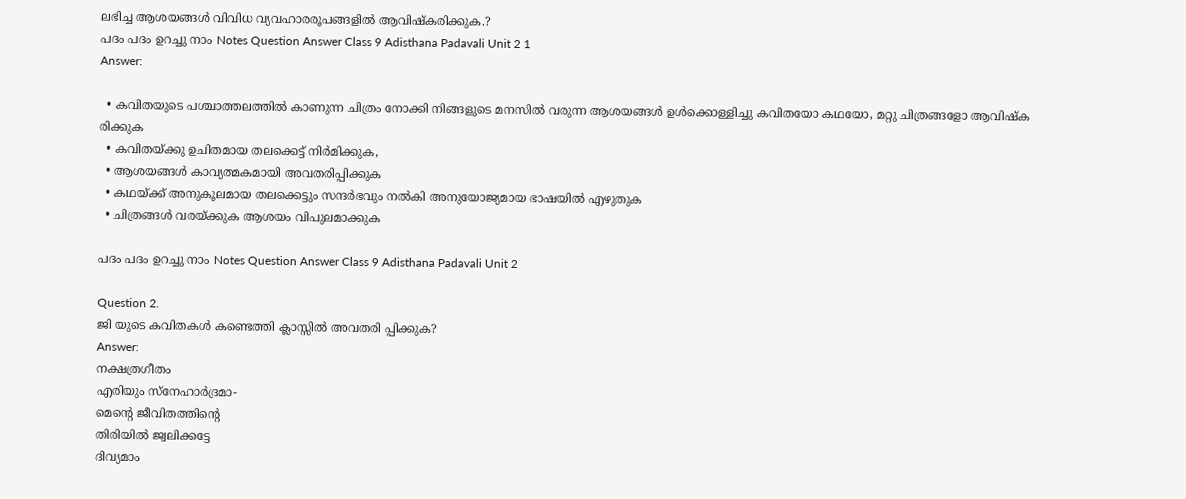ലഭിച്ച ആശയങ്ങൾ വിവിധ വ്യവഹാരരൂപങ്ങളിൽ ആവിഷ്കരിക്കുക.?
പദം പദം ഉറച്ചു നാം Notes Question Answer Class 9 Adisthana Padavali Unit 2 1
Answer:

  • കവിതയുടെ പശ്ചാത്തലത്തിൽ കാണുന്ന ചിത്രം നോക്കി നിങ്ങളുടെ മനസിൽ വരുന്ന ആശയങ്ങൾ ഉൾക്കൊള്ളിച്ചു കവിതയോ കഥയോ, മറ്റു ചിത്രങ്ങളോ ആവിഷ്ക രിക്കുക
  • കവിതയ്ക്കു ഉചിതമായ തലക്കെട്ട് നിർമിക്കുക,
  • ആശയങ്ങൾ കാവ്യത്മകമായി അവതരിപ്പിക്കുക
  • കഥയ്ക്ക് അനുകൂലമായ തലക്കെട്ടും സന്ദർഭവും നൽകി അനുയോജ്യമായ ഭാഷയിൽ എഴുതുക
  • ചിത്രങ്ങൾ വരയ്ക്കുക ആശയം വിപുലമാക്കുക

പദം പദം ഉറച്ചു നാം Notes Question Answer Class 9 Adisthana Padavali Unit 2

Question 2.
ജി യുടെ കവിതകൾ കണ്ടെത്തി ക്ലാസ്സിൽ അവതരി പ്പിക്കുക?
Answer:
നക്ഷത്രഗീതം
എരിയും സ്നേഹാർദ്രമാ-
മെന്റെ ജീവിതത്തിന്റെ
തിരിയിൽ ജ്വലിക്കട്ടേ
ദിവ്യമാം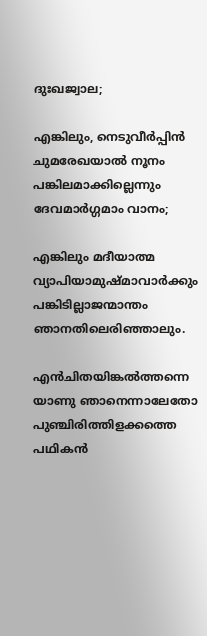ദുഃഖജ്വാല;

എങ്കിലും, നെടുവീർപ്പിൻ
ചുമരേഖയാൽ നൂനം
പങ്കിലമാക്കില്ലെന്നും
ദേവമാർഗ്ഗമാം വാനം;

എങ്കിലും മദീയാത്മ
വ്യാപിയാമുഷ്മാവാർക്കും
പങ്കിടില്ലാജന്മാന്തം
ഞാനതിലെരിഞ്ഞാലും.

എൻചിതയിങ്കൽത്തന്നെ
യാണു ഞാനെന്നാലേതോ
പുഞ്ചിരിത്തിളക്കത്തെ
പഥികൻ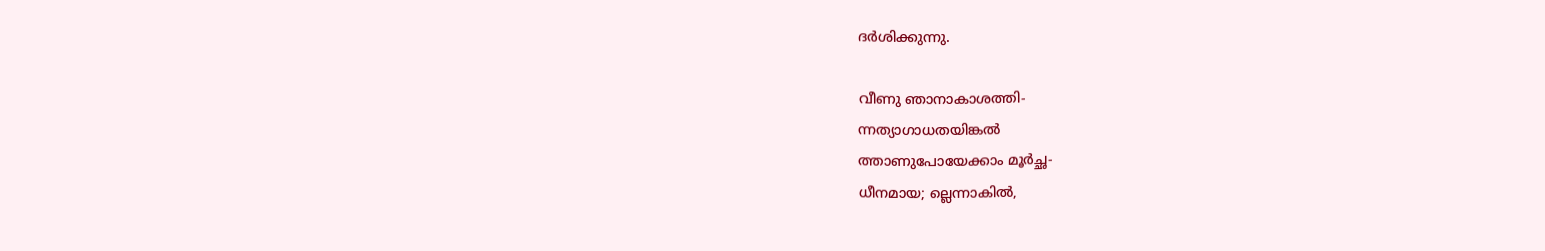ദർശിക്കുന്നു.

വീണു ഞാനാകാശത്തി-
ന്നത്യാഗാധതയിങ്കൽ
ത്താണുപോയേക്കാം മൂർച്ഛ-
ധീനമായ; ല്ലെന്നാകിൽ,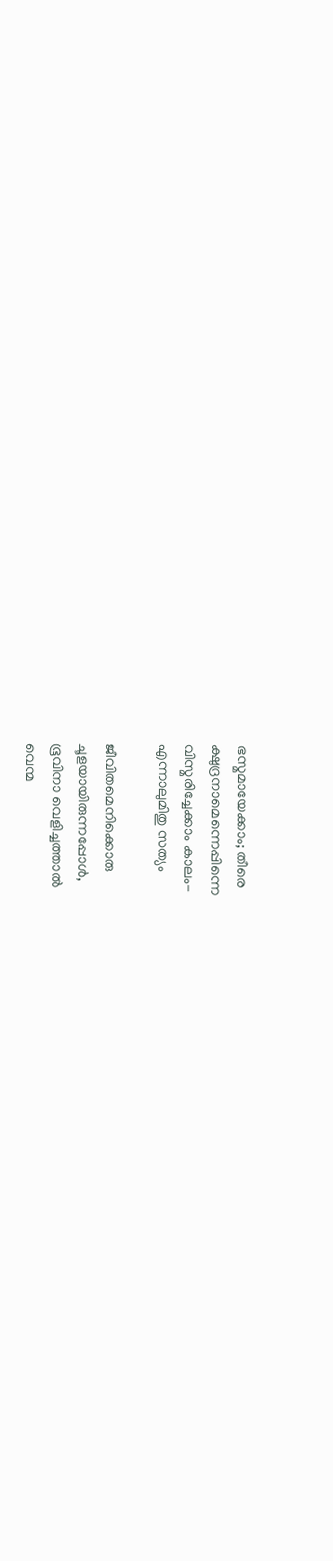ഭസ്മമായേക്കാം; തീരെ
ക്ഷുദ്രനാമെന്നെപ്പിന്നെ
വിസ്മരിച്ചേക്കാം കാലം-
എന്നാലുമിതു സത്യം

ജീവിതമെനിക്കൊരു
ചൂളയായിരുന്നപ്പോൾ,
ഭൂവിനാ വെളിച്ചത്താൽ
വെന്മ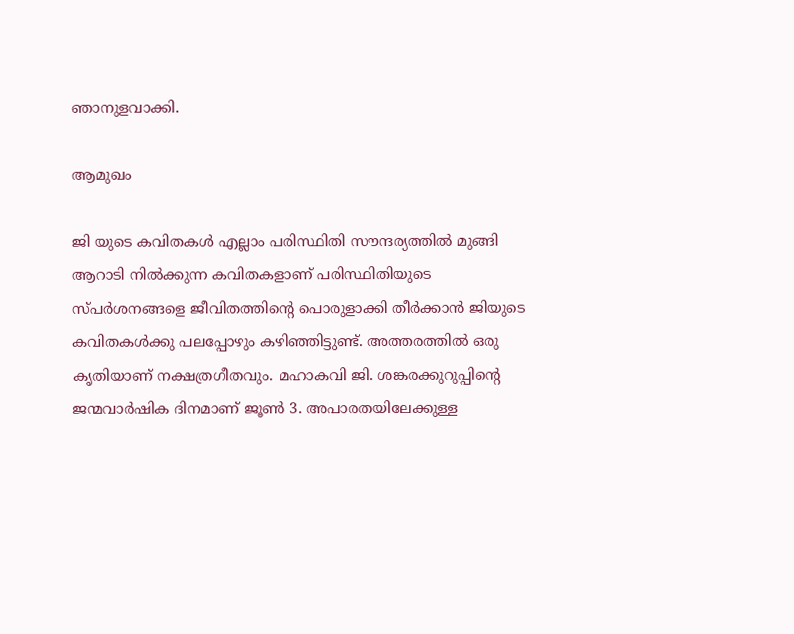ഞാനുളവാക്കി.

ആമുഖം

ജി യുടെ കവിതകൾ എല്ലാം പരിസ്ഥിതി സൗന്ദര്യത്തിൽ മുങ്ങി ആറാടി നിൽക്കുന്ന കവിതകളാണ് പരിസ്ഥിതിയുടെ സ്പർശനങ്ങളെ ജീവിതത്തിന്റെ പൊരുളാക്കി തീർക്കാൻ ജിയുടെ കവിതകൾക്കു പലപ്പോഴും കഴിഞ്ഞിട്ടുണ്ട്. അത്തരത്തിൽ ഒരു കൃതിയാണ് നക്ഷത്രഗീതവും. മഹാകവി ജി. ശങ്കരക്കുറുപ്പിന്റെ ജന്മവാർഷിക ദിനമാണ് ജൂൺ 3. അപാരതയിലേക്കുള്ള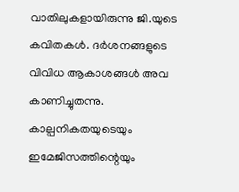വാതിലുകളായിരുന്നു ജി.യുടെ കവിതകൾ. ദർശനങ്ങളുടെ വിവിധ ആകാശങ്ങൾ അവ കാണിച്ചുതന്നു. കാല്പനികതയുടെയും ഇമേജിസത്തിന്റെയും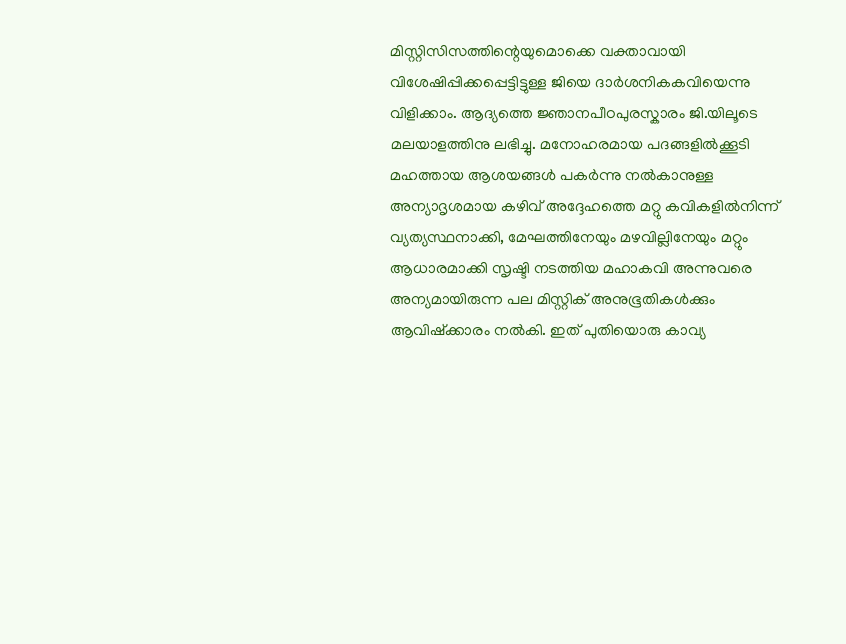മിസ്റ്റിസിസത്തിന്റെയുമൊക്കെ വക്താവായി വിശേഷിപ്പിക്കപ്പെട്ടിട്ടുള്ള ജിയെ ദാർശനികകവിയെന്നു വിളിക്കാം. ആദ്യത്തെ ജ്ഞാനപീഠപുരസ്കാരം ജി.യിലൂടെ മലയാളത്തിനു ലഭിച്ചു. മനോഹരമായ പദങ്ങളിൽക്കൂടി മഹത്തായ ആശയങ്ങൾ പകർന്നു നൽകാനുള്ള അന്യാദൃശമായ കഴിവ് അദ്ദേഹത്തെ മറ്റു കവികളിൽനിന്ന് വ്യത്യസ്ഥനാക്കി, മേഘത്തിനേയും മഴവില്ലിനേയും മറ്റും ആധാരമാക്കി സൃഷ്ടി നടത്തിയ മഹാകവി അന്നുവരെ അന്യമായിരുന്ന പല മിസ്റ്റിക് അനുഭൂതികൾക്കും ആവിഷ്ക്കാരം നൽകി. ഇത് പുതിയൊരു കാവ്യ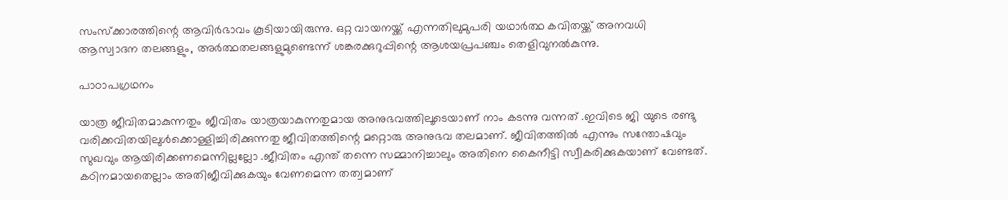സംസ്ക്കാരത്തിന്റെ ആവിർഭാവം കൂടിയായിരുന്നു. ഒറ്റ വായനയ്ക്ക് എന്നതിലുമുപരി യഥാർത്ഥ കവിതയ്ക്ക് അനവധി ആസ്വാദന തലങ്ങളും, അർത്ഥതലങ്ങളുമുണ്ടെന്ന് ശങ്കരക്കുറുപ്പിന്റെ ആശയപ്രപഞ്ചം തെളിവുനൽകുന്നു.

പാഠാപഗ്രഥനം

യാത്ര ജീവിതമാകുന്നതും ജീവിതം യാത്രയാകുന്നതുമായ അനുഭവത്തിലൂടെയാണ് നാം കടന്നു വന്നത് .ഇവിടെ ജി യുടെ രണ്ടു വരിക്കവിതയിലുൾക്കൊള്ളിച്ചിരിക്കുന്നതു ജീവിതത്തിന്റെ മറ്റൊരു അനുഭവ തലമാണ്. ജീവിതത്തിൽ എന്നും സന്തോഷവും സുഖവും ആയിരിക്കണമെന്നില്ലല്ലോ .ജീവിതം എന്ത് തന്നെ സമ്മാനിച്ചാലും അതിനെ കൈനീട്ടി സ്വീകരിക്കുകയാണ് വേണ്ടത്. കഠിനമായതെല്ലാം അതിജീവിക്കുകയും വേണമെന്ന തത്വമാണ്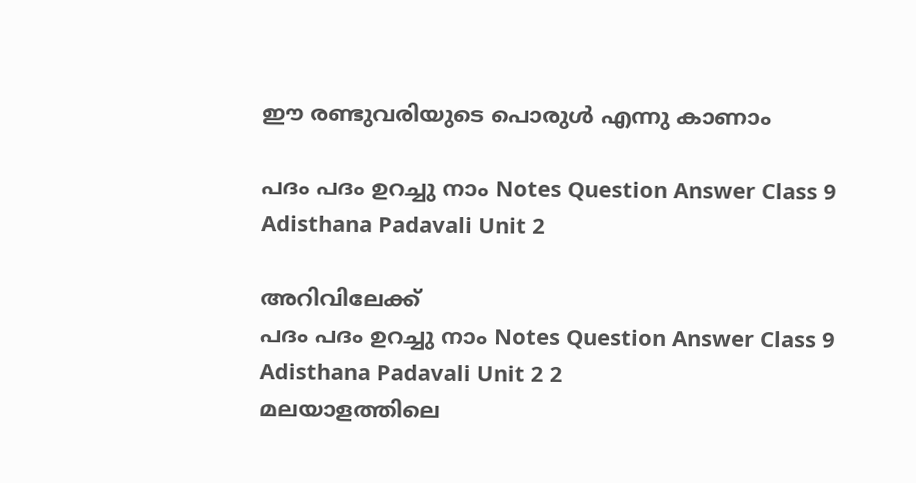ഈ രണ്ടുവരിയുടെ പൊരുൾ എന്നു കാണാം

പദം പദം ഉറച്ചു നാം Notes Question Answer Class 9 Adisthana Padavali Unit 2

അറിവിലേക്ക്
പദം പദം ഉറച്ചു നാം Notes Question Answer Class 9 Adisthana Padavali Unit 2 2
മലയാളത്തിലെ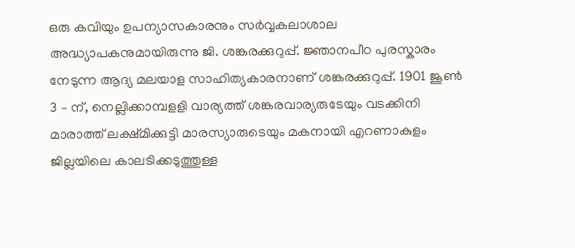ഒരു കവിയും ഉപന്യാസകാരനും സർവ്വകലാശാല അദ്ധ്യാപകനുമായിരുന്നു ജി. ശങ്കരക്കുറുപ്പ്. ജ്ഞാനപീഠ പുരസ്കാരം നേടുന്ന ആദ്യ മലയാള സാഹിത്യകാരനാണ് ശങ്കരക്കുറുപ്പ്. 1901 ജൂൺ 3 – ന്, നെല്ലിക്കാമ്പളളി വാര്യത്ത് ശങ്കരവാര്യരുടേയും വടക്കിനി മാരാത്ത് ലക്ഷ്മിക്കുട്ടി മാരസ്യാരുടെയും മകനായി എറണാകുളം ജില്ലയിലെ കാലടിക്കടുത്തുള്ള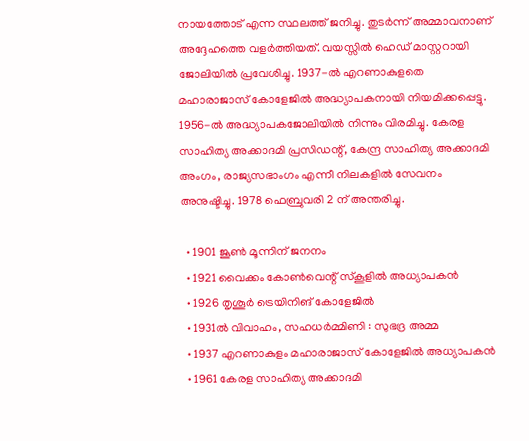നായത്തോട് എന്ന സ്ഥലത്ത് ജനിച്ചു. തുടർന്ന് അമ്മാവനാണ് അദ്ദേഹത്തെ വളർത്തിയത്. വയസ്സിൽ ഹെഡ് മാസ്റ്ററായി ജോലിയിൽ പ്രവേശിച്ചു. 1937-ൽ എറണാകുളതെ മഹാരാജാസ് കോളേജിൽ അദ്ധ്യാപകനായി നിയമിക്കപ്പെട്ടു. 1956-ൽ അദ്ധ്യാപകജോലിയിൽ നിന്നും വിരമിച്ചു. കേരള സാഹിത്യ അക്കാദമി പ്രസിഡന്റ്, കേന്ദ്ര സാഹിത്യ അക്കാദമി അംഗം, രാജ്യസഭാംഗം എന്നീ നിലകളിൽ സേവനം അനുഷ്ടിച്ചു. 1978 ഫെബ്രുവരി 2 ന് അന്തരിച്ചു.

  • 1901 ജൂൺ മൂന്നിന് ജനനം
  • 1921 വൈക്കം കോൺവെന്റ് സ്കൂളിൽ അധ്യാപകൻ
  • 1926 തൃശൂർ ട്രെയിനിങ് കോളേജിൽ
  • 1931ൽ വിവാഹം, സഹധർമ്മിണി : സുഭദ്ര അമ്മ
  • 1937 എറണാകുളം മഹാരാജാസ് കോളേജിൽ അധ്യാപകൻ
  • 1961 കേരള സാഹിത്യ അക്കാദമി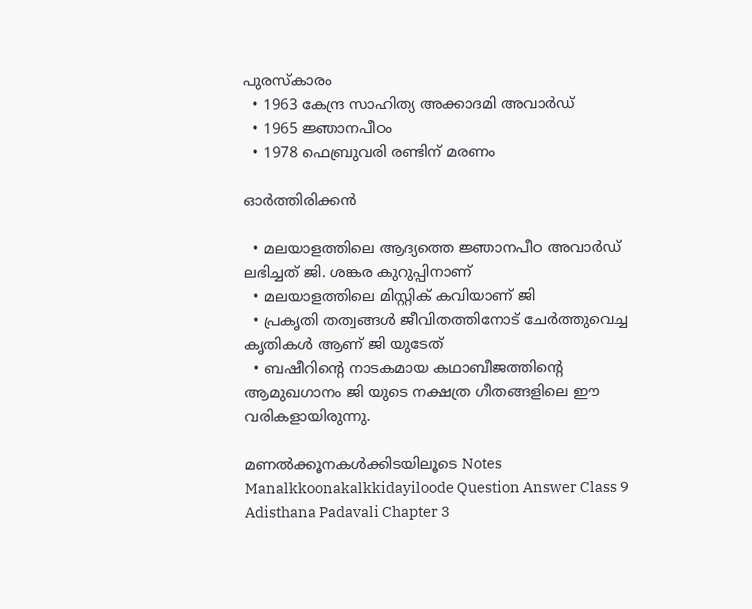പുരസ്കാരം
  • 1963 കേന്ദ്ര സാഹിത്യ അക്കാദമി അവാർഡ്
  • 1965 ജ്ഞാനപീഠം
  • 1978 ഫെബ്രുവരി രണ്ടിന് മരണം

ഓർത്തിരിക്കൻ

  • മലയാളത്തിലെ ആദ്യത്തെ ജ്ഞാനപീഠ അവാർഡ് ലഭിച്ചത് ജി. ശങ്കര കുറുപ്പിനാണ്
  • മലയാളത്തിലെ മിസ്റ്റിക് കവിയാണ് ജി
  • പ്രകൃതി തത്വങ്ങൾ ജീവിതത്തിനോട് ചേർത്തുവെച്ച കൃതികൾ ആണ് ജി യുടേത്
  • ബഷീറിന്റെ നാടകമായ കഥാബീജത്തിന്റെ ആമുഖഗാനം ജി യുടെ നക്ഷത്ര ഗീതങ്ങളിലെ ഈ വരികളായിരുന്നു.

മണൽക്കൂനകൾക്കിടയിലൂടെ Notes Manalkkoonakalkkidayiloode Question Answer Class 9 Adisthana Padavali Chapter 3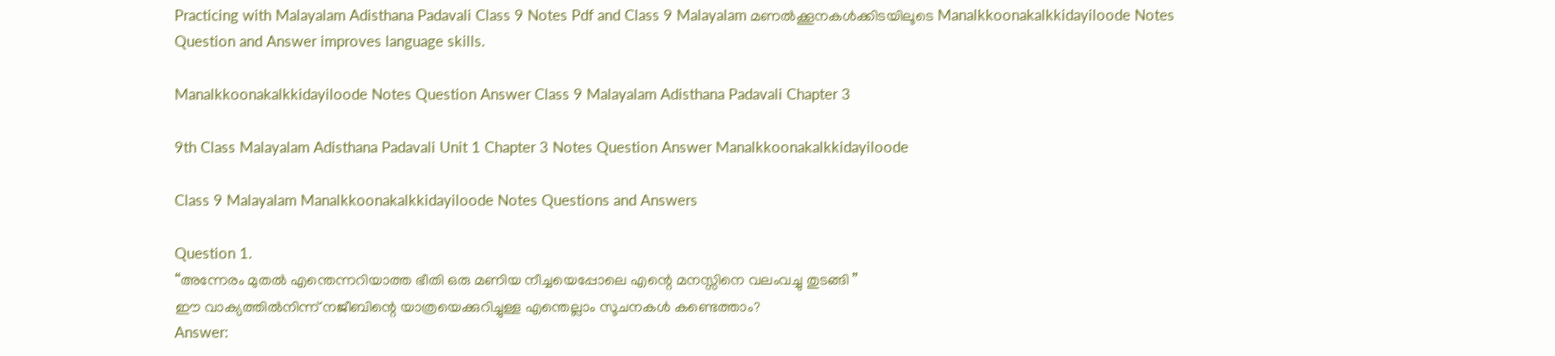Practicing with Malayalam Adisthana Padavali Class 9 Notes Pdf and Class 9 Malayalam മണൽക്കൂനകൾക്കിടയിലൂടെ Manalkkoonakalkkidayiloode Notes Question and Answer improves language skills.

Manalkkoonakalkkidayiloode Notes Question Answer Class 9 Malayalam Adisthana Padavali Chapter 3

9th Class Malayalam Adisthana Padavali Unit 1 Chapter 3 Notes Question Answer Manalkkoonakalkkidayiloode

Class 9 Malayalam Manalkkoonakalkkidayiloode Notes Questions and Answers

Question 1.
“അന്നേരം മുതൽ എന്തെന്നറിയാത്ത ഭീതി ഒരു മണിയ നീച്ചയെപ്പോലെ എന്റെ മനസ്സിനെ വലംവച്ചു തുടങ്ങി ”
ഈ വാക്യത്തിൽനിന്ന് നജീബിന്റെ യാത്രയെക്കുറിച്ചുള്ള എന്തെല്ലാം സൂചനകൾ കണ്ടെത്താം?
Answer: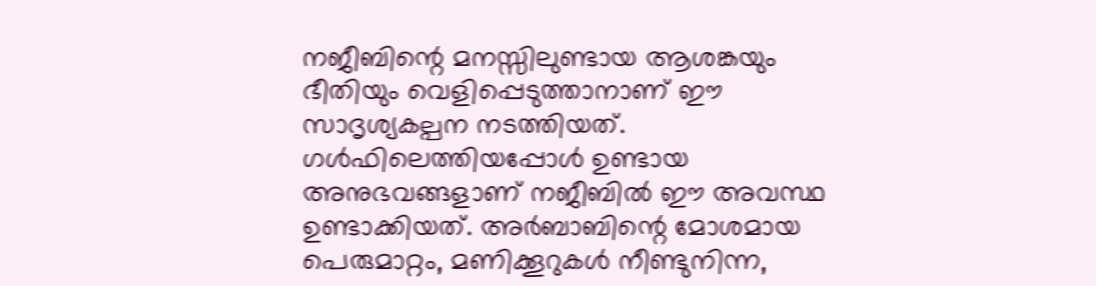നജീബിന്റെ മനസ്സിലുണ്ടായ ആശങ്കയും ഭീതിയും വെളിപ്പെടുത്താനാണ് ഈ സാദൃശ്യകല്പന നടത്തിയത്. ഗൾഫിലെത്തിയപ്പോൾ ഉണ്ടായ അനുഭവങ്ങളാണ് നജീബിൽ ഈ അവസ്ഥ ഉണ്ടാക്കിയത്. അർബാബിന്റെ മോശമായ പെരുമാറ്റം, മണിക്കൂറുകൾ നീണ്ടുനിന്ന,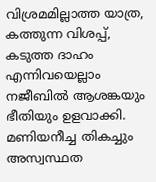വിശ്രമമില്ലാത്ത യാത്ര, കത്തുന്ന വിശപ്പ്, കടുത്ത ദാഹം എന്നിവയെല്ലാം നജീബിൽ ആശങ്കയും ഭീതിയും ഉളവാക്കി. മണിയനീച്ച തികച്ചും അസ്വസ്ഥത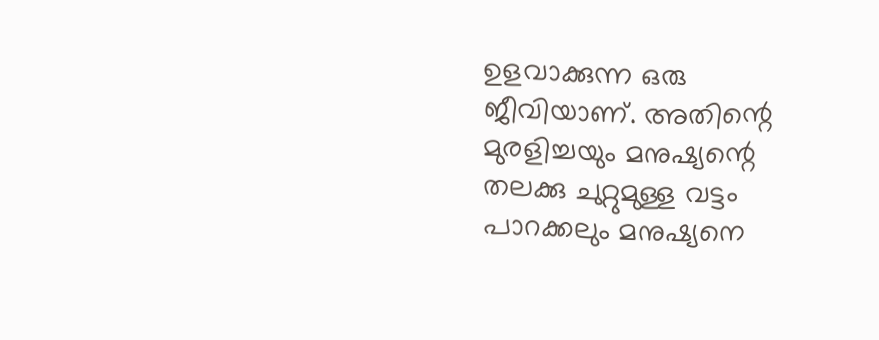ഉളവാക്കുന്ന ഒരു ജീവിയാണ്. അതിന്റെ മുരളിച്ചയും മനുഷ്യന്റെ തലക്കു ചുറ്റുമുള്ള വട്ടം പാറക്കലും മനുഷ്യനെ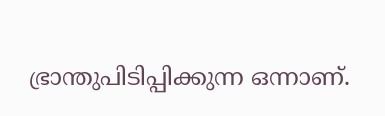ഭ്രാന്തുപിടിപ്പിക്കുന്ന ഒന്നാണ്.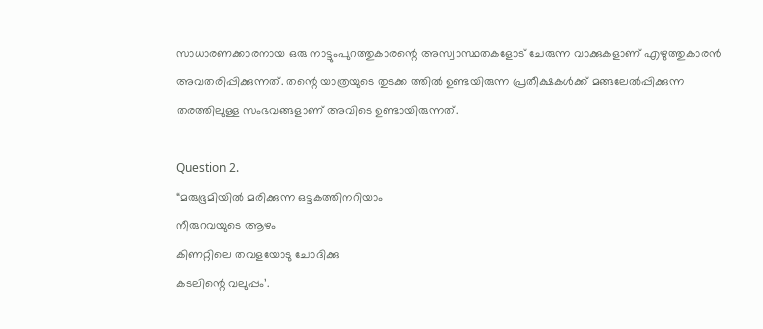സാധാരണക്കാരനായ ഒരു നാട്ടുംപുറത്തുകാരന്റെ അസ്വാസ്ഥതകളോട് ചേരുന്ന വാക്കുകളാണ് എഴുത്തുകാരൻ അവതരിപ്പിക്കുന്നത്. തന്റെ യാത്രയുടെ തുടക്ക ത്തിൽ ഉണ്ടയിരുന്ന പ്രതീക്ഷകൾക്ക് മങ്ങലേൽപ്പിക്കുന്ന തരത്തിലുള്ള സംഭവങ്ങളാണ് അവിടെ ഉണ്ടായിരുന്നത്.

Question 2.
“മരുഭൂമിയിൽ മരിക്കുന്ന ഒട്ടകത്തിനറിയാം
നീരുറവയുടെ ആഴം
കിണറ്റിലെ തവളയോടു ചോദിക്കു
കടലിന്റെ വലുപ്പം’.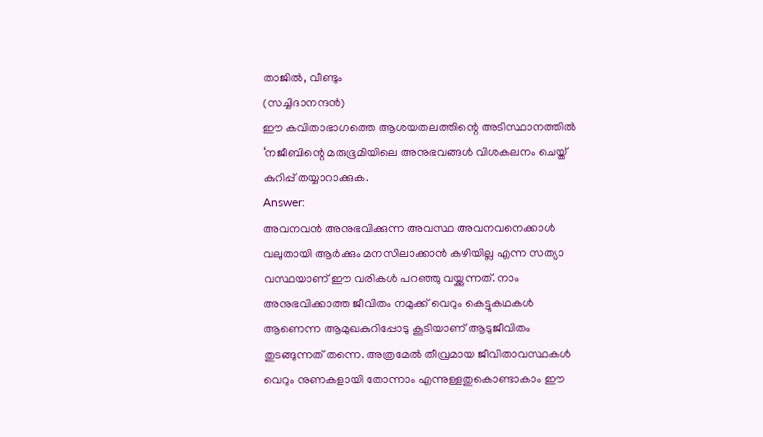താജിൽ, വീണ്ടും
(സച്ചിദാനന്ദൻ)
ഈ കവിതാഭാഗത്തെ ആശയതലത്തിന്റെ അടിസ്ഥാനത്തിൽ ‘നജീബിന്റെ മരുഭൂമിയിലെ അനുഭവങ്ങൾ വിശകലനം ചെയ്ത് കുറിപ്പ് തയ്യാറാക്കുക.
Answer:
അവനവൻ അനുഭവിക്കുന്ന അവസ്ഥ അവനവനെക്കാൾ വലുതായി ആർക്കും മനസിലാക്കാൻ കഴിയില്ല എന്ന സത്യാ വസ്ഥയാണ് ഈ വരികൾ പറഞ്ഞു വയ്ക്കുന്നത്. നാം അനുഭവിക്കാത്ത ജീവിതം നമുക്ക് വെറും കെട്ടുകഥകൾ ആണെന്ന ആമുഖകുറിപ്പോടു കൂടിയാണ് ആടുജീവിതം തുടങ്ങുന്നത് തന്നെ. അത്രമേൽ തീവ്രമായ ജീവിതാവസ്ഥകൾ വെറും നുണകളായി തോന്നാം എന്നുള്ളതുകൊണ്ടാകാം ഈ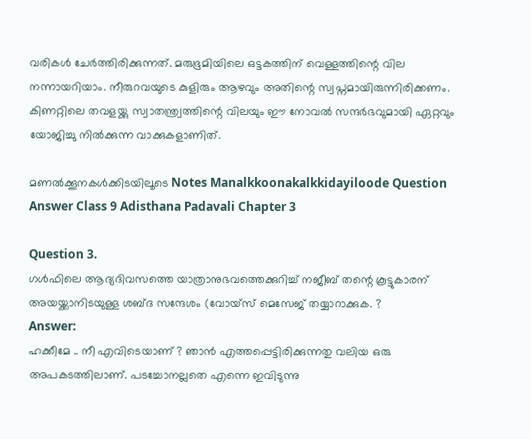വരികൾ ചേർത്തിരിക്കുന്നത്. മരുഭൂമിയിലെ ഒട്ടകത്തിന് വെള്ളത്തിന്റെ വില നന്നായറിയാം. നീരുറവയുടെ കുളിരും ആഴവും അതിന്റെ സ്വപ്നമായിരുന്നിരിക്കണം. കിണറ്റിലെ തവളയ്ക്കു സ്വാതന്ത്ര്വത്തിന്റെ വിലയും ഈ നോവൽ സന്ദർഭവുമായി ഏറ്റവും യോജിച്ചു നിൽക്കുന്ന വാക്കുകളാണിത്.

മണൽക്കൂനകൾക്കിടയിലൂടെ Notes Manalkkoonakalkkidayiloode Question Answer Class 9 Adisthana Padavali Chapter 3

Question 3.
ഗൾഫിലെ ആദ്യദിവസത്തെ യാത്രാനുഭവത്തെക്കുറിച്ച് നജീബ് തന്റെ കൂട്ടുകാരന് അയയ്ക്കാനിടയുള്ള ശബ്ദ സന്ദേശം (വോയ്സ് മെസേജ് തയ്യാറാക്കുക. ?
Answer:
ഹക്കീമേ .. നീ എവിടെയാണ് ? ഞാൻ എത്തപ്പെട്ടിരിക്കുന്നതു വലിയ ഒരു അപകടത്തിലാണ്. പടച്ചോനല്ലതെ എന്നെ ഇവിടുന്നു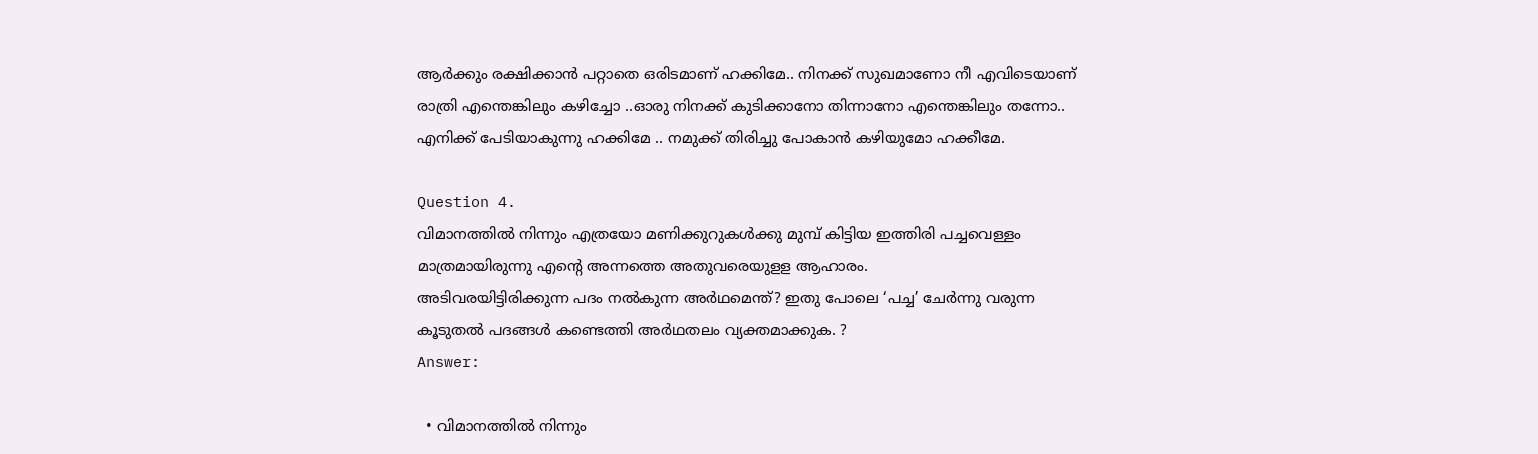ആർക്കും രക്ഷിക്കാൻ പറ്റാതെ ഒരിടമാണ് ഹക്കിമേ.. നിനക്ക് സുഖമാണോ നീ എവിടെയാണ് രാത്രി എന്തെങ്കിലും കഴിച്ചോ ..ഓരു നിനക്ക് കുടിക്കാനോ തിന്നാനോ എന്തെങ്കിലും തന്നോ.. എനിക്ക് പേടിയാകുന്നു ഹക്കിമേ .. നമുക്ക് തിരിച്ചു പോകാൻ കഴിയുമോ ഹക്കീമേ.

Question 4.
വിമാനത്തിൽ നിന്നും എത്രയോ മണിക്കുറുകൾക്കു മുമ്പ് കിട്ടിയ ഇത്തിരി പച്ചവെള്ളം മാത്രമായിരുന്നു എന്റെ അന്നത്തെ അതുവരെയുളള ആഹാരം.
അടിവരയിട്ടിരിക്കുന്ന പദം നൽകുന്ന അർഥമെന്ത്? ഇതു പോലെ ‘പച്ച’ ചേർന്നു വരുന്ന കൂടുതൽ പദങ്ങൾ കണ്ടെത്തി അർഥതലം വ്യക്തമാക്കുക. ?
Answer:

  • വിമാനത്തിൽ നിന്നും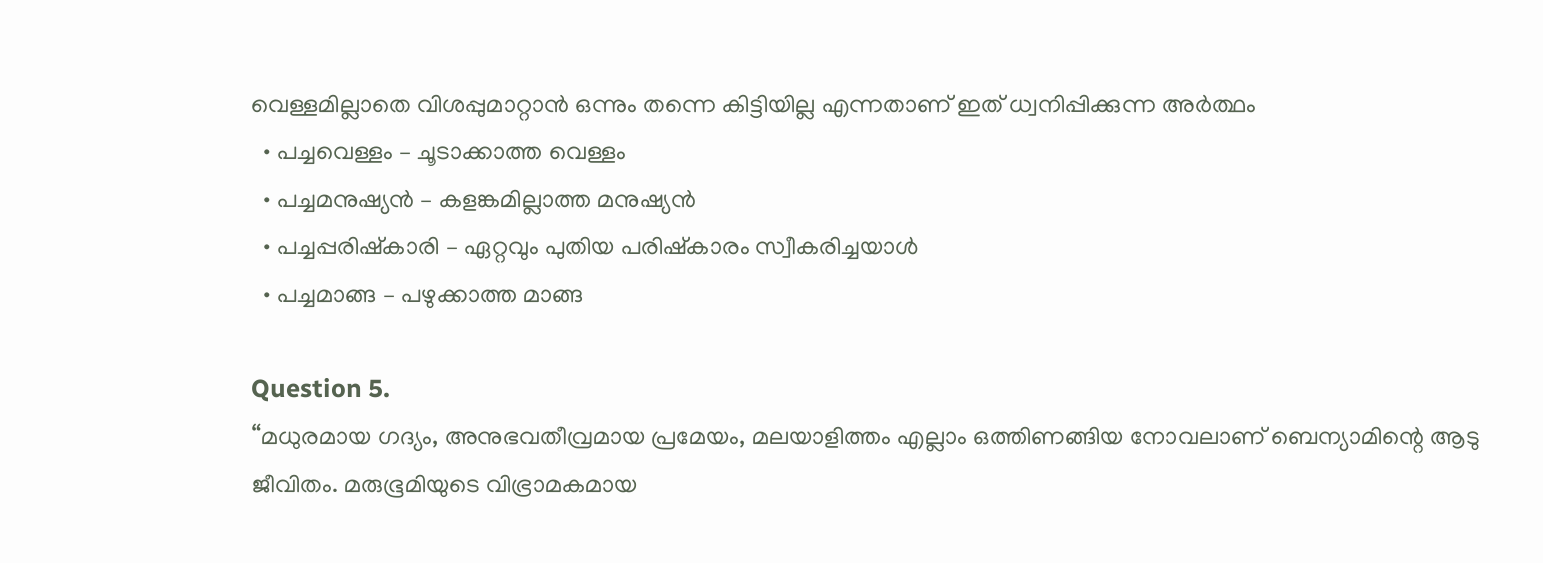വെള്ളമില്ലാതെ വിശപ്പുമാറ്റാൻ ഒന്നും തന്നെ കിട്ടിയില്ല എന്നതാണ് ഇത് ധ്വനിപ്പിക്കുന്ന അർത്ഥം
  • പച്ചവെള്ളം – ചൂടാക്കാത്ത വെള്ളം
  • പച്ചമനുഷ്യൻ – കളങ്കമില്ലാത്ത മനുഷ്യൻ
  • പച്ചപ്പരിഷ്കാരി – ഏറ്റവും പുതിയ പരിഷ്കാരം സ്വീകരിച്ചയാൾ
  • പച്ചമാങ്ങ – പഴുക്കാത്ത മാങ്ങ

Question 5.
“മധുരമായ ഗദ്യം, അനുഭവതീവ്രമായ പ്രമേയം, മലയാളിത്തം എല്ലാം ഒത്തിണങ്ങിയ നോവലാണ് ബെന്യാമിന്റെ ആടു ജീവിതം. മരുഭൂമിയുടെ വിഭ്രാമകമായ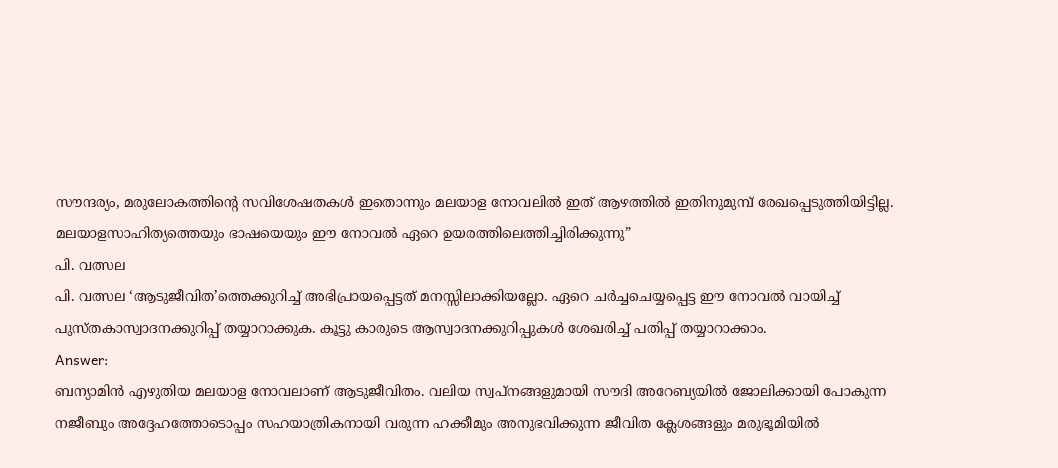സൗന്ദര്യം, മരുലോകത്തിന്റെ സവിശേഷതകൾ ഇതൊന്നും മലയാള നോവലിൽ ഇത് ആഴത്തിൽ ഇതിനുമുമ്പ് രേഖപ്പെടുത്തിയിട്ടില്ല. മലയാളസാഹിത്യത്തെയും ഭാഷയെയും ഈ നോവൽ ഏറെ ഉയരത്തിലെത്തിച്ചിരിക്കുന്നു”
പി. വത്സല
പി. വത്സല ‘ആടുജീവിത’ത്തെക്കുറിച്ച് അഭിപ്രായപ്പെട്ടത് മനസ്സിലാക്കിയല്ലോ. ഏറെ ചർച്ചചെയ്യപ്പെട്ട ഈ നോവൽ വായിച്ച് പുസ്തകാസ്വാദനക്കുറിപ്പ് തയ്യാറാക്കുക. കൂട്ടു കാരുടെ ആസ്വാദനക്കുറിപ്പുകൾ ശേഖരിച്ച് പതിപ്പ് തയ്യാറാക്കാം.
Answer:
ബന്യാമിൻ എഴുതിയ മലയാള നോവലാണ് ആടുജീവിതം. വലിയ സ്വപ്നങ്ങളുമായി സൗദി അറേബ്യയിൽ ജോലിക്കായി പോകുന്ന നജീബും അദ്ദേഹത്തോടൊപ്പം സഹയാത്രികനായി വരുന്ന ഹക്കീമും അനുഭവിക്കുന്ന ജീവിത ക്ലേശങ്ങളും മരുഭൂമിയിൽ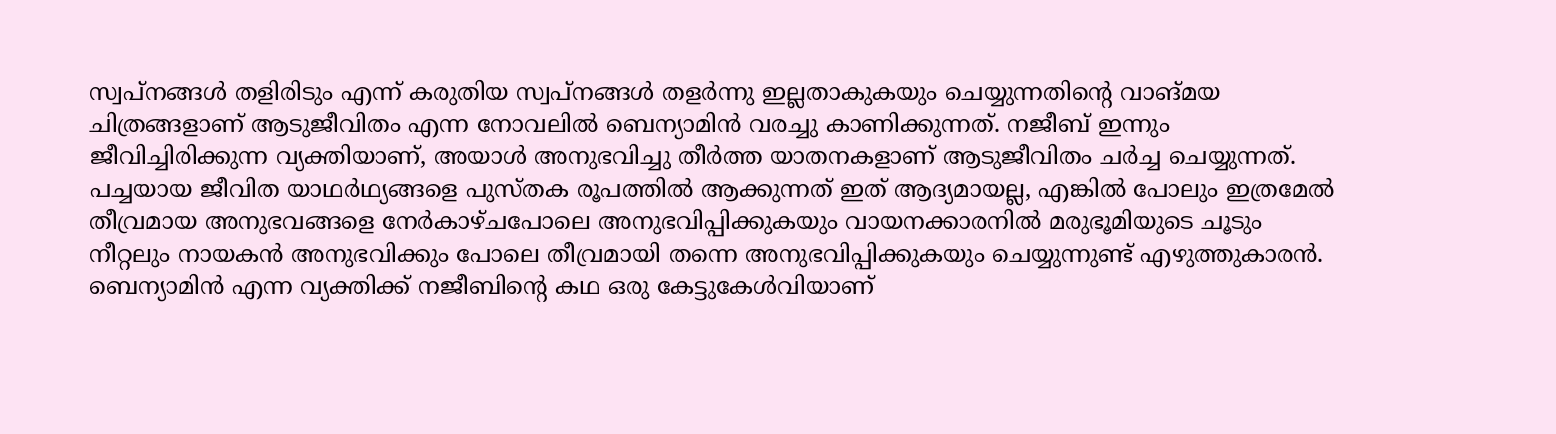സ്വപ്നങ്ങൾ തളിരിടും എന്ന് കരുതിയ സ്വപ്നങ്ങൾ തളർന്നു ഇല്ലതാകുകയും ചെയ്യുന്നതിന്റെ വാങ്മയ ചിത്രങ്ങളാണ് ആടുജീവിതം എന്ന നോവലിൽ ബെന്യാമിൻ വരച്ചു കാണിക്കുന്നത്. നജീബ് ഇന്നും ജീവിച്ചിരിക്കുന്ന വ്യക്തിയാണ്, അയാൾ അനുഭവിച്ചു തീർത്ത യാതനകളാണ് ആടുജീവിതം ചർച്ച ചെയ്യുന്നത്. പച്ചയായ ജീവിത യാഥർഥ്യങ്ങളെ പുസ്തക രൂപത്തിൽ ആക്കുന്നത് ഇത് ആദ്യമായല്ല, എങ്കിൽ പോലും ഇത്രമേൽ തീവ്രമായ അനുഭവങ്ങളെ നേർകാഴ്ചപോലെ അനുഭവിപ്പിക്കുകയും വായനക്കാരനിൽ മരുഭൂമിയുടെ ചൂടും നീറ്റലും നായകൻ അനുഭവിക്കും പോലെ തീവ്രമായി തന്നെ അനുഭവിപ്പിക്കുകയും ചെയ്യുന്നുണ്ട് എഴുത്തുകാരൻ. ബെന്യാമിൻ എന്ന വ്യക്തിക്ക് നജീബിന്റെ കഥ ഒരു കേട്ടുകേൾവിയാണ്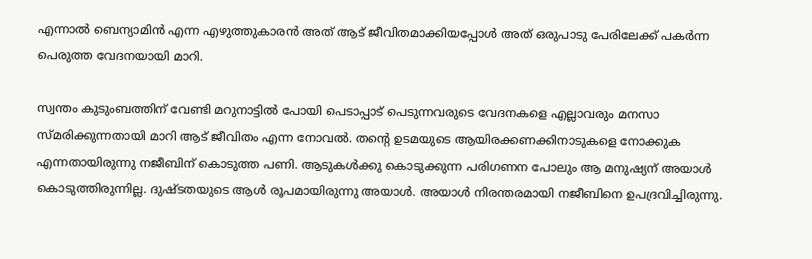എന്നാൽ ബെന്യാമിൻ എന്ന എഴുത്തുകാരൻ അത് ആട് ജീവിതമാക്കിയപ്പോൾ അത് ഒരുപാടു പേരിലേക്ക് പകർന്ന പെരുത്ത വേദനയായി മാറി.

സ്വന്തം കുടുംബത്തിന് വേണ്ടി മറുനാട്ടിൽ പോയി പെടാപ്പാട് പെടുന്നവരുടെ വേദനകളെ എല്ലാവരും മനസാ സ്മരിക്കുന്നതായി മാറി ആട് ജീവിതം എന്ന നോവൽ. തന്റെ ഉടമയുടെ ആയിരക്കണക്കിനാടുകളെ നോക്കുക എന്നതായിരുന്നു നജീബിന് കൊടുത്ത പണി. ആടുകൾക്കു കൊടുക്കുന്ന പരിഗണന പോലും ആ മനുഷ്യന് അയാൾ കൊടുത്തിരുന്നില്ല. ദുഷ്ടതയുടെ ആൾ രൂപമായിരുന്നു അയാൾ. അയാൾ നിരന്തരമായി നജീബിനെ ഉപദ്രവിച്ചിരുന്നു.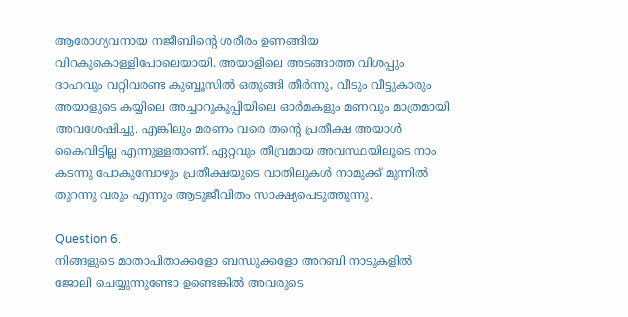ആരോഗ്യവനായ നജീബിന്റെ ശരീരം ഉണങ്ങിയ വിറകുകൊള്ളിപോലെയായി. അയാളിലെ അടങ്ങാത്ത വിശപ്പും ദാഹവും വറ്റിവരണ്ട കുബ്ബൂസിൽ ഒതുങ്ങി തീർന്നു, വീടും വീട്ടുകാരും അയാളുടെ കയ്യിലെ അച്ചാറുകുപ്പിയിലെ ഓർമകളും മണവും മാത്രമായി അവശേഷിച്ചു. എങ്കിലും മരണം വരെ തന്റെ പ്രതീക്ഷ അയാൾ കൈവിട്ടില്ല എന്നുള്ളതാണ്. ഏറ്റവും തീവ്രമായ അവസ്ഥയിലൂടെ നാം കടന്നു പോകുമ്പോഴും പ്രതീക്ഷയുടെ വാതിലുകൾ നാമുക്ക് മുന്നിൽ തുറന്നു വരും എന്നും ആടുജീവിതം സാക്ഷ്യപെടുത്തുന്നു.

Question 6.
നിങ്ങളുടെ മാതാപിതാക്കളോ ബന്ധുക്കളോ അറബി നാടുകളിൽ ജോലി ചെയ്യുന്നുണ്ടോ ഉണ്ടെങ്കിൽ അവരുടെ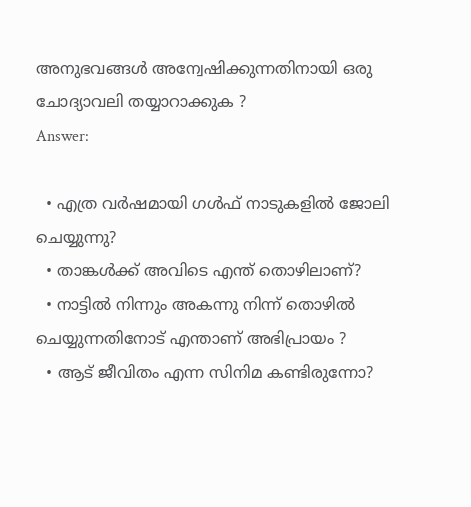അനുഭവങ്ങൾ അന്വേഷിക്കുന്നതിനായി ഒരു ചോദ്യാവലി തയ്യാറാക്കുക ?
Answer:

  • എത്ര വർഷമായി ഗൾഫ് നാടുകളിൽ ജോലി ചെയ്യുന്നു?
  • താങ്കൾക്ക് അവിടെ എന്ത് തൊഴിലാണ്?
  • നാട്ടിൽ നിന്നും അകന്നു നിന്ന് തൊഴിൽ ചെയ്യുന്നതിനോട് എന്താണ് അഭിപ്രായം ?
  • ആട് ജീവിതം എന്ന സിനിമ കണ്ടിരുന്നോ?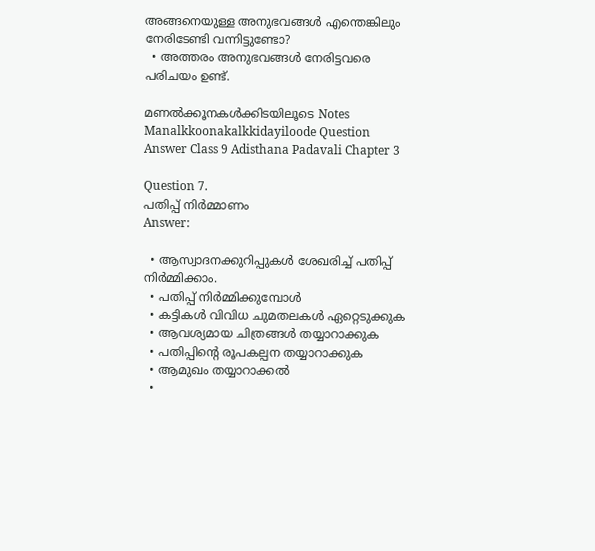അങ്ങനെയുള്ള അനുഭവങ്ങൾ എന്തെങ്കിലും നേരിടേണ്ടി വന്നിട്ടുണ്ടോ?
  • അത്തരം അനുഭവങ്ങൾ നേരിട്ടവരെ പരിചയം ഉണ്ട്.

മണൽക്കൂനകൾക്കിടയിലൂടെ Notes Manalkkoonakalkkidayiloode Question Answer Class 9 Adisthana Padavali Chapter 3

Question 7.
പതിപ്പ് നിർമ്മാണം
Answer:

  • ആസ്വാദനക്കുറിപ്പുകൾ ശേഖരിച്ച് പതിപ്പ് നിർമ്മിക്കാം.
  • പതിപ്പ് നിർമ്മിക്കുമ്പോൾ
  • കട്ടികൾ വിവിധ ചുമതലകൾ ഏറ്റെടുക്കുക
  • ആവശ്യമായ ചിത്രങ്ങൾ തയ്യാറാക്കുക
  • പതിപ്പിന്റെ രൂപകല്പന തയ്യാറാക്കുക
  • ആമുഖം തയ്യാറാക്കൽ
  •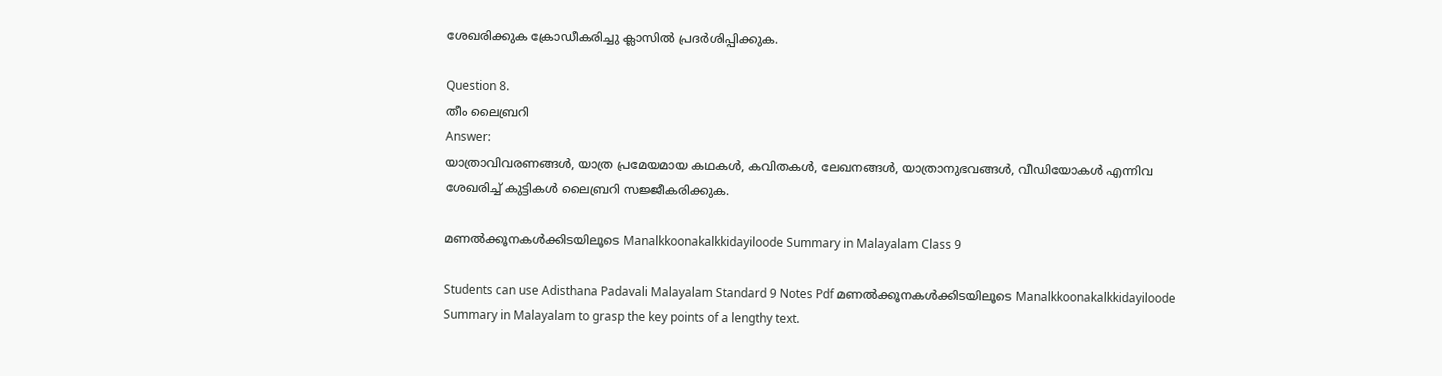ശേഖരിക്കുക ക്രോഡീകരിച്ചു ക്ലാസിൽ പ്രദർശിപ്പിക്കുക.

Question 8.
തീം ലൈബ്രറി
Answer:
യാത്രാവിവരണങ്ങൾ, യാത്ര പ്രമേയമായ കഥകൾ, കവിതകൾ, ലേഖനങ്ങൾ, യാത്രാനുഭവങ്ങൾ, വീഡിയോകൾ എന്നിവ ശേഖരിച്ച് കുട്ടികൾ ലൈബ്രറി സജ്ജീകരിക്കുക.

മണൽക്കൂനകൾക്കിടയിലൂടെ Manalkkoonakalkkidayiloode Summary in Malayalam Class 9

Students can use Adisthana Padavali Malayalam Standard 9 Notes Pdf മണൽക്കൂനകൾക്കിടയിലൂടെ Manalkkoonakalkkidayiloode Summary in Malayalam to grasp the key points of a lengthy text.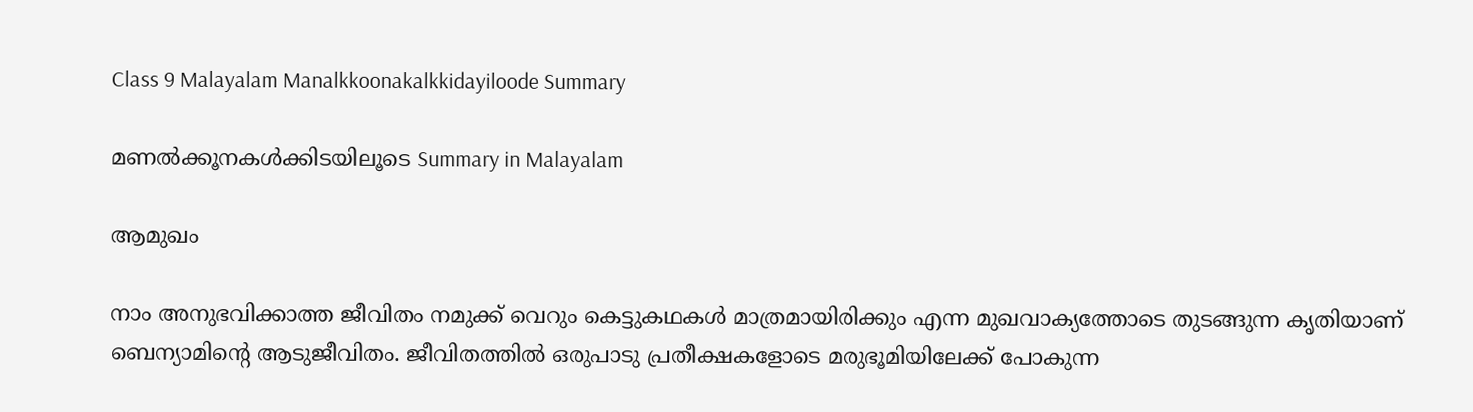Class 9 Malayalam Manalkkoonakalkkidayiloode Summary

മണൽക്കൂനകൾക്കിടയിലൂടെ Summary in Malayalam

ആമുഖം

നാം അനുഭവിക്കാത്ത ജീവിതം നമുക്ക് വെറും കെട്ടുകഥകൾ മാത്രമായിരിക്കും എന്ന മുഖവാക്യത്തോടെ തുടങ്ങുന്ന കൃതിയാണ് ബെന്യാമിന്റെ ആടുജീവിതം. ജീവിതത്തിൽ ഒരുപാടു പ്രതീക്ഷകളോടെ മരുഭൂമിയിലേക്ക് പോകുന്ന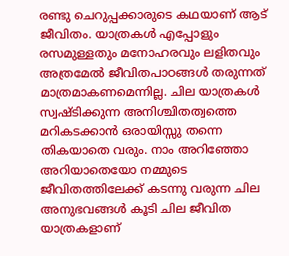രണ്ടു ചെറുപ്പക്കാരുടെ കഥയാണ് ആട് ജീവിതം. യാത്രകൾ എപ്പോളും രസമുള്ളതും മനോഹരവും ലളിതവും അത്രമേൽ ജീവിതപാഠങ്ങൾ തരുന്നത് മാത്രമാകണമെന്നില്ല. ചില യാത്രകൾ സ്വഷ്ടിക്കുന്ന അനിശ്ചിതത്വത്തെ മറികടക്കാൻ ഒരായിസ്സു തന്നെ തികയാതെ വരും. നാം അറിഞ്ഞോ അറിയാതെയോ നമ്മുടെ ജീവിതത്തിലേക്ക് കടന്നു വരുന്ന ചില അനുഭവങ്ങൾ കൂടി ചില ജീവിത യാത്രകളാണ്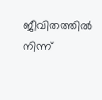ജീവിതത്തിൽ നിന്ന്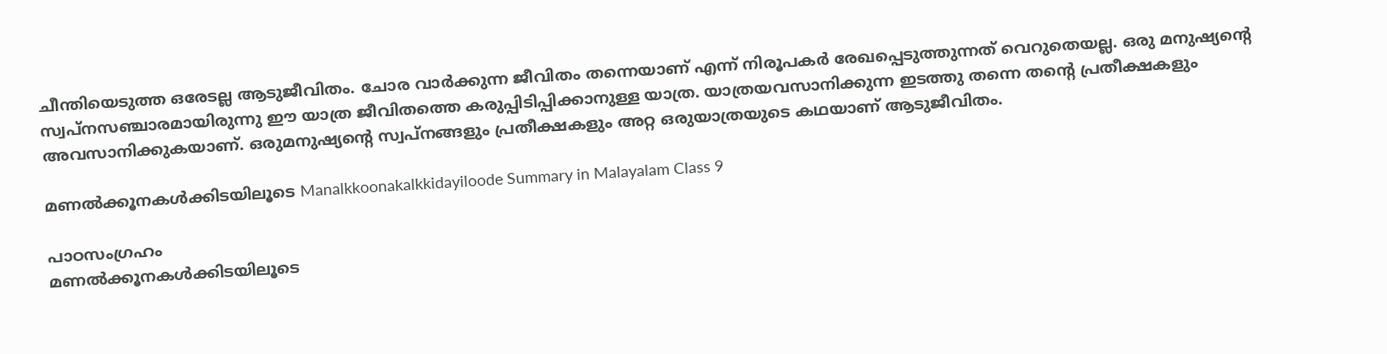ചീന്തിയെടുത്ത ഒരേടല്ല ആടുജീവിതം. ചോര വാർക്കുന്ന ജീവിതം തന്നെയാണ് എന്ന് നിരൂപകർ രേഖപ്പെടുത്തുന്നത് വെറുതെയല്ല. ഒരു മനുഷ്യന്റെ സ്വപ്നസഞ്ചാരമായിരുന്നു ഈ യാത്ര ജീവിതത്തെ കരുപ്പിടിപ്പിക്കാനുള്ള യാത്ര. യാത്രയവസാനിക്കുന്ന ഇടത്തു തന്നെ തന്റെ പ്രതീക്ഷകളും അവസാനിക്കുകയാണ്. ഒരുമനുഷ്യന്റെ സ്വപ്നങ്ങളും പ്രതീക്ഷകളും അറ്റ ഒരുയാത്രയുടെ കഥയാണ് ആടുജീവിതം.

മണൽക്കൂനകൾക്കിടയിലൂടെ Manalkkoonakalkkidayiloode Summary in Malayalam Class 9

പാഠസംഗ്രഹം
മണൽക്കൂനകൾക്കിടയിലൂടെ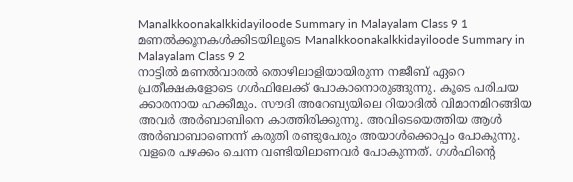Manalkkoonakalkkidayiloode Summary in Malayalam Class 9 1
മണൽക്കൂനകൾക്കിടയിലൂടെ Manalkkoonakalkkidayiloode Summary in Malayalam Class 9 2
നാട്ടിൽ മണൽവാരൽ തൊഴിലാളിയായിരുന്ന നജീബ് ഏറെ പ്രതീക്ഷകളോടെ ഗൾഫിലേക്ക് പോകാനൊരുങ്ങുന്നു. കൂടെ പരിചയ ക്കാരനായ ഹക്കീമും. സൗദി അറേബ്യയിലെ റിയാദിൽ വിമാനമിറങ്ങിയ അവർ അർബാബിനെ കാത്തിരിക്കുന്നു. അവിടെയെത്തിയ ആൾ അർബാബാണെന്ന് കരുതി രണ്ടുപേരും അയാൾക്കൊപ്പം പോകുന്നു. വളരെ പഴക്കം ചെന്ന വണ്ടിയിലാണവർ പോകുന്നത്. ഗൾഫിന്റെ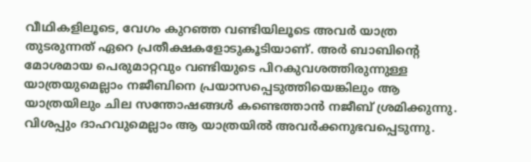വീഥികളിലൂടെ, വേഗം കുറഞ്ഞ വണ്ടിയിലൂടെ അവർ യാത്ര തുടരുന്നത് ഏറെ പ്രതീക്ഷകളോടുകൂടിയാണ്. അർ ബാബിന്റെ മോശമായ പെരുമാറ്റവും വണ്ടിയുടെ പിറകുവശത്തിരുന്നുള്ള യാത്രയുമെല്ലാം നജീബിനെ പ്രയാസപ്പെടുത്തിയെങ്കിലും ആ യാത്രയിലും ചില സന്തോഷങ്ങൾ കണ്ടെത്താൻ നജീബ് ശ്രമിക്കുന്നു. വിശപ്പും ദാഹവുമെല്ലാം ആ യാത്രയിൽ അവർക്കനുഭവപ്പെടുന്നു.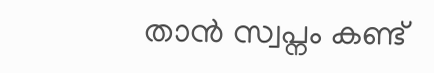താൻ സ്വപ്നം കണ്ട്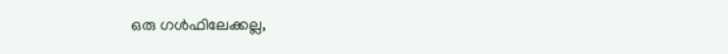ഒരു ഗൾഫിലേക്കല്ല,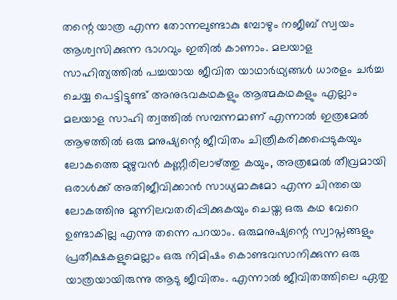തന്റെ യാത്ര എന്ന തോന്നലുണ്ടാകു മ്പോഴും നജീബ് സ്വയം ആശ്വസിക്കുന്ന ഭാഗവും ഇതിൽ കാണാം. മലയാള സാഹിത്യത്തിൽ പച്ചയായ ജീവിത യാഥാർഥ്യങ്ങൾ ധാരളം ചർച്ച ചെയ്യ പെട്ടിട്ടുണ്ട് അനുഭവകഥകളും ആത്മകഥകളും എല്ലാം മലയാള സാഹി ത്വത്തിൽ സമ്പന്നമാണ് എന്നാൽ ഇത്രമേൽ ആഴത്തിൽ ഒരു മനുഷ്യന്റെ ജീവിതം ചിത്രീകരിക്കപ്പെടുകയും ലോകത്തെ മുഴുവൻ കണ്ണീരിലാഴ്ത്തു കയും, അത്രമേൽ തീവ്രമായി ഒരാൾക്ക് അതിജീവിക്കാൻ സാധ്യമാകുമോ എന്ന ചിന്തയെ ലോകത്തിനു മുന്നിലവതരിപ്പിക്കുകയും ചെയ്ത ഒരു കഥ വേറെ ഉണ്ടാകില്ല എന്നു തന്നെ പറയാം. ഒരുമനുഷ്യന്റെ സ്വാപ്നങ്ങളും പ്രതീക്ഷകളുമെല്ലാം ഒരു നിമിഷം കൊണ്ടവസാനിക്കുന്ന ഒരു യാത്രയായിരുന്നു ആടു ജീവിതം. എന്നാൽ ജീവിതത്തിലെ ഏതു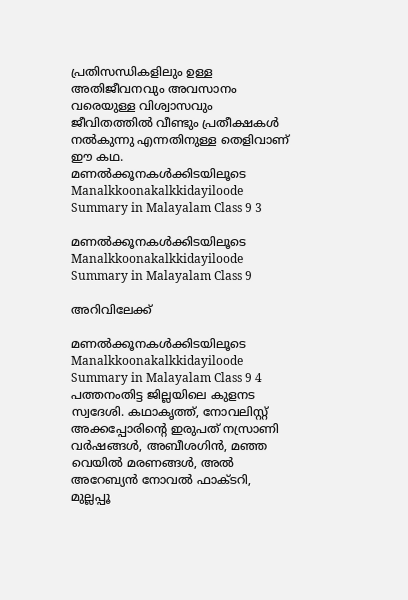പ്രതിസന്ധികളിലും ഉള്ള അതിജീവനവും അവസാനം വരെയുള്ള വിശ്വാസവും ജീവിതത്തിൽ വീണ്ടും പ്രതീക്ഷകൾ നൽകുന്നു എന്നതിനുള്ള തെളിവാണ് ഈ കഥ.
മണൽക്കൂനകൾക്കിടയിലൂടെ Manalkkoonakalkkidayiloode Summary in Malayalam Class 9 3

മണൽക്കൂനകൾക്കിടയിലൂടെ Manalkkoonakalkkidayiloode Summary in Malayalam Class 9

അറിവിലേക്ക്

മണൽക്കൂനകൾക്കിടയിലൂടെ Manalkkoonakalkkidayiloode Summary in Malayalam Class 9 4
പത്തനംതിട്ട ജില്ലയിലെ കുളനട സ്വദേശി. കഥാകൃത്ത്, നോവലിസ്റ്റ് അക്കപ്പോരിന്റെ ഇരുപത് നസ്രാണി വർഷങ്ങൾ, അബീശഗിൻ, മഞ്ഞ വെയിൽ മരണങ്ങൾ, അൽ അറേബ്യൻ നോവൽ ഫാക്ടറി, മുല്ലപ്പൂ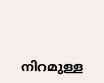നിറമുള്ള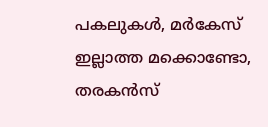പകലുകൾ, മർകേസ് ഇല്ലാത്ത മക്കൊണ്ടോ, തരകൻസ്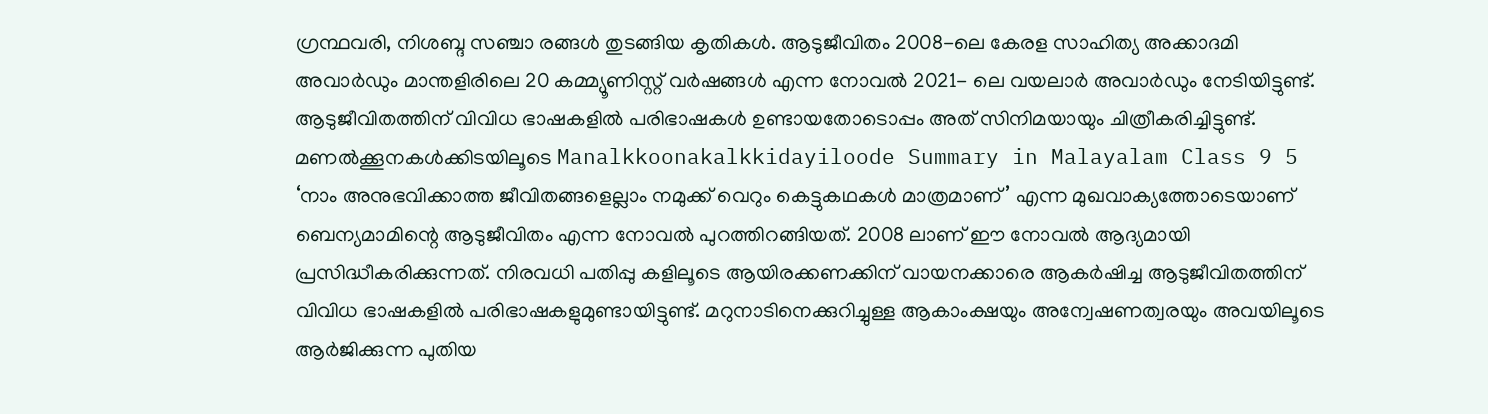ഗ്രന്ഥവരി, നിശബ്ദ സഞ്ചാ രങ്ങൾ തുടങ്ങിയ കൃതികൾ. ആടുജീവിതം 2008-ലെ കേരള സാഹിത്യ അക്കാദമി അവാർഡും മാന്തളിരിലെ 20 കമ്മ്യൂണിസ്റ്റ് വർഷങ്ങൾ എന്ന നോവൽ 2021- ലെ വയലാർ അവാർഡും നേടിയിട്ടുണ്ട്. ആടുജീവിതത്തിന് വിവിധ ഭാഷകളിൽ പരിഭാഷകൾ ഉണ്ടായതോടൊപ്പം അത് സിനിമയായും ചിത്രീകരിച്ചിട്ടുണ്ട്.
മണൽക്കൂനകൾക്കിടയിലൂടെ Manalkkoonakalkkidayiloode Summary in Malayalam Class 9 5
‘നാം അനുഭവിക്കാത്ത ജീവിതങ്ങളെല്ലാം നമുക്ക് വെറും കെട്ടുകഥകൾ മാത്രമാണ്’ എന്ന മുഖവാക്യത്തോടെയാണ് ബെന്യമാമിന്റെ ആടുജീവിതം എന്ന നോവൽ പുറത്തിറങ്ങിയത്. 2008 ലാണ് ഈ നോവൽ ആദ്യമായി പ്രസിദ്ധീകരിക്കുന്നത്. നിരവധി പതിപ്പു കളിലൂടെ ആയിരക്കണക്കിന് വായനക്കാരെ ആകർഷിച്ച ആടുജീവിതത്തിന് വിവിധ ഭാഷകളിൽ പരിഭാഷകളുമുണ്ടായിട്ടുണ്ട്. മറുനാടിനെക്കുറിച്ചുള്ള ആകാംക്ഷയും അന്വേഷണത്വരയും അവയിലൂടെ ആർജിക്കുന്ന പുതിയ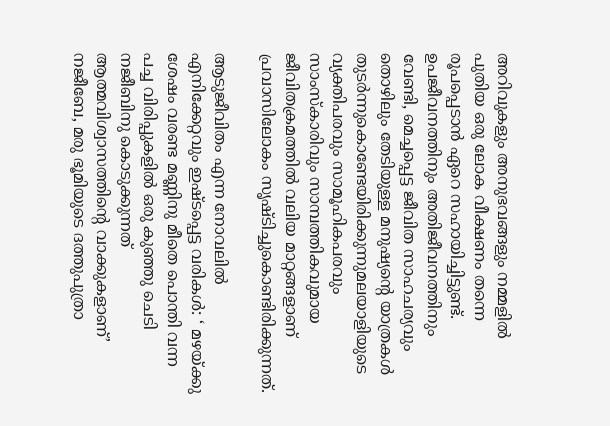അറിവുകളും അനുഭവങ്ങളും നമ്മളിൽ പുതിയ ഒരു ലോക വീക്ഷണം തന്നെ രൂപപ്പെടാൻ ഏറെ സഹായിച്ചിട്ടുണ്ട്. ഉപജീവനത്തിനും അതിജീവനത്തിനും വേണ്ടി, മെച്ചപ്പെട്ട ജീവിത സാഹചര്യവും തൊഴിലും തേടിയുള്ള മനുഷ്യന്റെ യാത്രകൾ തുടർന്നുകൊണ്ടേയിരിക്കുന്നുമലയാളിയുടെ വ്യക്തിപരവും സാമൂഹികപരവും സാംസ്കാരിവും സാമ്പത്തികവുമായ ജീവിതക്രമത്തിൽ വലിയ മാറ്റങ്ങളാണ് പ്രവാസിലോകം സൃഷ്ടിച്ചുകൊണ്ടിരിക്കുന്നത്.

ആടുജീവിതം എന്ന നോവലിൽ എനിക്കേറ്റവും ഇഷ്ടപ്പെട്ട വരികൾ: ‘ മഴയ്ക്കു ശേഷം വരണ്ട മണ്ണിനു മീതെ പൊന്തി വന്ന പച്ച വിരിപ്പുകളിൽ ഒരു കുഞ്ഞു ചെടി നജീബിനു കൊടുക്കുന്നത് ആത്മവിശ്വാസത്തിന്റെ വാക്കുകളാണ്’ നജീബേ, മരു ഭൂമിയുടെ ദത്തുപുത്രാ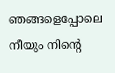ഞങ്ങളെപ്പോലെ നീയും നിന്റെ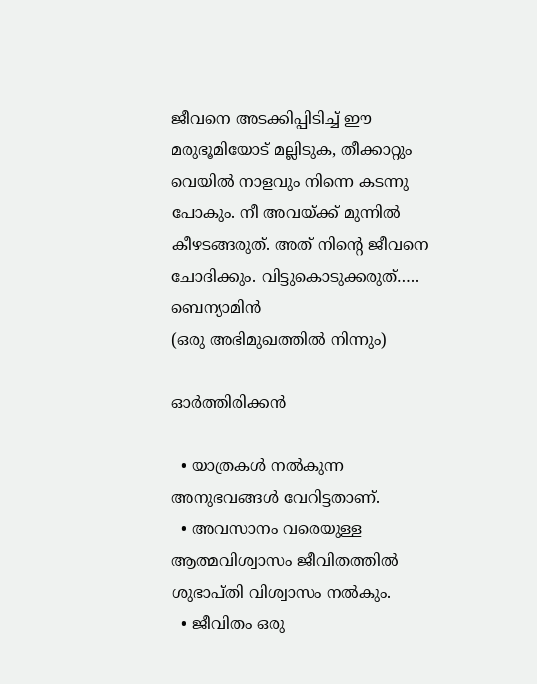ജീവനെ അടക്കിപ്പിടിച്ച് ഈ മരുഭൂമിയോട് മല്ലിടുക, തീക്കാറ്റും വെയിൽ നാളവും നിന്നെ കടന്നു പോകും. നീ അവയ്ക്ക് മുന്നിൽ കീഴടങ്ങരുത്. അത് നിന്റെ ജീവനെ ചോദിക്കും. വിട്ടുകൊടുക്കരുത്…..
ബെന്യാമിൻ
(ഒരു അഭിമുഖത്തിൽ നിന്നും)

ഓർത്തിരിക്കൻ

  • യാത്രകൾ നൽകുന്ന അനുഭവങ്ങൾ വേറിട്ടതാണ്.
  • അവസാനം വരെയുള്ള ആത്മവിശ്വാസം ജീവിതത്തിൽ ശുഭാപ്തി വിശ്വാസം നൽകും.
  • ജീവിതം ഒരു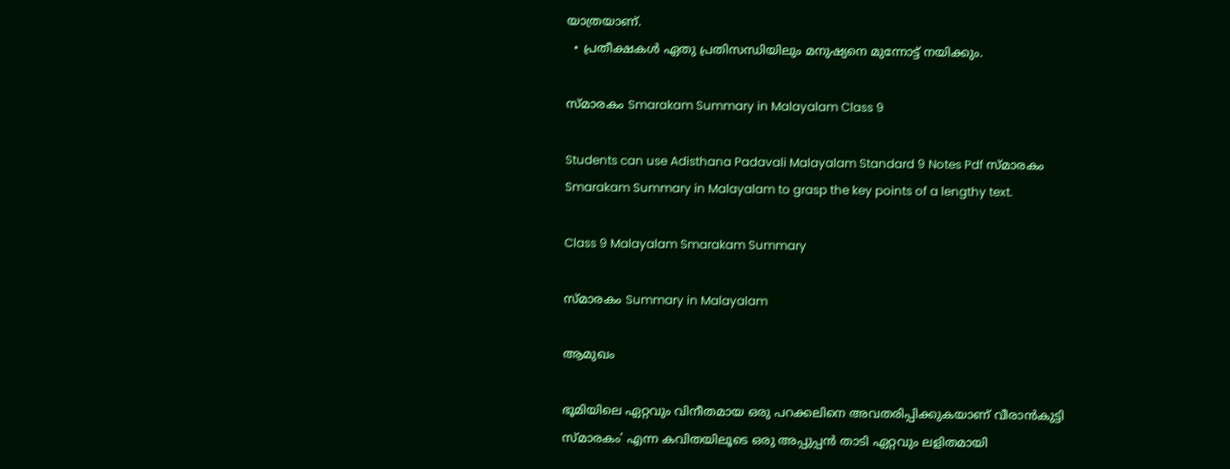യാത്രയാണ്.
  • പ്രതീക്ഷകൾ ഏതു പ്രതിസന്ധിയിലും മനുഷ്യനെ മുന്നോട്ട് നയിക്കും.

സ്മാരകം Smarakam Summary in Malayalam Class 9

Students can use Adisthana Padavali Malayalam Standard 9 Notes Pdf സ്മാരകം Smarakam Summary in Malayalam to grasp the key points of a lengthy text.

Class 9 Malayalam Smarakam Summary

സ്മാരകം Summary in Malayalam

ആമുഖം

ഭൂമിയിലെ ഏറ്റവും വിനീതമായ ഒരു പറക്കലിനെ അവതരിപ്പിക്കുകയാണ് വീരാൻകുട്ടി സ്മാരകം’ എന്ന കവിതയിലൂടെ ഒരു അപ്പുപ്പൻ താടി ഏറ്റവും ലളിതമായി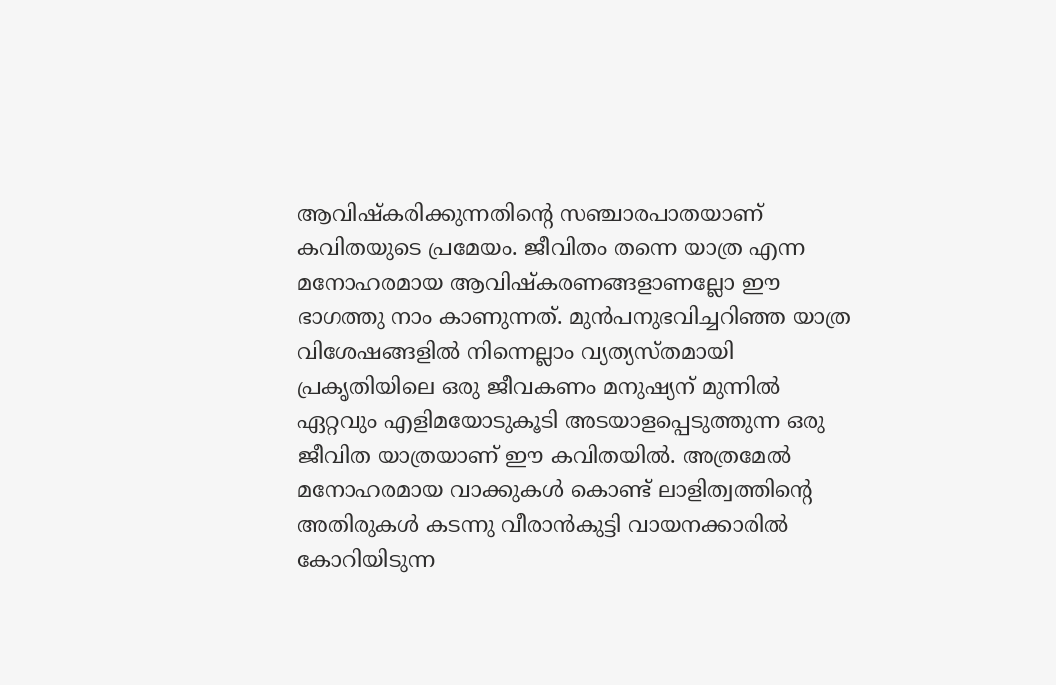ആവിഷ്കരിക്കുന്നതിന്റെ സഞ്ചാരപാതയാണ് കവിതയുടെ പ്രമേയം. ജീവിതം തന്നെ യാത്ര എന്ന മനോഹരമായ ആവിഷ്കരണങ്ങളാണല്ലോ ഈ ഭാഗത്തു നാം കാണുന്നത്. മുൻപനുഭവിച്ചറിഞ്ഞ യാത്ര വിശേഷങ്ങളിൽ നിന്നെല്ലാം വ്യത്യസ്തമായി പ്രകൃതിയിലെ ഒരു ജീവകണം മനുഷ്യന് മുന്നിൽ ഏറ്റവും എളിമയോടുകൂടി അടയാളപ്പെടുത്തുന്ന ഒരു ജീവിത യാത്രയാണ് ഈ കവിതയിൽ. അത്രമേൽ മനോഹരമായ വാക്കുകൾ കൊണ്ട് ലാളിത്വത്തിന്റെ അതിരുകൾ കടന്നു വീരാൻകുട്ടി വായനക്കാരിൽ കോറിയിടുന്ന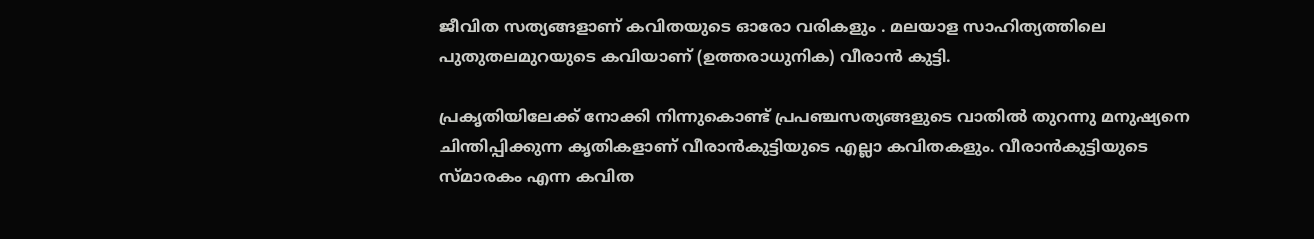ജീവിത സത്യങ്ങളാണ് കവിതയുടെ ഓരോ വരികളും . മലയാള സാഹിത്യത്തിലെ പുതുതലമുറയുടെ കവിയാണ് (ഉത്തരാധുനിക) വീരാൻ കുട്ടി.

പ്രകൃതിയിലേക്ക് നോക്കി നിന്നുകൊണ്ട് പ്രപഞ്ചസത്യങ്ങളുടെ വാതിൽ തുറന്നു മനുഷ്യനെ ചിന്തിപ്പിക്കുന്ന കൃതികളാണ് വീരാൻകുട്ടിയുടെ എല്ലാ കവിതകളും. വീരാൻകുട്ടിയുടെ സ്മാരകം എന്ന കവിത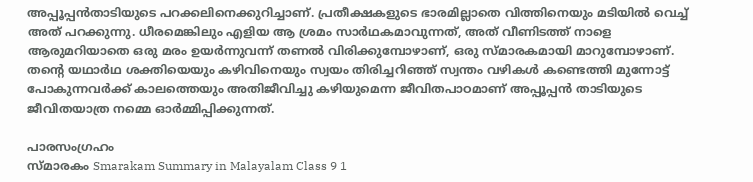അപ്പൂപ്പൻതാടിയുടെ പറക്കലിനെക്കുറിച്ചാണ്. പ്രതീക്ഷകളുടെ ഭാരമില്ലാതെ വിത്തിനെയും മടിയിൽ വെച്ച് അത് പറക്കുന്നു. ധീരമെങ്കിലും എളിയ ആ ശ്രമം സാർഥകമാവുന്നത്, അത് വീണിടത്ത് നാളെ ആരുമറിയാതെ ഒരു മരം ഉയർന്നുവന്ന് തണൽ വിരിക്കുമ്പോഴാണ്, ഒരു സ്മാരകമായി മാറുമ്പോഴാണ്. തന്റെ യഥാർഥ ശക്തിയെയും കഴിവിനെയും സ്വയം തിരിച്ചറിഞ്ഞ് സ്വന്തം വഴികൾ കണ്ടെത്തി മുന്നോട്ട് പോകുന്നവർക്ക് കാലത്തെയും അതിജീവിച്ചു കഴിയുമെന്ന ജീവിതപാഠമാണ് അപ്പൂപ്പൻ താടിയുടെ ജീവിതയാത്ര നമ്മെ ഓർമ്മിപ്പിക്കുന്നത്.

പാരസംഗ്രഹം
സ്മാരകം Smarakam Summary in Malayalam Class 9 1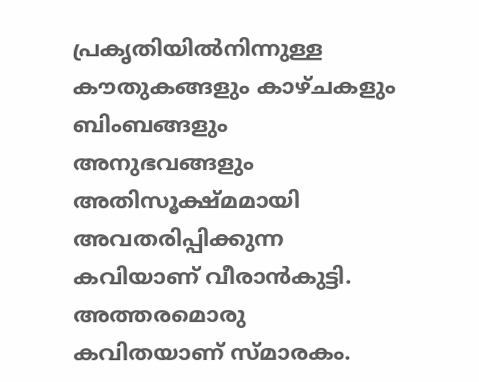പ്രകൃതിയിൽനിന്നുള്ള കൗതുകങ്ങളും കാഴ്ചകളും ബിംബങ്ങളും അനുഭവങ്ങളും അതിസൂക്ഷ്മമായി അവതരിപ്പിക്കുന്ന കവിയാണ് വീരാൻകുട്ടി. അത്തരമൊരു കവിതയാണ് സ്മാരകം.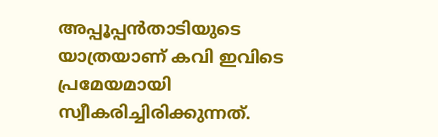അപ്പൂപ്പൻതാടിയുടെ യാത്രയാണ് കവി ഇവിടെ പ്രമേയമായി സ്വീകരിച്ചിരിക്കുന്നത്.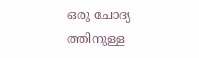ഒരു ചോദ്യ ത്തിനുള്ള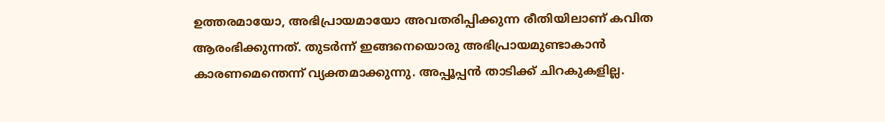ഉത്തരമായോ, അഭിപ്രായമായോ അവതരിപ്പിക്കുന്ന രീതിയിലാണ് കവിത ആരംഭിക്കുന്നത്. തുടർന്ന് ഇങ്ങനെയൊരു അഭിപ്രായമുണ്ടാകാൻ കാരണമെന്തെന്ന് വ്യക്തമാക്കുന്നു. അപ്പൂപ്പൻ താടിക്ക് ചിറകുകളില്ല.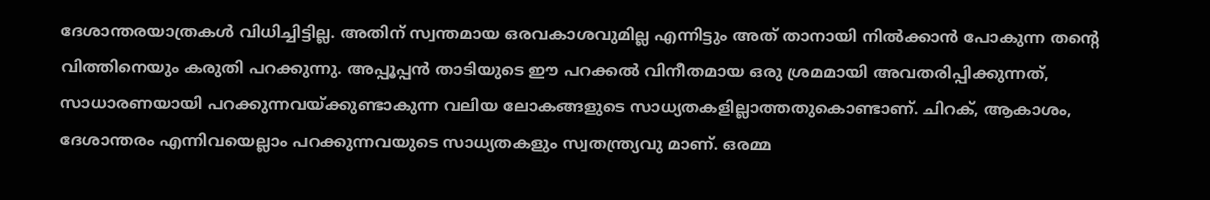ദേശാന്തരയാത്രകൾ വിധിച്ചിട്ടില്ല. അതിന് സ്വന്തമായ ഒരവകാശവുമില്ല എന്നിട്ടും അത് താനായി നിൽക്കാൻ പോകുന്ന തന്റെ വിത്തിനെയും കരുതി പറക്കുന്നു. അപ്പൂപ്പൻ താടിയുടെ ഈ പറക്കൽ വിനീതമായ ഒരു ശ്രമമായി അവതരിപ്പിക്കുന്നത്, സാധാരണയായി പറക്കുന്നവയ്ക്കുണ്ടാകുന്ന വലിയ ലോകങ്ങളുടെ സാധ്യതകളില്ലാത്തതുകൊണ്ടാണ്. ചിറക്, ആകാശം, ദേശാന്തരം എന്നിവയെല്ലാം പറക്കുന്നവയുടെ സാധ്യതകളും സ്വതന്ത്ര്യവു മാണ്. ഒരമ്മ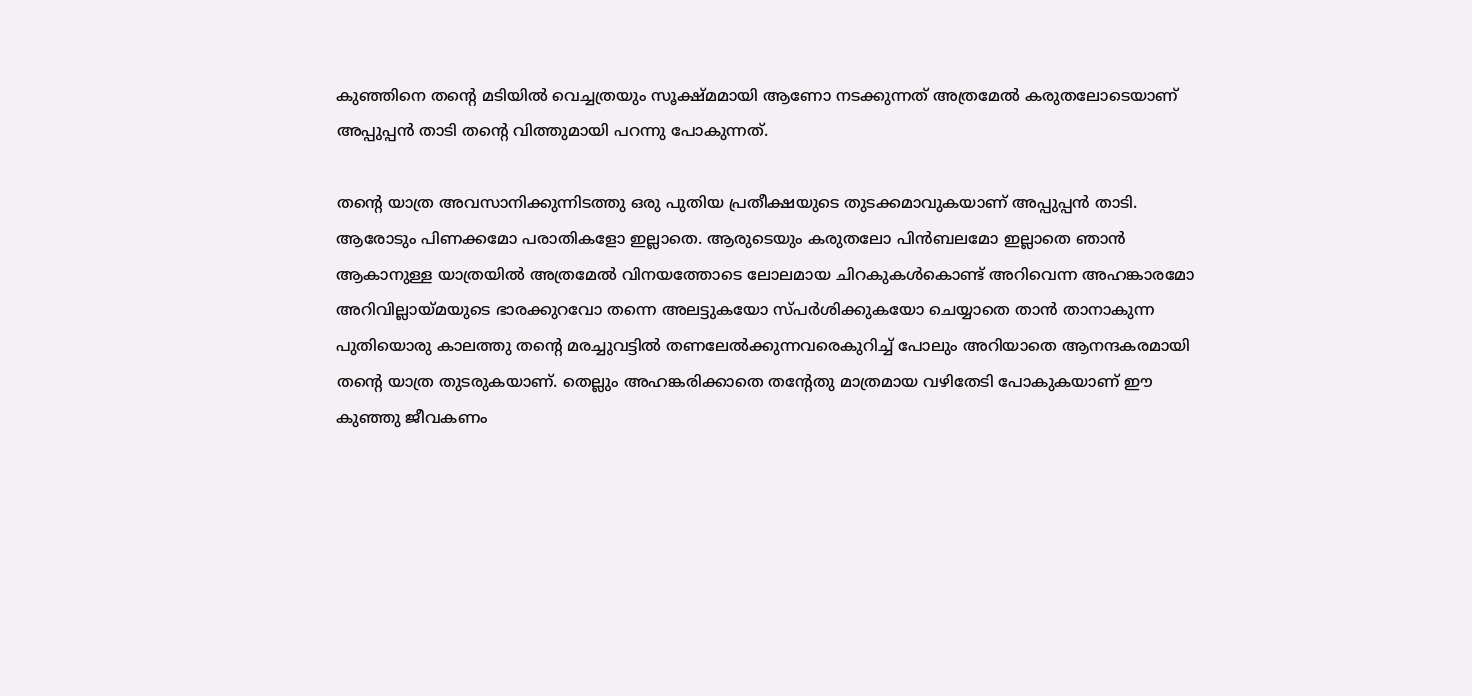കുഞ്ഞിനെ തന്റെ മടിയിൽ വെച്ചത്രയും സൂക്ഷ്മമായി ആണോ നടക്കുന്നത് അത്രമേൽ കരുതലോടെയാണ് അപ്പുപ്പൻ താടി തന്റെ വിത്തുമായി പറന്നു പോകുന്നത്.

തന്റെ യാത്ര അവസാനിക്കുന്നിടത്തു ഒരു പുതിയ പ്രതീക്ഷയുടെ തുടക്കമാവുകയാണ് അപ്പുപ്പൻ താടി. ആരോടും പിണക്കമോ പരാതികളോ ഇല്ലാതെ. ആരുടെയും കരുതലോ പിൻബലമോ ഇല്ലാതെ ഞാൻ ആകാനുള്ള യാത്രയിൽ അത്രമേൽ വിനയത്തോടെ ലോലമായ ചിറകുകൾകൊണ്ട് അറിവെന്ന അഹങ്കാരമോ അറിവില്ലായ്മയുടെ ഭാരക്കുറവോ തന്നെ അലട്ടുകയോ സ്പർശിക്കുകയോ ചെയ്യാതെ താൻ താനാകുന്ന പുതിയൊരു കാലത്തു തന്റെ മരച്ചുവട്ടിൽ തണലേൽക്കുന്നവരെകുറിച്ച് പോലും അറിയാതെ ആനന്ദകരമായി തന്റെ യാത്ര തുടരുകയാണ്. തെല്ലും അഹങ്കരിക്കാതെ തന്റേതു മാത്രമായ വഴിതേടി പോകുകയാണ് ഈ കുഞ്ഞു ജീവകണം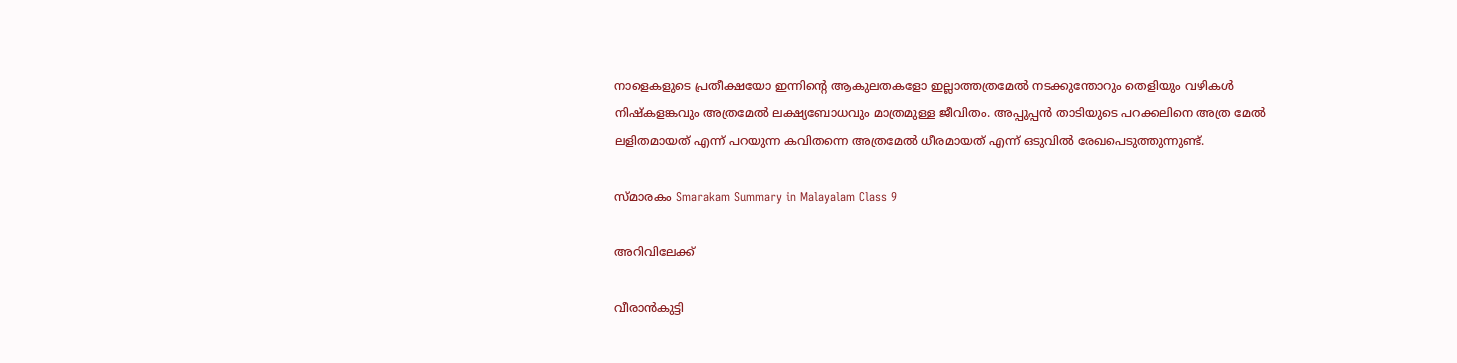നാളെകളുടെ പ്രതീക്ഷയോ ഇന്നിന്റെ ആകുലതകളോ ഇല്ലാത്തത്രമേൽ നടക്കുന്തോറും തെളിയും വഴികൾ നിഷ്കളങ്കവും അത്രമേൽ ലക്ഷ്യബോധവും മാത്രമുള്ള ജീവിതം. അപ്പുപ്പൻ താടിയുടെ പറക്കലിനെ അത്ര മേൽ ലളിതമായത് എന്ന് പറയുന്ന കവിതന്നെ അത്രമേൽ ധീരമായത് എന്ന് ഒടുവിൽ രേഖപെടുത്തുന്നുണ്ട്.

സ്മാരകം Smarakam Summary in Malayalam Class 9

അറിവിലേക്ക്

വീരാൻകുട്ടി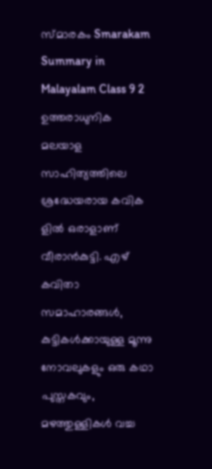സ്മാരകം Smarakam Summary in Malayalam Class 9 2
ഉത്തരാധുനിക മലയാള സാഹിത്യത്തിലെ ശ്രദ്ധേയരായ കവിക ളിൽ ഒരാളാണ് വീരാൻകുട്ടി. എഴ് കവിതാ സമാഹാരങ്ങൾ, കുട്ടികൾക്കായുള്ള മൂന്നു നോവലുകളും ഒരു കഥാ പുസ്തകവും, മഴത്തുള്ളികൾ വച്ച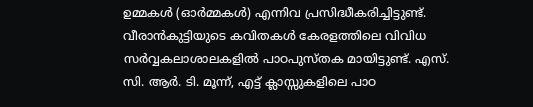ഉമ്മകൾ (ഓർമ്മകൾ) എന്നിവ പ്രസിദ്ധീകരിച്ചിട്ടുണ്ട്. വീരാൻകുട്ടിയുടെ കവിതകൾ കേരളത്തിലെ വിവിധ സർവ്വകലാശാലകളിൽ പാഠപുസ്തക മായിട്ടുണ്ട്. എസ്. സി. ആർ. ടി. മൂന്ന്, എട്ട് ക്ലാസ്സുകളിലെ പാഠ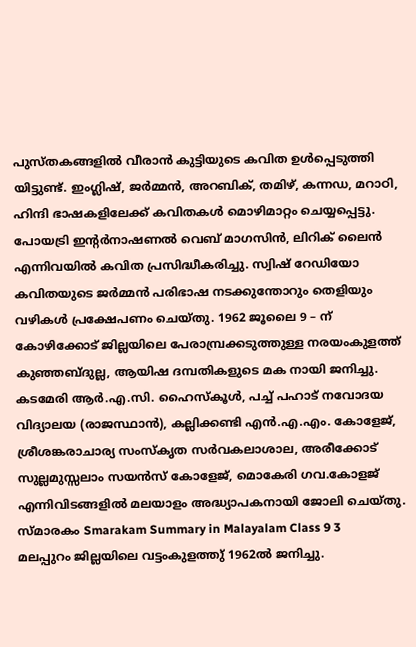പുസ്തകങ്ങളിൽ വീരാൻ കുട്ടിയുടെ കവിത ഉൾപ്പെടുത്തി യിട്ടുണ്ട്. ഇംഗ്ലിഷ്, ജർമ്മൻ, അറബിക്, തമിഴ്, കന്നഡ, മറാഠി, ഹിന്ദി ഭാഷകളിലേക്ക് കവിതകൾ മൊഴിമാറ്റം ചെയ്യപ്പെട്ടു. പോയട്രി ഇന്റർനാഷണൽ വെബ് മാഗസിൻ, ലിറിക് ലൈൻ എന്നിവയിൽ കവിത പ്രസിദ്ധീകരിച്ചു. സ്വിഷ് റേഡിയോ കവിതയുടെ ജർമ്മൻ പരിഭാഷ നടക്കുന്തോറും തെളിയും വഴികൾ പ്രക്ഷേപണം ചെയ്തു. 1962 ജൂലൈ 9 – ന് കോഴിക്കോട് ജില്ലയിലെ പേരാമ്പ്രക്കടുത്തുള്ള നരയംകുളത്ത് കുഞ്ഞബ്ദുല്ല, ആയിഷ ദമ്പതികളുടെ മക നായി ജനിച്ചു. കടമേരി ആർ.എ.സി. ഹൈസ്കൂൾ, പച്ച് പഹാട് നവോദയ വിദ്യാലയ (രാജസ്ഥാൻ), കല്ലിക്കണ്ടി എൻ.എ.എം. കോളേജ്, ശ്രീശങ്കരാചാര്യ സംസ്കൃത സർവകലാശാല, അരീക്കോട് സുല്ലമുസ്സലാം സയൻസ് കോളേജ്, മൊകേരി ഗവ.കോളജ് എന്നിവിടങ്ങളിൽ മലയാളം അദ്ധ്യാപകനായി ജോലി ചെയ്തു.
സ്മാരകം Smarakam Summary in Malayalam Class 9 3
മലപ്പുറം ജില്ലയിലെ വട്ടംകുളത്തു് 1962ൽ ജനിച്ചു.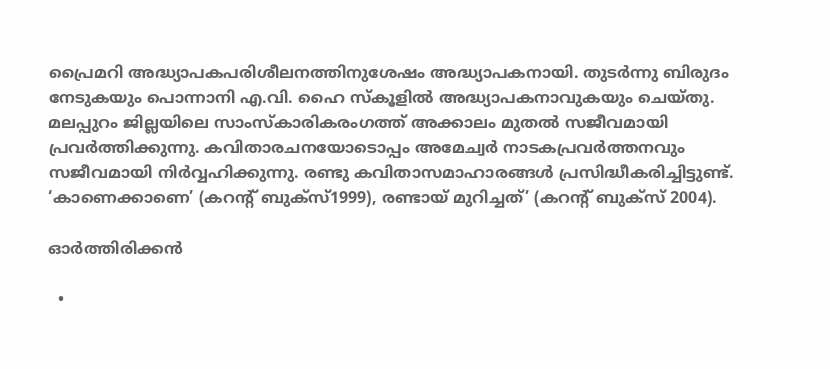പ്രൈമറി അദ്ധ്യാപകപരിശീലനത്തിനുശേഷം അദ്ധ്യാപകനായി. തുടർന്നു ബിരുദം നേടുകയും പൊന്നാനി എ.വി. ഹൈ സ്കൂളിൽ അദ്ധ്യാപകനാവുകയും ചെയ്തു. മലപ്പുറം ജില്ലയിലെ സാംസ്കാരികരംഗത്ത് അക്കാലം മുതൽ സജീവമായി പ്രവർത്തിക്കുന്നു. കവിതാരചനയോടൊപ്പം അമേച്വർ നാടകപ്രവർത്തനവും സജീവമായി നിർവ്വഹിക്കുന്നു. രണ്ടു കവിതാസമാഹാരങ്ങൾ പ്രസിദ്ധീകരിച്ചിട്ടുണ്ട്. ‘കാണെക്കാണെ’ (കറന്റ് ബുക്സ്1999), രണ്ടായ് മുറിച്ചത്’ (കറന്റ് ബുക്സ് 2004).

ഓർത്തിരിക്കൻ

  •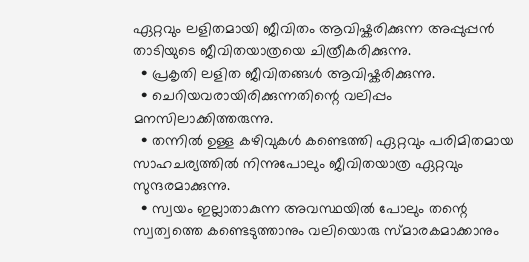ഏറ്റവും ലളിതമായി ജീവിതം ആവിഷ്കരിക്കുന്ന അപ്പുപ്പൻ താടിയുടെ ജീവിതയാത്രയെ ചിത്രീകരിക്കുന്നു.
  • പ്രകൃതി ലളിത ജീവിതങ്ങൾ ആവിഷ്കരിക്കുന്നു.
  • ചെറിയവരായിരിക്കുന്നതിന്റെ വലിപ്പം മനസിലാക്കിത്തരുന്നു.
  • തന്നിൽ ഉള്ള കഴിവുകൾ കണ്ടെത്തി ഏറ്റവും പരിമിതമായ സാഹചര്യത്തിൽ നിന്നുപോലും ജീവിതയാത്ര ഏറ്റവും സുന്ദരമാക്കുന്നു.
  • സ്വയം ഇല്ലാതാകുന്ന അവസ്ഥയിൽ പോലും തന്റെ സ്വത്വത്തെ കണ്ടെടുത്താനും വലിയൊരു സ്മാരകമാക്കാനും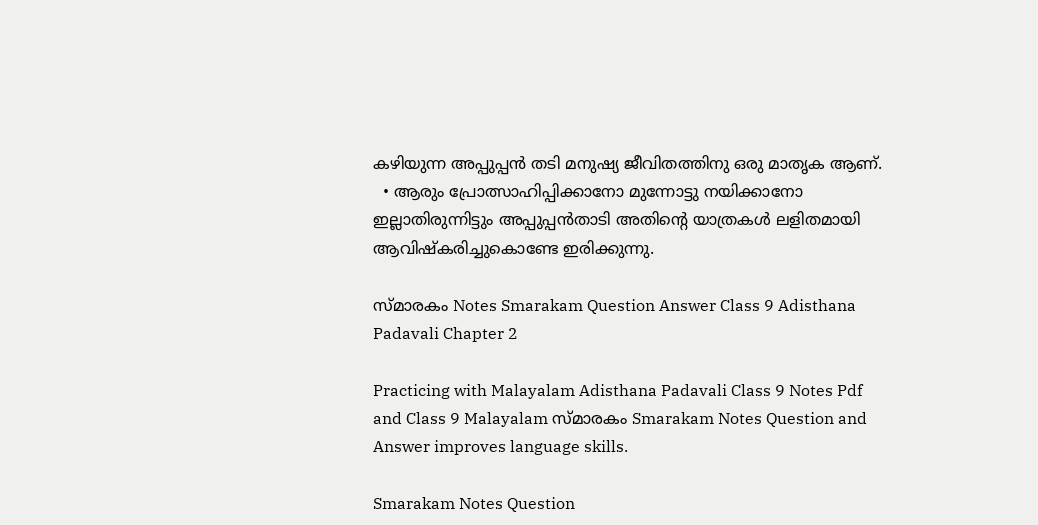കഴിയുന്ന അപ്പുപ്പൻ തടി മനുഷ്യ ജീവിതത്തിനു ഒരു മാതൃക ആണ്.
  • ആരും പ്രോത്സാഹിപ്പിക്കാനോ മുന്നോട്ടു നയിക്കാനോ ഇല്ലാതിരുന്നിട്ടും അപ്പുപ്പൻതാടി അതിന്റെ യാത്രകൾ ലളിതമായി ആവിഷ്കരിച്ചുകൊണ്ടേ ഇരിക്കുന്നു.

സ്മാരകം Notes Smarakam Question Answer Class 9 Adisthana Padavali Chapter 2

Practicing with Malayalam Adisthana Padavali Class 9 Notes Pdf and Class 9 Malayalam സ്മാരകം Smarakam Notes Question and Answer improves language skills.

Smarakam Notes Question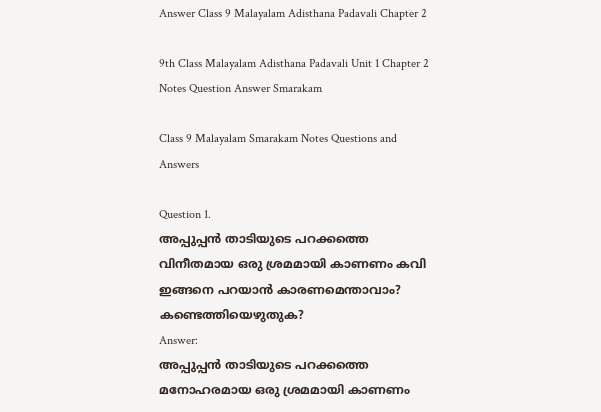Answer Class 9 Malayalam Adisthana Padavali Chapter 2

9th Class Malayalam Adisthana Padavali Unit 1 Chapter 2 Notes Question Answer Smarakam

Class 9 Malayalam Smarakam Notes Questions and Answers

Question 1.
അപ്പുപ്പൻ താടിയുടെ പറക്കത്തെ വിനീതമായ ഒരു ശ്രമമായി കാണണം കവി ഇങ്ങനെ പറയാൻ കാരണമെന്താവാം? കണ്ടെത്തിയെഴുതുക?
Answer:
അപ്പുപ്പൻ താടിയുടെ പറക്കത്തെ മനോഹരമായ ഒരു ശ്രമമായി കാണണം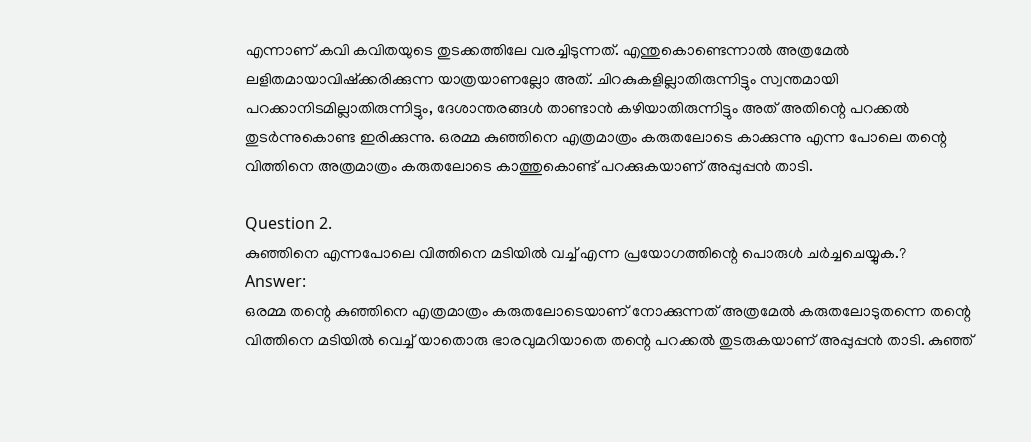എന്നാണ് കവി കവിതയുടെ തുടക്കത്തിലേ വരച്ചിടുന്നത്. എന്തുകൊണ്ടെന്നാൽ അത്രമേൽ ലളിതമായാവിഷ്ക്കരിക്കുന്ന യാത്രയാണല്ലോ അത്. ചിറകുകളില്ലാതിരുന്നിട്ടും സ്വന്തമായി പറക്കാനിടമില്ലാതിരുന്നിട്ടും, ദേശാന്തരങ്ങൾ താണ്ടാൻ കഴിയാതിരുന്നിട്ടും അത് അതിന്റെ പറക്കൽ തുടർന്നുകൊണ്ട ഇരിക്കുന്നു. ഒരമ്മ കുഞ്ഞിനെ എത്രമാത്രം കരുതലോടെ കാക്കുന്നു എന്ന പോലെ തന്റെ വിത്തിനെ അത്രമാത്രം കരുതലോടെ കാത്തുകൊണ്ട് പറക്കുകയാണ് അപ്പുപ്പൻ താടി.

Question 2.
കുഞ്ഞിനെ എന്നപോലെ വിത്തിനെ മടിയിൽ വച്ച് എന്ന പ്രയോഗത്തിന്റെ പൊരുൾ ചർച്ചചെയ്യുക.?
Answer:
ഒരമ്മ തന്റെ കുഞ്ഞിനെ എത്രമാത്രം കരുതലോടെയാണ് നോക്കുന്നത് അത്രമേൽ കരുതലോടുതന്നെ തന്റെ വിത്തിനെ മടിയിൽ വെച്ച് യാതൊരു ഭാരവുമറിയാതെ തന്റെ പറക്കൽ തുടരുകയാണ് അപ്പുപ്പൻ താടി. കുഞ്ഞ്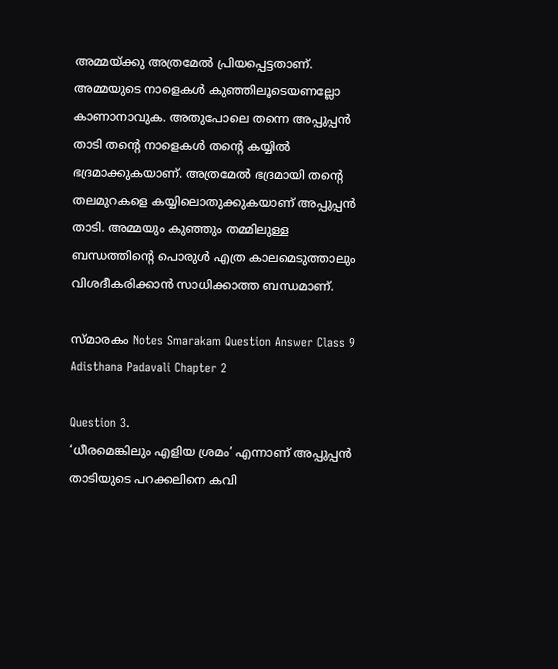അമ്മയ്ക്കു അത്രമേൽ പ്രിയപ്പെട്ടതാണ്. അമ്മയുടെ നാളെകൾ കുഞ്ഞിലൂടെയണല്ലോ കാണാനാവുക. അതുപോലെ തന്നെ അപ്പുപ്പൻ താടി തന്റെ നാളെകൾ തന്റെ കയ്യിൽ ഭദ്രമാക്കുകയാണ്. അത്രമേൽ ഭദ്രമായി തന്റെ തലമുറകളെ കയ്യിലൊതുക്കുകയാണ് അപ്പുപ്പൻ താടി. അമ്മയും കുഞ്ഞും തമ്മിലുള്ള ബന്ധത്തിന്റെ പൊരുൾ എത്ര കാലമെടുത്താലും വിശദീകരിക്കാൻ സാധിക്കാത്ത ബന്ധമാണ്.

സ്മാരകം Notes Smarakam Question Answer Class 9 Adisthana Padavali Chapter 2

Question 3.
‘ധീരമെങ്കിലും എളിയ ശ്രമം’ എന്നാണ് അപ്പുപ്പൻ താടിയുടെ പറക്കലിനെ കവി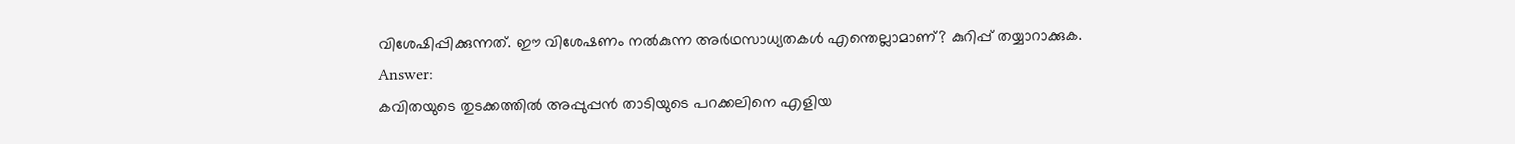വിശേഷിപ്പിക്കുന്നത്. ഈ വിശേഷണം നൽകുന്ന അർഥസാധ്യതകൾ എന്തെല്ലാമാണ്? കുറിപ്പ് തയ്യാറാക്കുക.
Answer:
കവിതയുടെ തുടക്കത്തിൽ അപ്പുപ്പൻ താടിയുടെ പറക്കലിനെ എളിയ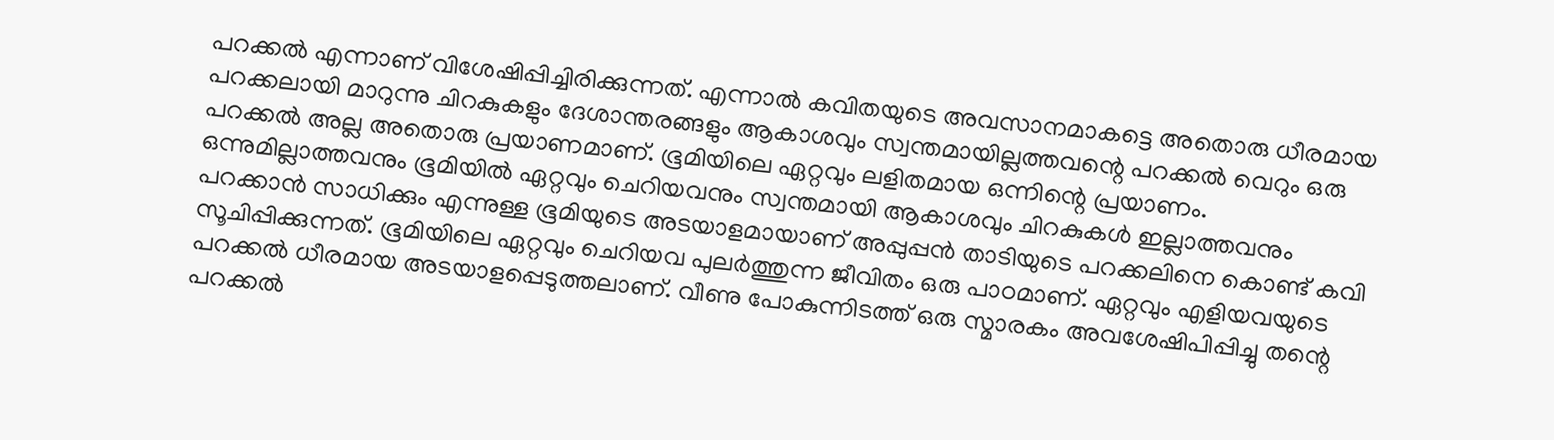പറക്കൽ എന്നാണ് വിശേഷിപ്പിച്ചിരിക്കുന്നത്. എന്നാൽ കവിതയുടെ അവസാനമാകട്ടെ അതൊരു ധീരമായ പറക്കലായി മാറുന്നു ചിറകുകളും ദേശാന്തരങ്ങളും ആകാശവും സ്വന്തമായില്ലത്തവന്റെ പറക്കൽ വെറും ഒരു പറക്കൽ അല്ല അതൊരു പ്രയാണമാണ്. ഭൂമിയിലെ ഏറ്റവും ലളിതമായ ഒന്നിന്റെ പ്രയാണം. ഒന്നുമില്ലാത്തവനും ഭൂമിയിൽ ഏറ്റവും ചെറിയവനും സ്വന്തമായി ആകാശവും ചിറകുകൾ ഇല്ലാത്തവനും പറക്കാൻ സാധിക്കും എന്നുള്ള ഭൂമിയുടെ അടയാളമായാണ് അപ്പുപ്പൻ താടിയുടെ പറക്കലിനെ കൊണ്ട് കവി സൂചിപ്പിക്കുന്നത്. ഭൂമിയിലെ ഏറ്റവും ചെറിയവ പുലർത്തുന്ന ജീവിതം ഒരു പാഠമാണ്. ഏറ്റവും എളിയവയുടെ പറക്കൽ ധീരമായ അടയാളപ്പെടുത്തലാണ്. വീണു പോകുന്നിടത്ത് ഒരു സ്മാരകം അവശേഷിപിപ്പിച്ചു തന്റെ പറക്കൽ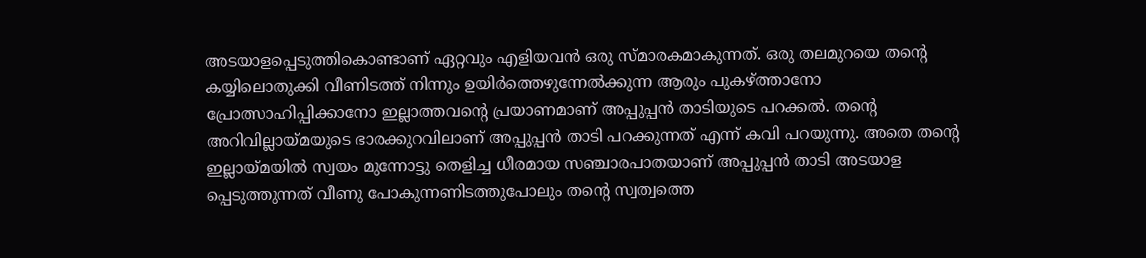അടയാളപ്പെടുത്തികൊണ്ടാണ് ഏറ്റവും എളിയവൻ ഒരു സ്മാരകമാകുന്നത്. ഒരു തലമുറയെ തന്റെ കയ്യിലൊതുക്കി വീണിടത്ത് നിന്നും ഉയിർത്തെഴുന്നേൽക്കുന്ന ആരും പുകഴ്ത്താനോ പ്രോത്സാഹിപ്പിക്കാനോ ഇല്ലാത്തവന്റെ പ്രയാണമാണ് അപ്പുപ്പൻ താടിയുടെ പറക്കൽ. തന്റെ അറിവില്ലായ്മയുടെ ഭാരക്കുറവിലാണ് അപ്പുപ്പൻ താടി പറക്കുന്നത് എന്ന് കവി പറയുന്നു. അതെ തന്റെ ഇല്ലായ്മയിൽ സ്വയം മുന്നോട്ടു തെളിച്ച ധീരമായ സഞ്ചാരപാതയാണ് അപ്പുപ്പൻ താടി അടയാള പ്പെടുത്തുന്നത് വീണു പോകുന്നണിടത്തുപോലും തന്റെ സ്വത്വത്തെ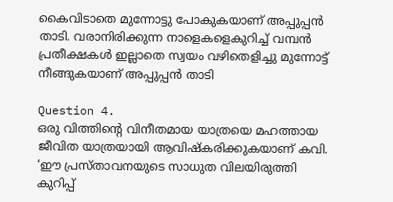കൈവിടാതെ മുന്നോട്ടു പോകുകയാണ് അപ്പുപ്പൻ താടി. വരാനിരിക്കുന്ന നാളെകളെകുറിച്ച് വമ്പൻ പ്രതീക്ഷകൾ ഇല്ലാതെ സ്വയം വഴിതെളിച്ചു മുന്നോട്ട് നീങ്ങുകയാണ് അപ്പുപ്പൻ താടി

Question 4.
ഒരു വിത്തിന്റെ വിനീതമായ യാത്രയെ മഹത്തായ ജീവിത യാത്രയായി ആവിഷ്കരിക്കുകയാണ് കവി. ‘ഈ പ്രസ്താവനയുടെ സാധുത വിലയിരുത്തി കുറിപ്പ്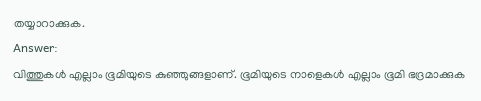തയ്യാറാക്കുക.
Answer:
വിത്തുകൾ എല്ലാം ഭൂമിയുടെ കുഞ്ഞുങ്ങളാണ്. ഭൂമിയുടെ നാളെകൾ എല്ലാം ഭൂമി ഭദ്രമാക്കുക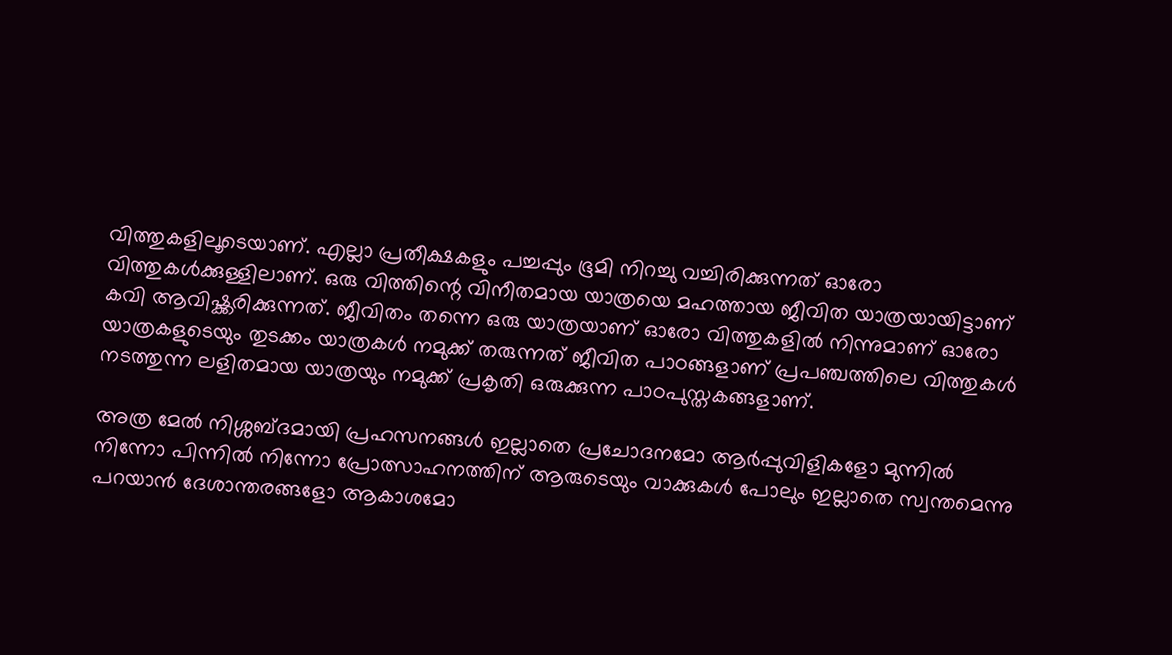വിത്തുകളിലൂടെയാണ്. എല്ലാ പ്രതീക്ഷകളും പച്ചപ്പും ഭൂമി നിറച്ചു വച്ചിരിക്കുന്നത് ഓരോ വിത്തുകൾക്കുള്ളിലാണ്. ഒരു വിത്തിന്റെ വിനീതമായ യാത്രയെ മഹത്തായ ജീവിത യാത്രയായിട്ടാണ് കവി ആവിഷ്ക്കരിക്കുന്നത്. ജീവിതം തന്നെ ഒരു യാത്രയാണ് ഓരോ വിത്തുകളിൽ നിന്നുമാണ് ഓരോ യാത്രകളുടെയും തുടക്കം യാത്രകൾ നമുക്ക് തരുന്നത് ജീവിത പാഠങ്ങളാണ് പ്രപഞ്ചത്തിലെ വിത്തുകൾ നടത്തുന്ന ലളിതമായ യാത്രയും നമുക്ക് പ്രകൃതി ഒരുക്കുന്ന പാഠപുസ്തകങ്ങളാണ്.

അത്ര മേൽ നിശ്ശബ്ദമായി പ്രഹസനങ്ങൾ ഇല്ലാതെ പ്രചോദനമോ ആർപ്പുവിളികളോ മുന്നിൽ നിന്നോ പിന്നിൽ നിന്നോ പ്രോത്സാഹനത്തിന് ആരുടെയും വാക്കുകൾ പോലും ഇല്ലാതെ സ്വന്തമെന്നു പറയാൻ ദേശാന്തരങ്ങളോ ആകാശമോ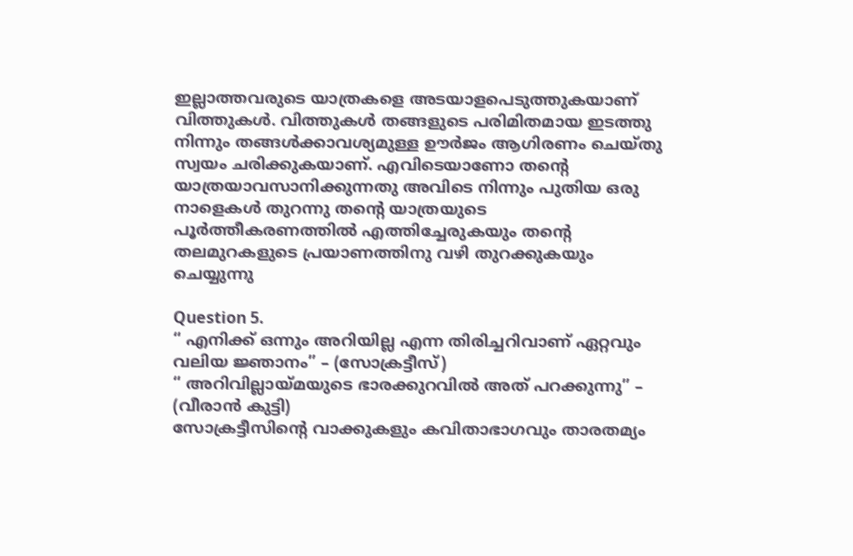ഇല്ലാത്തവരുടെ യാത്രകളെ അടയാളപെടുത്തുകയാണ് വിത്തുകൾ. വിത്തുകൾ തങ്ങളുടെ പരിമിതമായ ഇടത്തു നിന്നും തങ്ങൾക്കാവശ്യമുള്ള ഊർജം ആഗിരണം ചെയ്തു സ്വയം ചരിക്കുകയാണ്. എവിടെയാണോ തന്റെ യാത്രയാവസാനിക്കുന്നതു അവിടെ നിന്നും പുതിയ ഒരു നാളെകൾ തുറന്നു തന്റെ യാത്രയുടെ പൂർത്തീകരണത്തിൽ എത്തിച്ചേരുകയും തന്റെ തലമുറകളുടെ പ്രയാണത്തിനു വഴി തുറക്കുകയും ചെയ്യുന്നു

Question 5.
“ എനിക്ക് ഒന്നും അറിയില്ല എന്ന തിരിച്ചറിവാണ് ഏറ്റവും വലിയ ജ്ഞാനം” – (സോക്രട്ടീസ്)
“ അറിവില്ലായ്മയുടെ ഭാരക്കുറവിൽ അത് പറക്കുന്നു” – (വീരാൻ കുട്ടി)
സോക്രട്ടീസിന്റെ വാക്കുകളും കവിതാഭാഗവും താരതമ്യം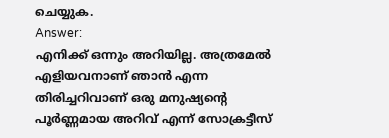ചെയ്യുക.
Answer:
എനിക്ക് ഒന്നും അറിയില്ല. അത്രമേൽ എളിയവനാണ് ഞാൻ എന്ന തിരിച്ചറിവാണ് ഒരു മനുഷ്യന്റെ പൂർണ്ണമായ അറിവ് എന്ന് സോക്രട്ടീസ്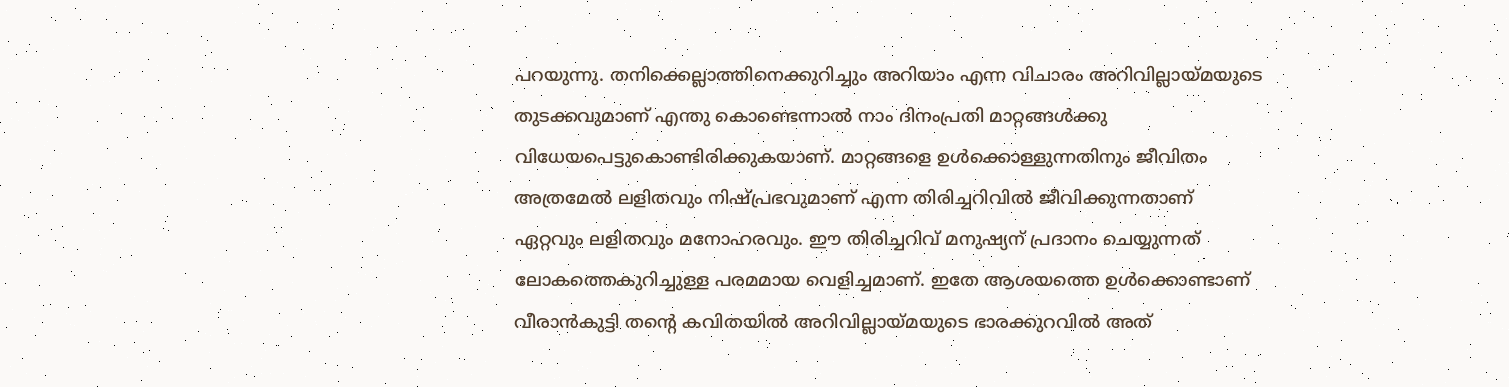പറയുന്നു. തനിക്കെല്ലാത്തിനെക്കുറിച്ചും അറിയാം എന്ന വിചാരം അറിവില്ലായ്മയുടെ തുടക്കവുമാണ് എന്തു കൊണ്ടെന്നാൽ നാം ദിനംപ്രതി മാറ്റങ്ങൾക്കു വിധേയപെട്ടുകൊണ്ടിരിക്കുകയാണ്. മാറ്റങ്ങളെ ഉൾക്കൊള്ളുന്നതിനും ജീവിതം അത്രമേൽ ലളിതവും നിഷ്പ്രഭവുമാണ് എന്ന തിരിച്ചറിവിൽ ജീവിക്കുന്നതാണ് ഏറ്റവും ലളിതവും മനോഹരവും. ഈ തിരിച്ചറിവ് മനുഷ്യന് പ്രദാനം ചെയ്യുന്നത് ലോകത്തെകുറിച്ചുള്ള പരമമായ വെളിച്ചമാണ്. ഇതേ ആശയത്തെ ഉൾക്കൊണ്ടാണ് വീരാൻകുട്ടി തന്റെ കവിതയിൽ അറിവില്ലായ്മയുടെ ഭാരക്കുറവിൽ അത്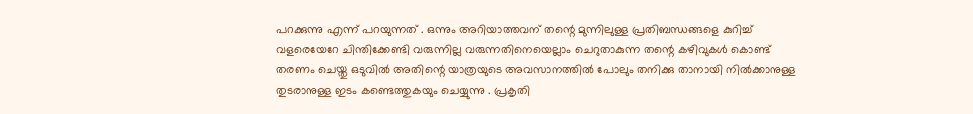പറക്കുന്നു എന്ന് പറയുന്നത് . ഒന്നും അറിയാത്തവന് തന്റെ മുന്നിലുള്ള പ്രതിബന്ധങ്ങളെ കുറിച്ച് വളരെയേറേ ചിന്തിക്കേണ്ടി വരുന്നില്ല വരുന്നതിനെയെല്ലാം ചെറുതാകുന്ന തന്റെ കഴിവുകൾ കൊണ്ട് തരണം ചെയ്തു ഒടുവിൽ അതിന്റെ യാത്രയുടെ അവസാനത്തിൽ പോലും തനിക്കു താനായി നിൽക്കാനുള്ള തുടരാനുള്ള ഇടം കണ്ടെത്തുകയും ചെയ്യുന്നു . പ്രകൃതി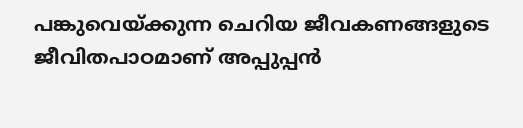പങ്കുവെയ്ക്കുന്ന ചെറിയ ജീവകണങ്ങളുടെ ജീവിതപാഠമാണ് അപ്പുപ്പൻ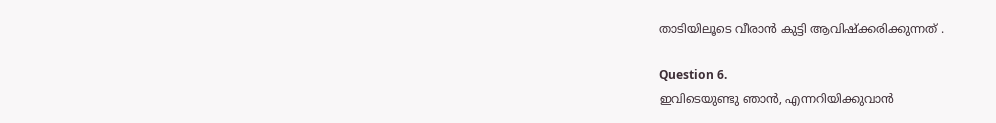താടിയിലൂടെ വീരാൻ കുട്ടി ആവിഷ്ക്കരിക്കുന്നത് .

Question 6.
ഇവിടെയുണ്ടു ഞാൻ, എന്നറിയിക്കുവാൻ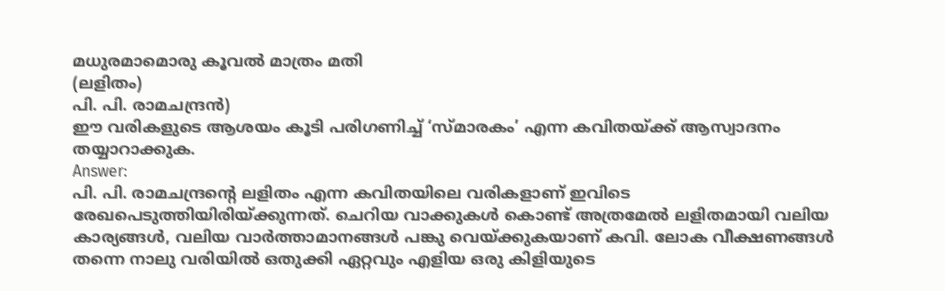മധുരമാമൊരു കൂവൽ മാത്രം മതി
(ലളിതം)
പി. പി. രാമചന്ദ്രൻ)
ഈ വരികളുടെ ആശയം കൂടി പരിഗണിച്ച് ‘സ്മാരകം’ എന്ന കവിതയ്ക്ക് ആസ്വാദനം തയ്യാറാക്കുക.
Answer:
പി. പി. രാമചന്ദ്രന്റെ ലളിതം എന്ന കവിതയിലെ വരികളാണ് ഇവിടെ രേഖപെടുത്തിയിരിയ്ക്കുന്നത്. ചെറിയ വാക്കുകൾ കൊണ്ട് അത്രമേൽ ലളിതമായി വലിയ കാര്യങ്ങൾ, വലിയ വാർത്താമാനങ്ങൾ പങ്കു വെയ്ക്കുകയാണ് കവി. ലോക വീക്ഷണങ്ങൾ തന്നെ നാലു വരിയിൽ ഒതുക്കി ഏറ്റവും എളിയ ഒരു കിളിയുടെ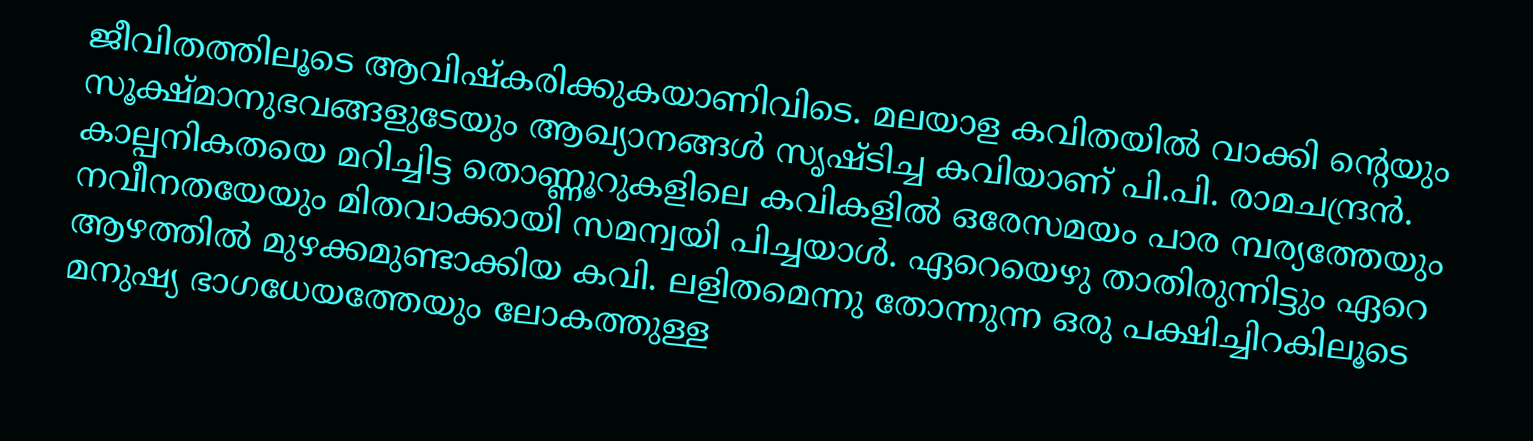ജീവിതത്തിലൂടെ ആവിഷ്കരിക്കുകയാണിവിടെ. മലയാള കവിതയിൽ വാക്കി ന്റെയും സൂക്ഷ്മാനുഭവങ്ങളുടേയും ആഖ്യാനങ്ങൾ സൃഷ്ടിച്ച കവിയാണ് പി.പി. രാമചന്ദ്രൻ. കാല്പനികതയെ മറിച്ചിട്ട തൊണ്ണൂറുകളിലെ കവികളിൽ ഒരേസമയം പാര മ്പര്യത്തേയും നവീനതയേയും മിതവാക്കായി സമന്വയി പിച്ചയാൾ. ഏറെയെഴു താതിരുന്നിട്ടും ഏറെ ആഴത്തിൽ മുഴക്കമുണ്ടാക്കിയ കവി. ലളിതമെന്നു തോന്നുന്ന ഒരു പക്ഷിച്ചിറകിലൂടെ മനുഷ്യ ഭാഗധേയത്തേയും ലോകത്തുള്ള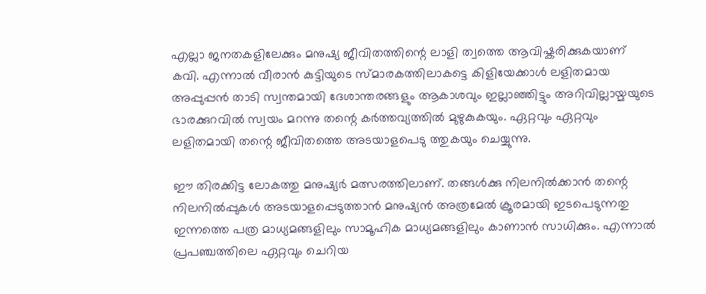എല്ലാ ജനതകളിലേക്കും മനുഷ്യ ജീവിതത്തിന്റെ ലാളി ത്വത്തെ ആവിഷ്കരിക്കുകയാണ് കവി. എന്നാൽ വീരാൻ കുട്ടിയുടെ സ്മാരകത്തിലാകട്ടെ കിളിയേക്കാൾ ലളിതമായ അപ്പുപ്പൻ താടി സ്വന്തമായി ദേശാന്തരങ്ങളും ആകാശവും ഇല്ലാഞ്ഞിട്ടും അറിവില്ലായ്മയുടെ ഭാരക്കുറവിൽ സ്വയം മറന്നു തന്റെ കർത്തവ്യത്തിൽ മുഴുകുകയും. ഏറ്റവും ഏറ്റവും ലളിതമായി തന്റെ ജീവിതത്തെ അടയാളപെടു ത്തുകയും ചെയ്യുന്നു.

ഈ തിരക്കിട്ട ലോകത്തു മനുഷ്യർ മത്സരത്തിലാണ്. തങ്ങൾക്കു നിലനിൽക്കാൻ തന്റെ നിലനിൽപ്പുകൾ അടയാളപ്പെടുത്താൻ മനുഷ്യൻ അത്രമേൽ ക്രൂരമായി ഇടപെടുന്നതു ഇന്നത്തെ പത്ര മാധ്യമങ്ങളിലും സാമൂഹിക മാധ്യമങ്ങളിലും കാണാൻ സാധിക്കും. എന്നാൽ പ്രപഞ്ചത്തിലെ ഏറ്റവും ചെറിയ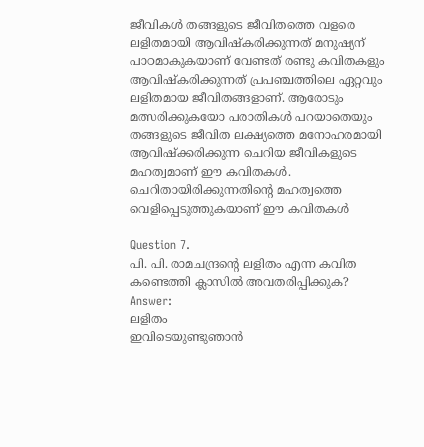ജീവികൾ തങ്ങളുടെ ജീവിതത്തെ വളരെ ലളിതമായി ആവിഷ്കരിക്കുന്നത് മനുഷ്യന് പാഠമാകുകയാണ് വേണ്ടത് രണ്ടു കവിതകളും ആവിഷ്കരിക്കുന്നത് പ്രപഞ്ചത്തിലെ ഏറ്റവും ലളിതമായ ജീവിതങ്ങളാണ്. ആരോടും മത്സരിക്കുകയോ പരാതികൾ പറയാതെയും തങ്ങളുടെ ജീവിത ലക്ഷ്യത്തെ മനോഹരമായി ആവിഷ്ക്കരിക്കുന്ന ചെറിയ ജീവികളുടെ മഹത്വമാണ് ഈ കവിതകൾ. ചെറിതായിരിക്കുന്നതിന്റെ മഹത്വത്തെ വെളിപ്പെടുത്തുകയാണ് ഈ കവിതകൾ

Question 7.
പി. പി. രാമചന്ദ്രന്റെ ലളിതം എന്ന കവിത കണ്ടെത്തി ക്ലാസിൽ അവതരിപ്പിക്കുക?
Answer:
ലളിതം
ഇവിടെയുണ്ടുഞാൻ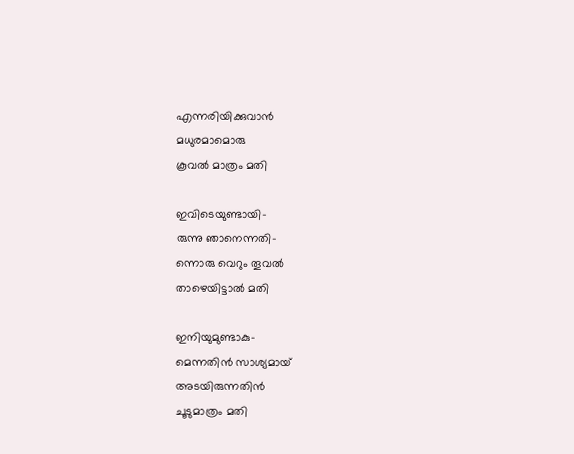എന്നരിയിക്കുവാൻ
മധുരമാമൊരു
കൂവൽ മാത്രം മതി

ഇവിടെയുണ്ടായി-
രുന്നു ഞാനെന്നതി-
ന്നൊരു വെറും തൂവൽ
താഴെയിട്ടാൽ മതി

ഇനിയുമുണ്ടാകു-
മെന്നതിൻ സാശ്യമായ്
അടയിരുന്നതിൻ
ചൂടുമാത്രം മതി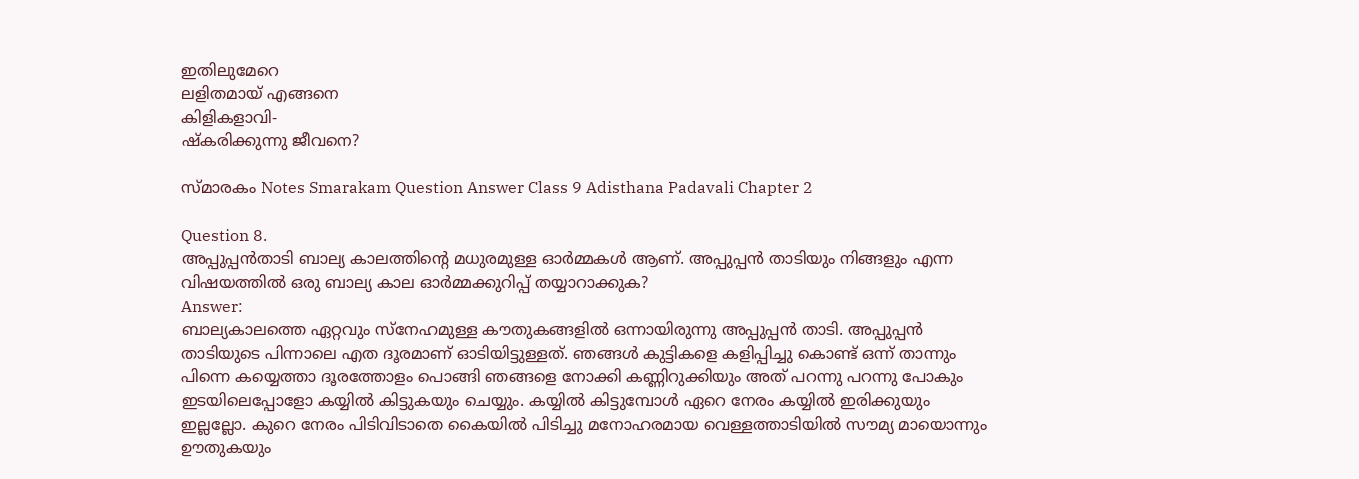ഇതിലുമേറെ
ലളിതമായ് എങ്ങനെ
കിളികളാവി-
ഷ്കരിക്കുന്നു ജീവനെ?

സ്മാരകം Notes Smarakam Question Answer Class 9 Adisthana Padavali Chapter 2

Question 8.
അപ്പുപ്പൻതാടി ബാല്യ കാലത്തിന്റെ മധുരമുള്ള ഓർമ്മകൾ ആണ്. അപ്പുപ്പൻ താടിയും നിങ്ങളും എന്ന വിഷയത്തിൽ ഒരു ബാല്യ കാല ഓർമ്മക്കുറിപ്പ് തയ്യാറാക്കുക?
Answer:
ബാല്യകാലത്തെ ഏറ്റവും സ്നേഹമുള്ള കൗതുകങ്ങളിൽ ഒന്നായിരുന്നു അപ്പുപ്പൻ താടി. അപ്പുപ്പൻ താടിയുടെ പിന്നാലെ എത ദൂരമാണ് ഓടിയിട്ടുള്ളത്. ഞങ്ങൾ കുട്ടികളെ കളിപ്പിച്ചു കൊണ്ട് ഒന്ന് താന്നും പിന്നെ കയ്യെത്താ ദൂരത്തോളം പൊങ്ങി ഞങ്ങളെ നോക്കി കണ്ണിറുക്കിയും അത് പറന്നു പറന്നു പോകും ഇടയിലെപ്പോളോ കയ്യിൽ കിട്ടുകയും ചെയ്യും. കയ്യിൽ കിട്ടുമ്പോൾ ഏറെ നേരം കയ്യിൽ ഇരിക്കുയും ഇല്ലല്ലോ. കുറെ നേരം പിടിവിടാതെ കൈയിൽ പിടിച്ചു മനോഹരമായ വെള്ളത്താടിയിൽ സൗമ്യ മായൊന്നും ഊതുകയും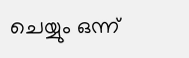ചെയ്യും ഒന്ന്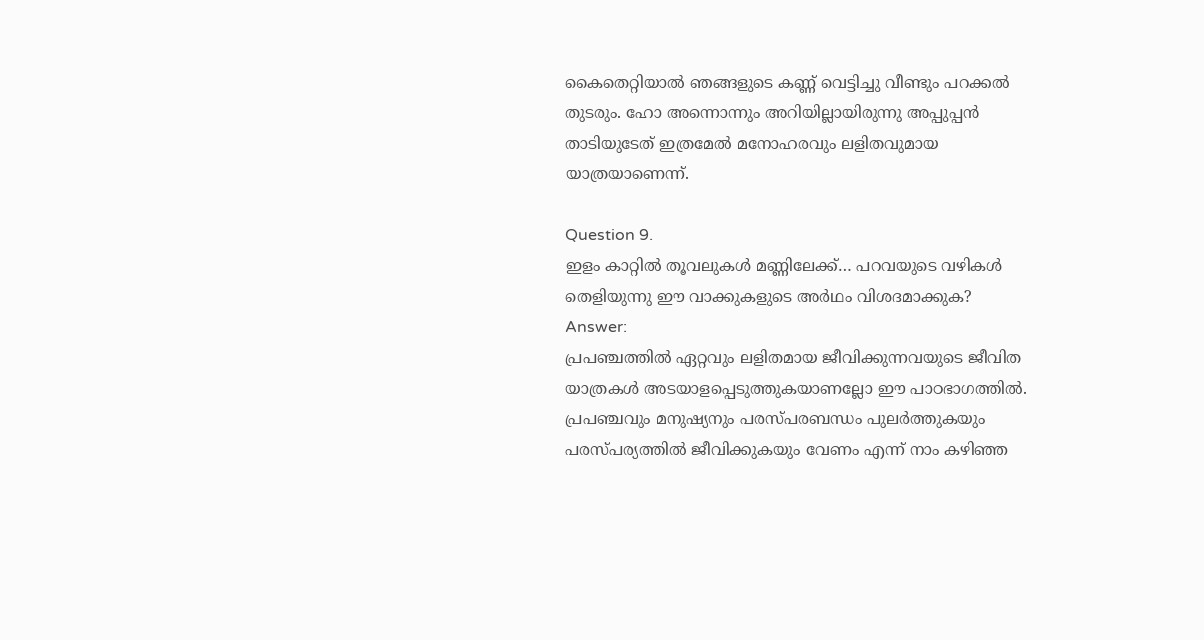കൈതെറ്റിയാൽ ഞങ്ങളുടെ കണ്ണ് വെട്ടിച്ചു വീണ്ടും പറക്കൽ തുടരും. ഹോ അന്നൊന്നും അറിയില്ലായിരുന്നു അപ്പുപ്പൻ താടിയുടേത് ഇത്രമേൽ മനോഹരവും ലളിതവുമായ യാത്രയാണെന്ന്.

Question 9.
ഇളം കാറ്റിൽ തൂവലുകൾ മണ്ണിലേക്ക്… പറവയുടെ വഴികൾ തെളിയുന്നു ഈ വാക്കുകളുടെ അർഥം വിശദമാക്കുക?
Answer:
പ്രപഞ്ചത്തിൽ ഏറ്റവും ലളിതമായ ജീവിക്കുന്നവയുടെ ജീവിത യാത്രകൾ അടയാളപ്പെടുത്തുകയാണല്ലോ ഈ പാഠഭാഗത്തിൽ. പ്രപഞ്ചവും മനുഷ്യനും പരസ്പരബന്ധം പുലർത്തുകയും പരസ്പര്യത്തിൽ ജീവിക്കുകയും വേണം എന്ന് നാം കഴിഞ്ഞ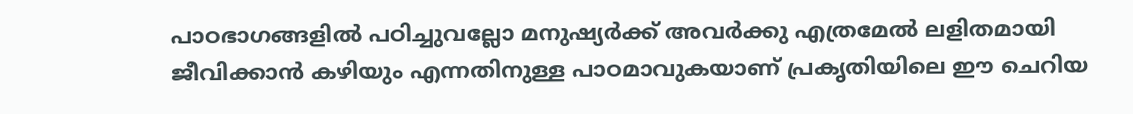പാഠഭാഗങ്ങളിൽ പഠിച്ചുവല്ലോ മനുഷ്യർക്ക് അവർക്കു എത്രമേൽ ലളിതമായി ജീവിക്കാൻ കഴിയും എന്നതിനുള്ള പാഠമാവുകയാണ് പ്രകൃതിയിലെ ഈ ചെറിയ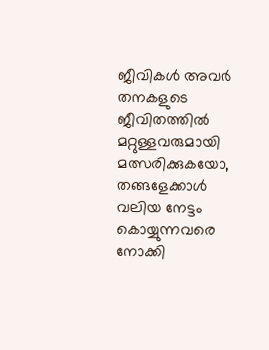ജീവികൾ അവർ തനകളുടെ ജീവിതത്തിൽ മറ്റുള്ളവരുമായി മത്സരിക്കുകയോ, തങ്ങളേക്കാൾ വലിയ നേട്ടം കൊയ്യുന്നവരെ നോക്കി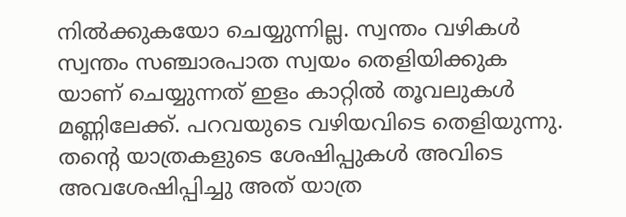നിൽക്കുകയോ ചെയ്യുന്നില്ല. സ്വന്തം വഴികൾ സ്വന്തം സഞ്ചാരപാത സ്വയം തെളിയിക്കുക യാണ് ചെയ്യുന്നത് ഇളം കാറ്റിൽ തൂവലുകൾ മണ്ണിലേക്ക്. പറവയുടെ വഴിയവിടെ തെളിയുന്നു. തന്റെ യാത്രകളുടെ ശേഷിപ്പുകൾ അവിടെ അവശേഷിപ്പിച്ചു അത് യാത്ര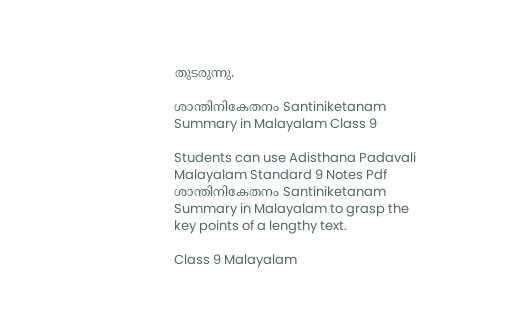തുടരുന്നു.

ശാന്തിനികേതനം Santiniketanam Summary in Malayalam Class 9

Students can use Adisthana Padavali Malayalam Standard 9 Notes Pdf ശാന്തിനികേതനം Santiniketanam Summary in Malayalam to grasp the key points of a lengthy text.

Class 9 Malayalam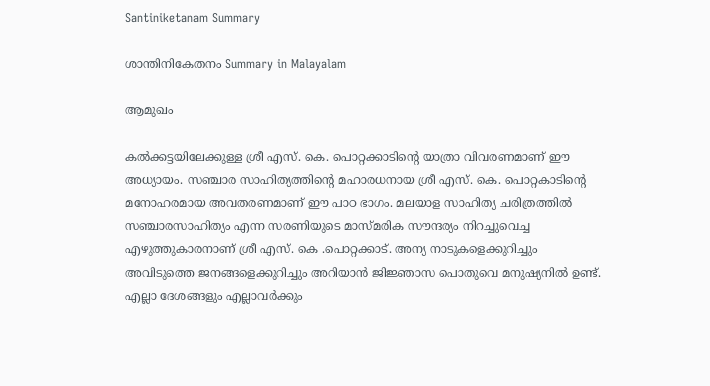Santiniketanam Summary

ശാന്തിനികേതനം Summary in Malayalam

ആമുഖം

കൽക്കട്ടയിലേക്കുള്ള ശ്രീ എസ്. കെ. പൊറ്റക്കാടിന്റെ യാത്രാ വിവരണമാണ് ഈ അധ്യായം. സഞ്ചാര സാഹിത്യത്തിന്റെ മഹാരധനായ ശ്രീ എസ്. കെ. പൊറ്റകാടിന്റെ മനോഹരമായ അവതരണമാണ് ഈ പാഠ ഭാഗം. മലയാള സാഹിത്യ ചരിത്രത്തിൽ സഞ്ചാരസാഹിത്യം എന്ന സരണിയുടെ മാസ്മരിക സൗന്ദര്യം നിറച്ചുവെച്ച എഴുത്തുകാരനാണ് ശ്രീ എസ്. കെ .പൊറ്റക്കാട്. അന്യ നാടുകളെക്കുറിച്ചും അവിടുത്തെ ജനങ്ങളെക്കുറിച്ചും അറിയാൻ ജിജ്ഞാസ പൊതുവെ മനുഷ്യനിൽ ഉണ്ട്. എല്ലാ ദേശങ്ങളും എല്ലാവർക്കും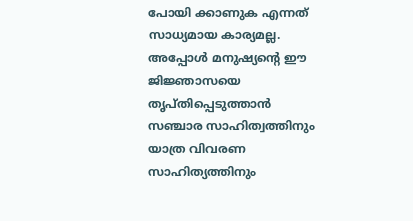പോയി ക്കാണുക എന്നത് സാധ്യമായ കാര്യമല്ല. അപ്പോൾ മനുഷ്യന്റെ ഈ ജിജ്ഞാസയെ തൃപ്തിപ്പെടുത്താൻ സഞ്ചാര സാഹിത്വത്തിനും യാത്ര വിവരണ സാഹിത്യത്തിനും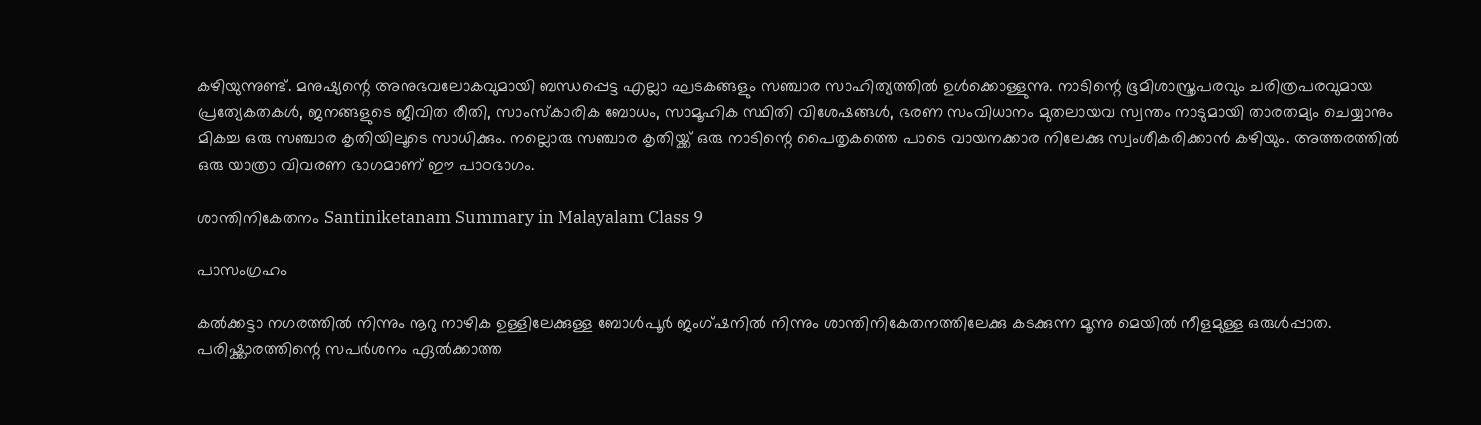കഴിയുന്നുണ്ട്. മനുഷ്യന്റെ അനുഭവലോകവുമായി ബന്ധപ്പെട്ട എല്ലാ ഘടകങ്ങളും സഞ്ചാര സാഹിത്യത്തിൽ ഉൾക്കൊള്ളുന്നു. നാടിന്റെ ഭൂമിശാസ്ത്രപരവും ചരിത്രപരവുമായ പ്രത്യേകതകൾ, ജനങ്ങളുടെ ജീവിത രീതി, സാംസ്കാരിക ബോധം, സാമൂഹിക സ്ഥിതി വിശേഷങ്ങൾ, ഭരണ സംവിധാനം മുതലായവ സ്വന്തം നാടുമായി താരതമ്യം ചെയ്യാനും മികച്ച ഒരു സഞ്ചാര കൃതിയിലൂടെ സാധിക്കും. നല്ലൊരു സഞ്ചാര കൃതിയ്ക്ക് ഒരു നാടിന്റെ പൈതൃകത്തെ പാടെ വായനക്കാര നിലേക്കു സ്വംശീകരിക്കാൻ കഴിയും. അത്തരത്തിൽ ഒരു യാത്രാ വിവരണ ഭാഗമാണ് ഈ പാഠഭാഗം.

ശാന്തിനികേതനം Santiniketanam Summary in Malayalam Class 9

പാസംഗ്രഹം

കൽക്കട്ടാ നഗരത്തിൽ നിന്നും നൂറു നാഴിക ഉള്ളിലേക്കുള്ള ബോൾപൂർ ജംഗ്ഷനിൽ നിന്നും ശാന്തിനികേതനത്തിലേക്കു കടക്കുന്ന മൂന്നു മെയിൽ നീളമുള്ള ഒരുൾപ്പാത. പരിഷ്ക്കാരത്തിന്റെ സപർശനം ഏൽക്കാത്ത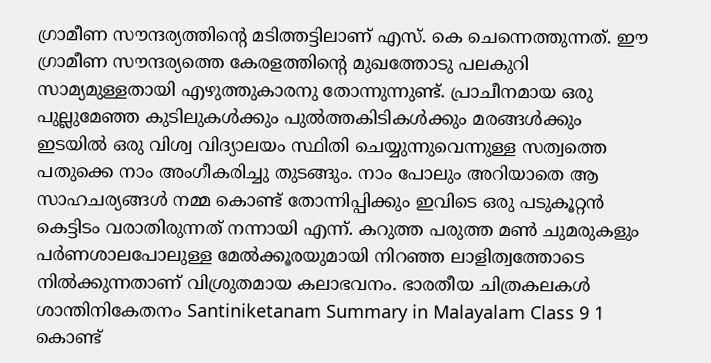ഗ്രാമീണ സൗന്ദര്യത്തിന്റെ മടിത്തട്ടിലാണ് എസ്. കെ ചെന്നെത്തുന്നത്. ഈ ഗ്രാമീണ സൗന്ദര്യത്തെ കേരളത്തിന്റെ മുഖത്തോടു പലകുറി സാമ്യമുള്ളതായി എഴുത്തുകാരനു തോന്നുന്നുണ്ട്. പ്രാചീനമായ ഒരു പുല്ലുമേഞ്ഞ കുടിലുകൾക്കും പുൽത്തകിടികൾക്കും മരങ്ങൾക്കും ഇടയിൽ ഒരു വിശ്വ വിദ്യാലയം സ്ഥിതി ചെയ്യുന്നുവെന്നുള്ള സത്വത്തെ പതുക്കെ നാം അംഗീകരിച്ചു തുടങ്ങും. നാം പോലും അറിയാതെ ആ സാഹചര്യങ്ങൾ നമ്മ കൊണ്ട് തോന്നിപ്പിക്കും ഇവിടെ ഒരു പടുകൂറ്റൻ കെട്ടിടം വരാതിരുന്നത് നന്നായി എന്ന്. കറുത്ത പരുത്ത മൺ ചുമരുകളും പർണശാലപോലുള്ള മേൽക്കൂരയുമായി നിറഞ്ഞ ലാളിത്വത്തോടെ നിൽക്കുന്നതാണ് വിശ്രുതമായ കലാഭവനം. ഭാരതീയ ചിത്രകലകൾ
ശാന്തിനികേതനം Santiniketanam Summary in Malayalam Class 9 1
കൊണ്ട്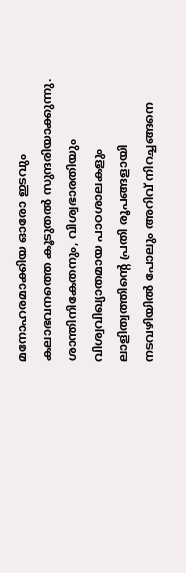മനോഹരമാക്കിയ ഓരോ ഇടവും കലാഭവനത്തെ കൂടുതൽ സുന്ദരിയാക്കുന്നു. ശാന്തിനികേതനും, വിശ്വഭാരതിയും വിശ്വവിഖ്യാതമായ പാഠശാലകളും ലാളിത്വത്തിന്റെ പ്രതി രൂപങ്ങളായി നടവഴിയിൽ പോലും അറിവ് നിറച്ചങ്ങനെ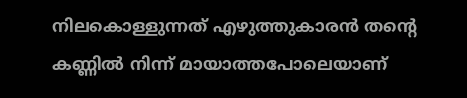നിലകൊള്ളുന്നത് എഴുത്തുകാരൻ തന്റെ കണ്ണിൽ നിന്ന് മായാത്തപോലെയാണ്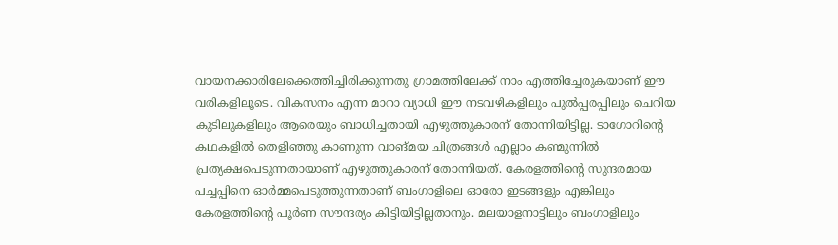വായനക്കാരിലേക്കെത്തിച്ചിരിക്കുന്നതു ഗ്രാമത്തിലേക്ക് നാം എത്തിച്ചേരുകയാണ് ഈ വരികളിലൂടെ. വികസനം എന്ന മാറാ വ്യാധി ഈ നടവഴികളിലും പുൽപ്പരപ്പിലും ചെറിയ കുടിലുകളിലും ആരെയും ബാധിച്ചതായി എഴുത്തുകാരന് തോന്നിയിട്ടില്ല. ടാഗോറിന്റെ കഥകളിൽ തെളിഞ്ഞു കാണുന്ന വാങ്മയ ചിത്രങ്ങൾ എല്ലാം കണ്മുന്നിൽ പ്രത്യക്ഷപെടുന്നതായാണ് എഴുത്തുകാരന് തോന്നിയത്. കേരളത്തിന്റെ സുന്ദരമായ പച്ചപ്പിനെ ഓർമ്മപെടുത്തുന്നതാണ് ബംഗാളിലെ ഓരോ ഇടങ്ങളും എങ്കിലും കേരളത്തിന്റെ പൂർണ സൗന്ദര്യം കിട്ടിയിട്ടില്ലതാനും. മലയാളനാട്ടിലും ബംഗാളിലും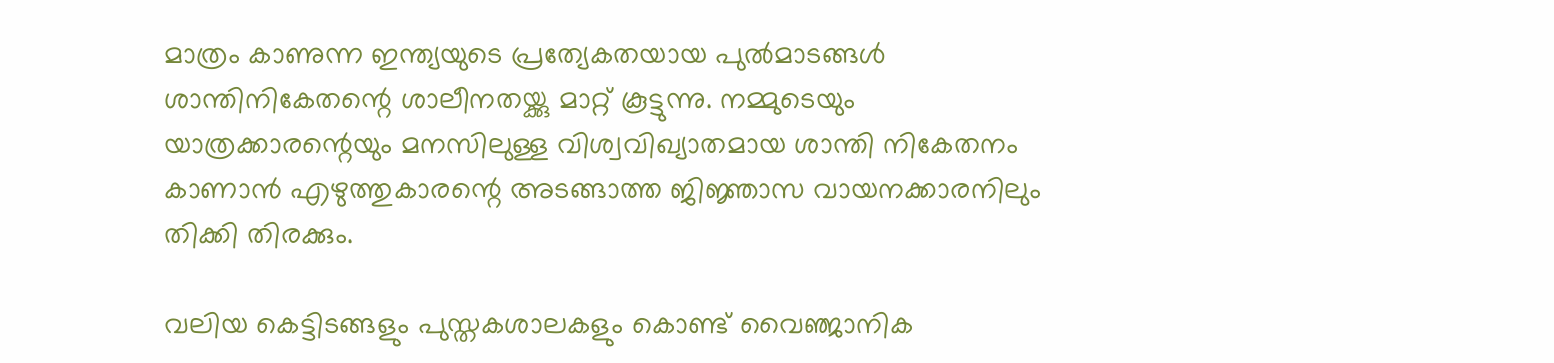മാത്രം കാണുന്ന ഇന്ത്യയുടെ പ്രത്യേകതയായ പുൽമാടങ്ങൾ ശാന്തിനികേതന്റെ ശാലീനതയ്ക്കു മാറ്റ് കൂട്ടുന്നു. നമ്മുടെയും യാത്രക്കാരന്റെയും മനസിലുള്ള വിശ്വവിഖ്യാതമായ ശാന്തി നികേതനം കാണാൻ എഴുത്തുകാരന്റെ അടങ്ങാത്ത ജിജ്ഞാസ വായനക്കാരനിലും തിക്കി തിരക്കും.

വലിയ കെട്ടിടങ്ങളും പുസ്തകശാലകളും കൊണ്ട് വൈഞ്ജാനിക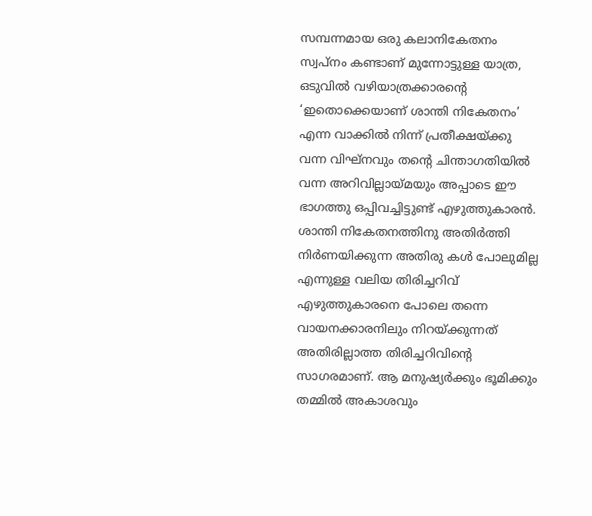സമ്പന്നമായ ഒരു കലാനികേതനം സ്വപ്നം കണ്ടാണ് മുന്നോട്ടുള്ള യാത്ര, ഒടുവിൽ വഴിയാത്രക്കാരന്റെ ‘ഇതൊക്കെയാണ് ശാന്തി നികേതനം’ എന്ന വാക്കിൽ നിന്ന് പ്രതീക്ഷയ്ക്കു വന്ന വിഘ്നവും തന്റെ ചിന്താഗതിയിൽ വന്ന അറിവില്ലായ്മയും അപ്പാടെ ഈ ഭാഗത്തു ഒപ്പിവച്ചിട്ടുണ്ട് എഴുത്തുകാരൻ. ശാന്തി നികേതനത്തിനു അതിർത്തി നിർണയിക്കുന്ന അതിരു കൾ പോലുമില്ല എന്നുള്ള വലിയ തിരിച്ചറിവ് എഴുത്തുകാരനെ പോലെ തന്നെ വായനക്കാരനിലും നിറയ്ക്കുന്നത് അതിരില്ലാത്ത തിരിച്ചറിവിന്റെ സാഗരമാണ്. ആ മനുഷ്യർക്കും ഭൂമിക്കും തമ്മിൽ അകാശവും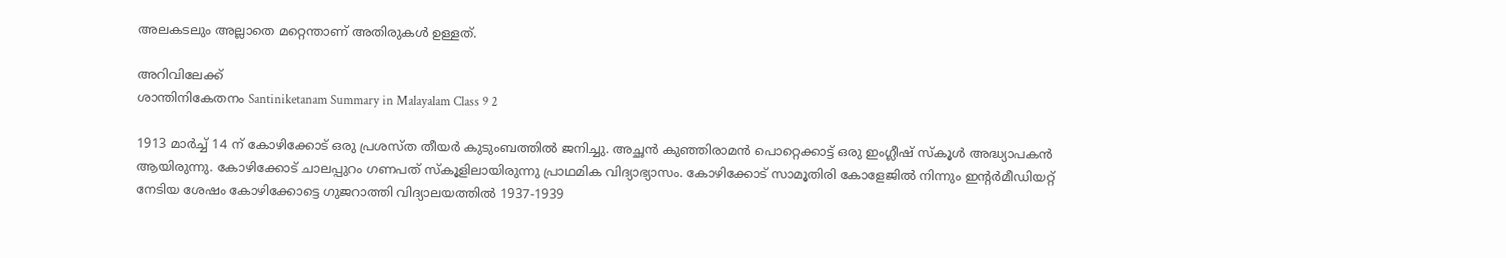അലകടലും അല്ലാതെ മറ്റെന്താണ് അതിരുകൾ ഉള്ളത്.

അറിവിലേക്ക്
ശാന്തിനികേതനം Santiniketanam Summary in Malayalam Class 9 2

1913 മാർച്ച് 14 ന് കോഴിക്കോട് ഒരു പ്രശസ്ത തീയർ കുടുംബത്തിൽ ജനിച്ചു. അച്ഛൻ കുഞ്ഞിരാമൻ പൊറ്റെക്കാട്ട് ഒരു ഇംഗ്ലീഷ് സ്കൂൾ അദ്ധ്യാപകൻ ആയിരുന്നു. കോഴിക്കോട് ചാലപ്പുറം ഗണപത് സ്കൂളിലായിരുന്നു പ്രാഥമിക വിദ്യാഭ്യാസം. കോഴിക്കോട് സാമൂതിരി കോളേജിൽ നിന്നും ഇന്റർമീഡിയറ്റ് നേടിയ ശേഷം കോഴിക്കോട്ടെ ഗുജറാത്തി വിദ്യാലയത്തിൽ 1937-1939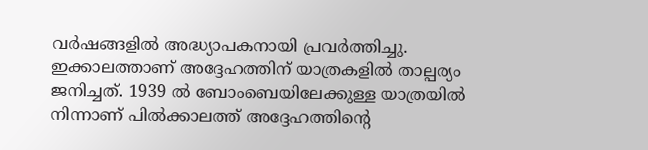വർഷങ്ങളിൽ അദ്ധ്യാപകനായി പ്രവർത്തിച്ചു. ഇക്കാലത്താണ് അദ്ദേഹത്തിന് യാത്രകളിൽ താല്പര്യം ജനിച്ചത്. 1939 ൽ ബോംബെയിലേക്കുള്ള യാത്രയിൽ നിന്നാണ് പിൽക്കാലത്ത് അദ്ദേഹത്തിന്റെ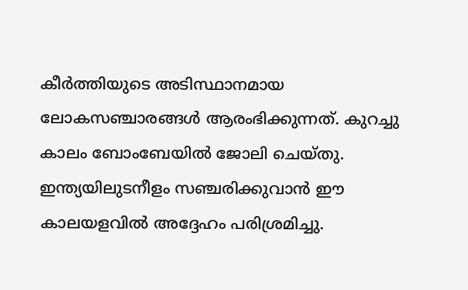കീർത്തിയുടെ അടിസ്ഥാനമായ ലോകസഞ്ചാരങ്ങൾ ആരംഭിക്കുന്നത്. കുറച്ചു കാലം ബോംബേയിൽ ജോലി ചെയ്തു. ഇന്ത്യയിലുടനീളം സഞ്ചരിക്കുവാൻ ഈ കാലയളവിൽ അദ്ദേഹം പരിശ്രമിച്ചു.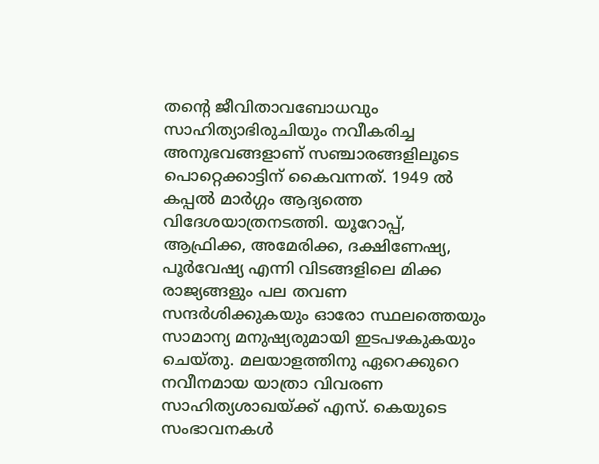തന്റെ ജീവിതാവബോധവും സാഹിത്യാഭിരുചിയും നവീകരിച്ച അനുഭവങ്ങളാണ് സഞ്ചാരങ്ങളിലൂടെ പൊറ്റെക്കാട്ടിന് കൈവന്നത്. 1949 ൽ കപ്പൽ മാർഗ്ഗം ആദ്യത്തെ വിദേശയാത്രനടത്തി. യൂറോപ്പ്, ആഫ്രിക്ക, അമേരിക്ക, ദക്ഷിണേഷ്യ, പൂർവേഷ്യ എന്നി വിടങ്ങളിലെ മിക്ക രാജ്യങ്ങളും പല തവണ സന്ദർശിക്കുകയും ഓരോ സ്ഥലത്തെയും സാമാന്യ മനുഷ്യരുമായി ഇടപഴകുകയും ചെയ്തു. മലയാളത്തിനു ഏറെക്കുറെ നവീനമായ യാത്രാ വിവരണ സാഹിത്യശാഖയ്ക്ക് എസ്. കെയുടെ സംഭാവനകൾ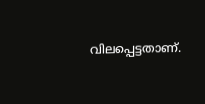വിലപ്പെട്ടതാണ്.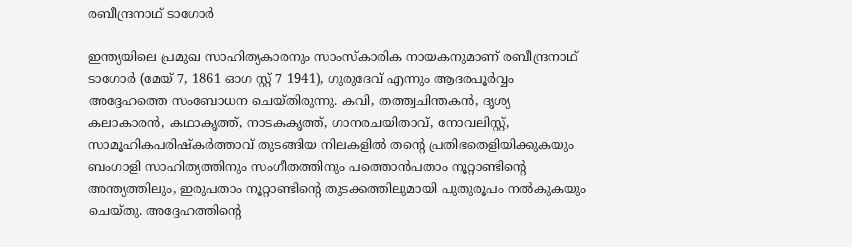രബീന്ദ്രനാഥ് ടാഗോർ

ഇന്ത്യയിലെ പ്രമുഖ സാഹിത്യകാരനും സാംസ്കാരിക നായകനുമാണ് രബീന്ദ്രനാഥ് ടാഗോർ (മേയ് 7, 1861 ഓഗ സ്റ്റ് 7 1941), ഗുരുദേവ് എന്നും ആദരപൂർവ്വം അദ്ദേഹത്തെ സംബോധന ചെയ്തിരുന്നു. കവി, തത്ത്വചിന്തകൻ, ദൃശ്യ കലാകാരൻ, കഥാകൃത്ത്, നാടകകൃത്ത്, ഗാനരചയിതാവ്, നോവലിസ്റ്റ്, സാമൂഹികപരിഷ്കർത്താവ് തുടങ്ങിയ നിലകളിൽ തന്റെ പ്രതിഭതെളിയിക്കുകയും ബംഗാളി സാഹിത്യത്തിനും സംഗീതത്തിനും പത്തൊൻപതാം നൂറ്റാണ്ടിന്റെ അന്ത്യത്തിലും, ഇരുപതാം നൂറ്റാണ്ടിന്റെ തുടക്കത്തിലുമായി പുതുരൂപം നൽകുകയും ചെയ്തു. അദ്ദേഹത്തിന്റെ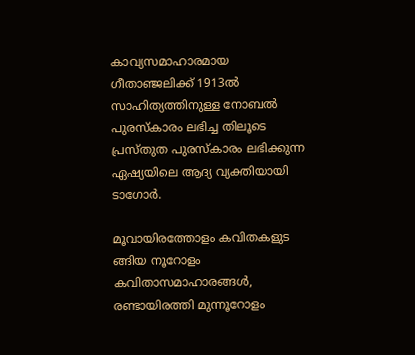കാവ്യസമാഹാരമായ ഗീതാഞ്ജലിക്ക് 1913ൽ സാഹിത്യത്തിനുള്ള നോബൽ പുരസ്കാരം ലഭിച്ച തിലൂടെ പ്രസ്തുത പുരസ്കാരം ലഭിക്കുന്ന ഏഷ്യയിലെ ആദ്യ വ്യക്തിയായി ടാഗോർ.

മൂവായിരത്തോളം കവിതകളുട ങ്ങിയ നൂറോളം കവിതാസമാഹാരങ്ങൾ, രണ്ടായിരത്തി മുന്നൂറോളം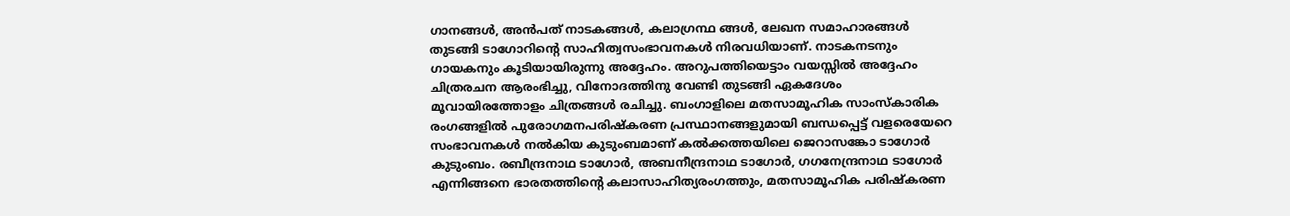ഗാനങ്ങൾ, അൻപത് നാടകങ്ങൾ, കലാഗ്രന്ഥ ങ്ങൾ, ലേഖന സമാഹാരങ്ങൾ തുടങ്ങി ടാഗോറിന്റെ സാഹിത്വസംഭാവനകൾ നിരവധിയാണ്. നാടകനടനും ഗായകനും കൂടിയായിരുന്നു അദ്ദേഹം. അറുപത്തിയെട്ടാം വയസ്സിൽ അദ്ദേഹം ചിത്രരചന ആരംഭിച്ചു, വിനോദത്തിനു വേണ്ടി തുടങ്ങി ഏകദേശം മൂവായിരത്തോളം ചിത്രങ്ങൾ രചിച്ചു. ബംഗാളിലെ മതസാമൂഹിക സാംസ്കാരിക രംഗങ്ങളിൽ പുരോഗമനപരിഷ്കരണ പ്രസ്ഥാനങ്ങളുമായി ബന്ധപ്പെട്ട് വളരെയേറെ സംഭാവനകൾ നൽകിയ കുടുംബമാണ് കൽക്കത്തയിലെ ജെറാസങ്കോ ടാഗോർ കുടുംബം. രബീന്ദ്രനാഥ ടാഗോർ, അബനീന്ദ്രനാഥ ടാഗോർ, ഗഗനേന്ദ്രനാഥ ടാഗോർ എന്നിങ്ങനെ ഭാരതത്തിന്റെ കലാസാഹിത്യരംഗത്തും, മതസാമൂഹിക പരിഷ്കരണ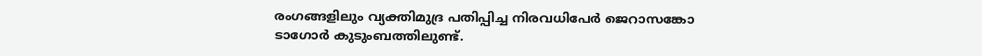രംഗങ്ങളിലും വ്യക്തിമുദ്ര പതിപ്പിച്ച നിരവധിപേർ ജെറാസങ്കോ ടാഗോർ കുടുംബത്തിലുണ്ട്.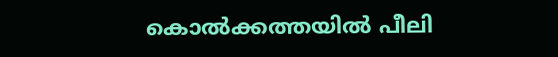കൊൽക്കത്തയിൽ പീലി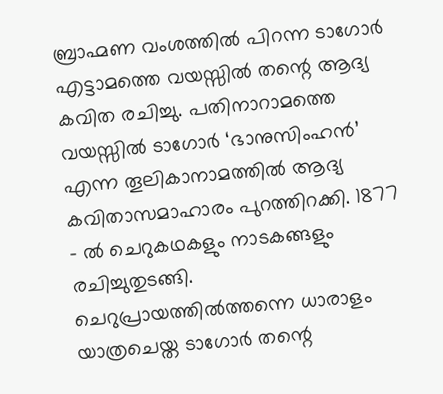ബ്രാഹ്മണ വംശത്തിൽ പിറന്ന ടാഗോർ എട്ടാമത്തെ വയസ്സിൽ തന്റെ ആദ്യ കവിത രചിച്ചു. പതിനാറാമത്തെ വയസ്സിൽ ടാഗോർ ‘ഭാനുസിംഹൻ’ എന്ന തൂലികാനാമത്തിൽ ആദ്യ കവിതാസമാഹാരം പുറത്തിറക്കി. 1877 – ൽ ചെറുകഥകളും നാടകങ്ങളും രചിച്ചുതുടങ്ങി. ചെറുപ്രായത്തിൽത്തന്നെ ധാരാളം യാത്രചെയ്ത ടാഗോർ തന്റെ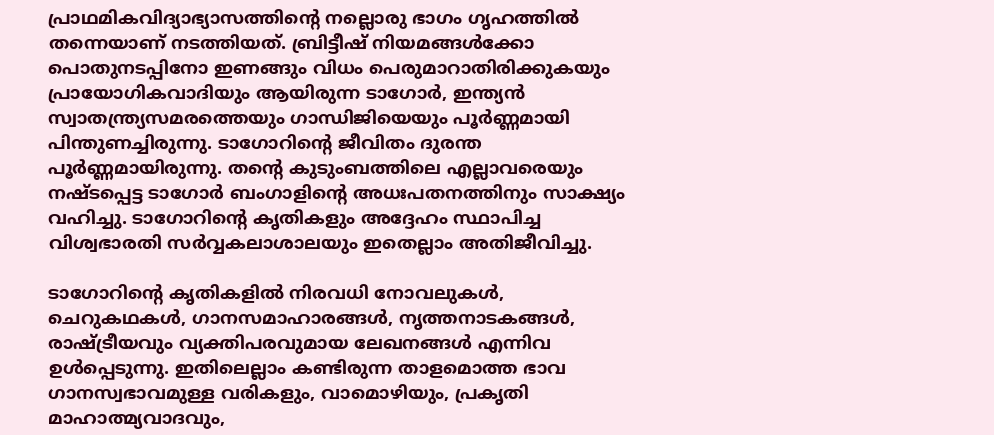പ്രാഥമികവിദ്യാഭ്യാസത്തിന്റെ നല്ലൊരു ഭാഗം ഗൃഹത്തിൽ തന്നെയാണ് നടത്തിയത്. ബ്രിട്ടീഷ് നിയമങ്ങൾക്കോ പൊതുനടപ്പിനോ ഇണങ്ങും വിധം പെരുമാറാതിരിക്കുകയും പ്രായോഗികവാദിയും ആയിരുന്ന ടാഗോർ, ഇന്ത്യൻ സ്വാതന്ത്ര്യസമരത്തെയും ഗാന്ധിജിയെയും പൂർണ്ണമായി പിന്തുണച്ചിരുന്നു. ടാഗോറിന്റെ ജീവിതം ദുരന്ത പൂർണ്ണമായിരുന്നു. തന്റെ കുടുംബത്തിലെ എല്ലാവരെയും നഷ്ടപ്പെട്ട ടാഗോർ ബംഗാളിന്റെ അധഃപതനത്തിനും സാക്ഷ്യം വഹിച്ചു. ടാഗോറിന്റെ കൃതികളും അദ്ദേഹം സ്ഥാപിച്ച വിശ്വഭാരതി സർവ്വകലാശാലയും ഇതെല്ലാം അതിജീവിച്ചു.

ടാഗോറിന്റെ കൃതികളിൽ നിരവധി നോവലുകൾ, ചെറുകഥകൾ, ഗാനസമാഹാരങ്ങൾ, നൃത്തനാടകങ്ങൾ, രാഷ്ട്രീയവും വ്യക്തിപരവുമായ ലേഖനങ്ങൾ എന്നിവ ഉൾപ്പെടുന്നു. ഇതിലെല്ലാം കണ്ടിരുന്ന താളമൊത്ത ഭാവ ഗാനസ്വഭാവമുള്ള വരികളും, വാമൊഴിയും, പ്രകൃതി മാഹാത്മ്യവാദവും,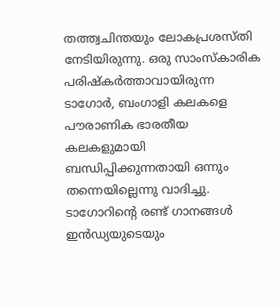തത്ത്വചിന്തയും ലോകപ്രശസ്തി നേടിയിരുന്നു. ഒരു സാംസ്കാരിക പരിഷ്കർത്താവായിരുന്ന ടാഗോർ, ബംഗാളി കലകളെ പൗരാണിക ഭാരതീയ കലകളുമായി ബന്ധിപ്പിക്കുന്നതായി ഒന്നും തന്നെയില്ലെന്നു വാദിച്ചു. ടാഗോറിന്റെ രണ്ട് ഗാനങ്ങൾ ഇൻഡ്യയുടെയും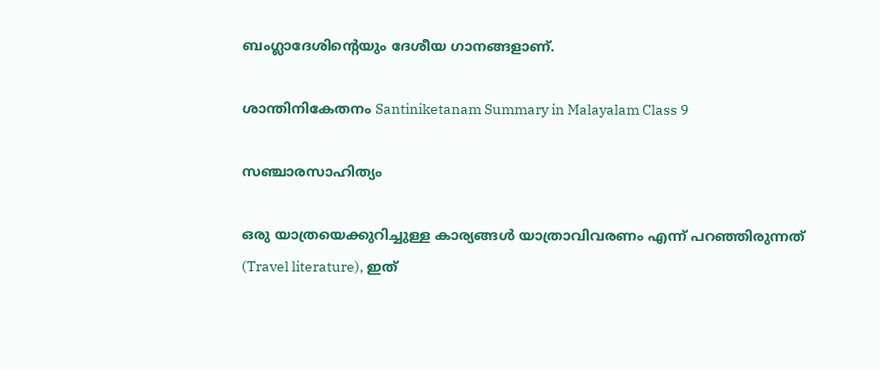ബംഗ്ലാദേശിന്റെയും ദേശീയ ഗാനങ്ങളാണ്.

ശാന്തിനികേതനം Santiniketanam Summary in Malayalam Class 9

സഞ്ചാരസാഹിത്യം

ഒരു യാത്രയെക്കുറിച്ചുള്ള കാര്യങ്ങൾ യാത്രാവിവരണം എന്ന് പറഞ്ഞിരുന്നത് (Travel literature), ഇത്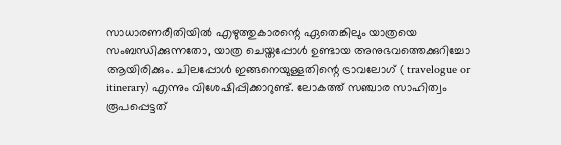സാധാരണരീതിയിൽ എഴുത്തുകാരന്റെ ഏതെങ്കിലും യാത്രയെ സംബന്ധിക്കുന്നതോ, യാത്ര ചെയ്തപ്പോൾ ഉണ്ടായ അനുഭവത്തെക്കുറിച്ചോ ആയിരിക്കും. ചിലപ്പോൾ ഇങ്ങനെയുള്ളതിന്റെ ട്രാവലോഗ് ( travelogue or itinerary) എന്നും വിശേഷിപ്പിക്കാറുണ്ട്. ലോകത്ത് സഞ്ചാര സാഹിത്വം രൂപപ്പെട്ടത്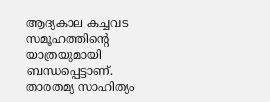ആദ്യകാല കച്ചവട സമൂഹത്തിന്റെ യാത്രയുമായി ബന്ധപ്പെട്ടാണ്. താരതമ്യ സാഹിത്യം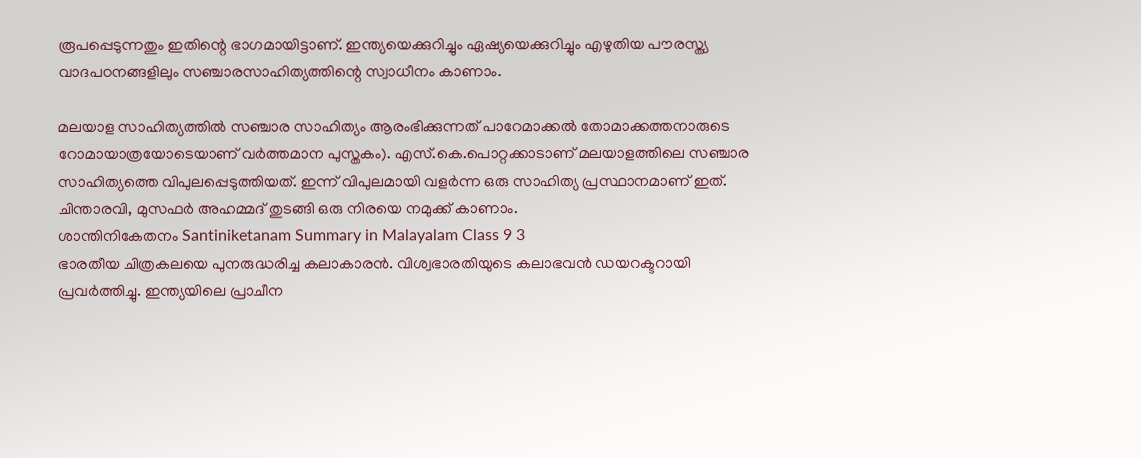രൂപപ്പെടുന്നതും ഇതിന്റെ ഭാഗമായിട്ടാണ്. ഇന്ത്യയെക്കുറിച്ചും ഏഷ്യയെക്കുറിച്ചും എഴുതിയ പൗരസ്ത്യ വാദപഠനങ്ങളിലും സഞ്ചാരസാഹിത്യത്തിന്റെ സ്വാധീനം കാണാം.

മലയാള സാഹിത്യത്തിൽ സഞ്ചാര സാഹിത്യം ആരംഭിക്കുന്നത് പാറേമാക്കൽ തോമാക്കത്തനാരുടെ റോമായാത്രയോടെയാണ് വർത്തമാന പുസ്തകം). എസ്.കെ.പൊറ്റക്കാടാണ് മലയാളത്തിലെ സഞ്ചാര സാഹിത്യത്തെ വിപുലപ്പെടുത്തിയത്. ഇന്ന് വിപുലമായി വളർന്ന ഒരു സാഹിത്യ പ്രസ്ഥാനമാണ് ഇത്. ചിന്താരവി, മുസഫർ അഹമ്മദ് തുടങ്ങി ഒരു നിരയെ നമുക്ക് കാണാം.
ശാന്തിനികേതനം Santiniketanam Summary in Malayalam Class 9 3
ഭാരതീയ ചിത്രകലയെ പുനരുദ്ധരിച്ച കലാകാരൻ. വിശ്വഭാരതിയുടെ കലാഭവൻ ഡയറക്ടറായി പ്രവർത്തിച്ചു. ഇന്ത്യയിലെ പ്രാചീന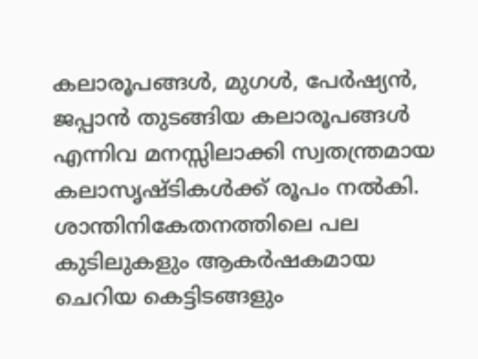കലാരൂപങ്ങൾ, മുഗൾ, പേർഷ്യൻ, ജപ്പാൻ തുടങ്ങിയ കലാരൂപങ്ങൾ എന്നിവ മനസ്സിലാക്കി സ്വതന്ത്രമായ കലാസൃഷ്ടികൾക്ക് രൂപം നൽകി. ശാന്തിനികേതനത്തിലെ പല കുടിലുകളും ആകർഷകമായ ചെറിയ കെട്ടിടങ്ങളും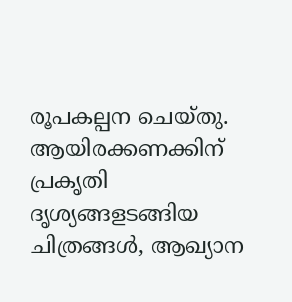രൂപകല്പന ചെയ്തു. ആയിരക്കണക്കിന് പ്രകൃതി ദൃശ്യങ്ങളടങ്ങിയ ചിത്രങ്ങൾ, ആഖ്യാന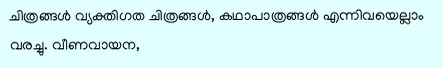ചിത്രങ്ങൾ വ്യക്തിഗത ചിത്രങ്ങൾ, കഥാപാത്രങ്ങൾ എന്നിവയെല്ലാം വരച്ചു. വീണവായന,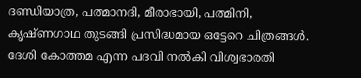ദണ്ഡിയാത്ര, പത്മാനദി, മീരാഭായി, പത്മിനി, കൃഷ്ണഗാഥ തുടങ്ങി പ്രസിദ്ധമായ ഒട്ടേറെ ചിത്രങ്ങൾ. ദേശി കോത്തമ എന്ന പദവി നൽകി വിശ്വഭാരതി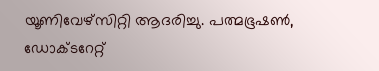യൂണിവേഴ്സിറ്റി ആദരിച്ചു. പത്മഭൂഷൺ, ഡോക്ടറേറ്റ്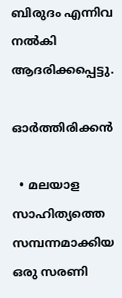ബിരുദം എന്നിവ നൽകി ആദരിക്കപ്പെട്ടു.

ഓർത്തിരിക്കൻ

  • മലയാള സാഹിത്യത്തെ സമ്പന്നമാക്കിയ ഒരു സരണി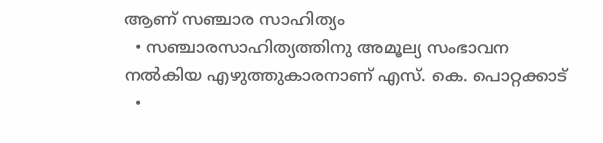ആണ് സഞ്ചാര സാഹിത്യം
  • സഞ്ചാരസാഹിത്യത്തിനു അമൂല്യ സംഭാവന നൽകിയ എഴുത്തുകാരനാണ് എസ്. കെ. പൊറ്റക്കാട്
  •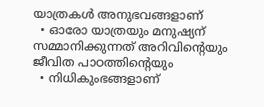യാത്രകൾ അനുഭവങ്ങളാണ്
  • ഓരോ യാത്രയും മനുഷ്യന് സമ്മാനിക്കുന്നത് അറിവിന്റെയും ജീവിത പാഠത്തിന്റെയും
  • നിധികുംഭങ്ങളാണ്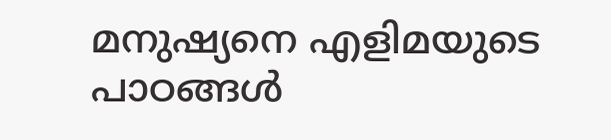മനുഷ്യനെ എളിമയുടെ പാഠങ്ങൾ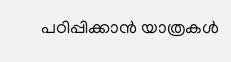പഠിപ്പിക്കാൻ യാത്രകൾ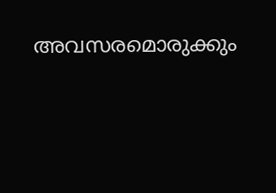അവസരമൊരുക്കും